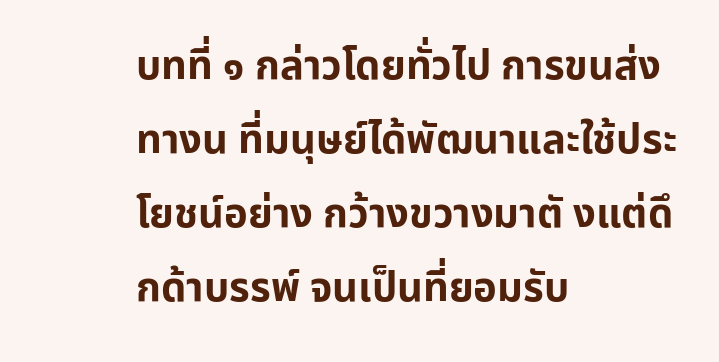บทที่ ๑ กล่าวโดยทั่วไป การขนส่งทางน ที่มนุษย์ได้พัฒนาและใช้ประโยชน์อย่าง กว้างขวางมาตั งแต่ดึกด้าบรรพ์ จนเป็นที่ยอมรับ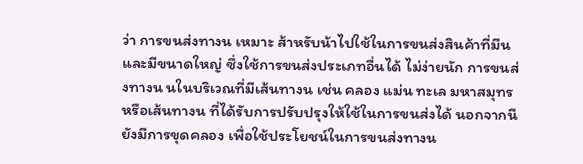ว่า การขนส่งทางน เหมาะ ส้าหรับน้าไปใช้ในการขนส่งสินค้าที่มีน และมีขนาดใหญ่ ซึ่งใช้การขนส่งประเภทอื่นได้ ไม่ง่ายนัก การขนส่งทางน นในบริเวณที่มีเส้นทางน เช่น คลอง แม่น ทะเล มหาสมุทร หรือเส้นทางน ที่ได้รับการปรับปรุงให้ใช้ในการขนส่งได้ นอกจากนี ยังมีการขุดคลอง เพื่อใช้ประโยชน์ในการขนส่งทางน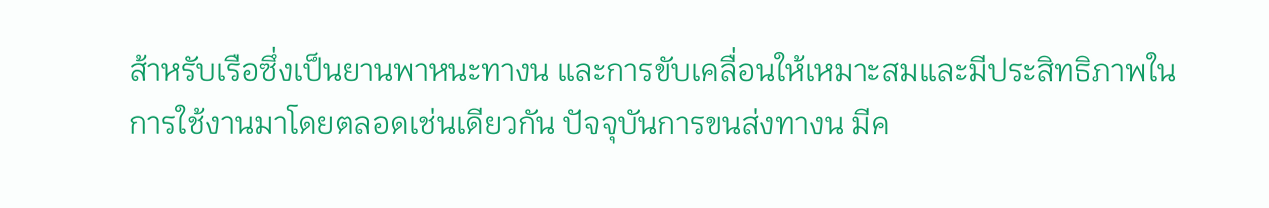ส้าหรับเรือซึ่งเป็นยานพาหนะทางน และการขับเคลื่อนให้เหมาะสมและมีประสิทธิภาพในการใช้งานมาโดยตลอดเช่นเดียวกัน ปัจจุบันการขนส่งทางน มีค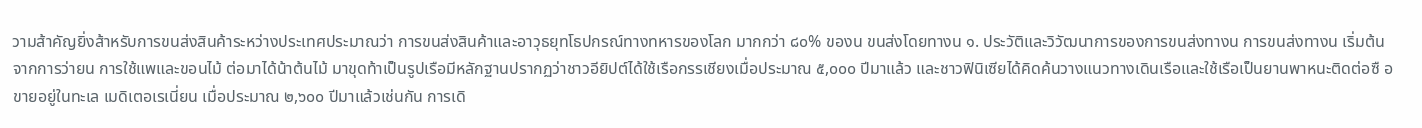วามส้าคัญยิ่งส้าหรับการขนส่งสินค้าระหว่างประเทศประมาณว่า การขนส่งสินค้าและอาวุธยุทโธปกรณ์ทางทหารของโลก มากกว่า ๘๐% ของน ขนส่งโดยทางน ๑. ประวัติและวิวัฒนาการของการขนส่งทางน การขนส่งทางน เริ่มต้นจากการว่ายน การใช้แพและขอนไม้ ต่อมาได้น้าต้นไม้ มาขุดท้าเป็นรูปเรือมีหลักฐานปรากฏว่าชาวอียิปต์ได้ใช้เรือกรรเชียงเมื่อประมาณ ๕,๐๐๐ ปีมาแล้ว และชาวฟินิเซียได้คิดค้นวางแนวทางเดินเรือและใช้เรือเป็นยานพาหนะติดต่อซื อขายอยู่ในทะเล เมดิเตอเรเนี่ยน เมื่อประมาณ ๒,๖๐๐ ปีมาแล้วเช่นกัน การเดิ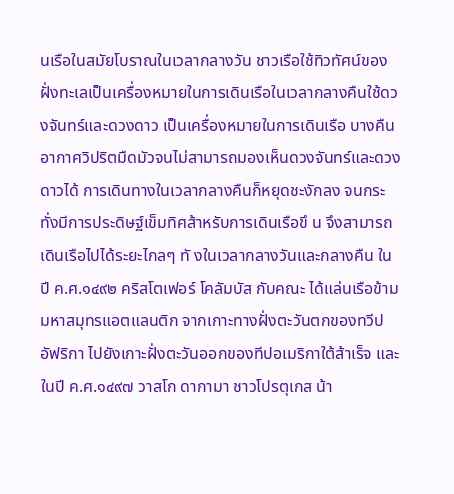นเรือในสมัยโบราณในเวลากลางวัน ชาวเรือใช้ทิวทัศน์ของฝั่งทะเลเป็นเครื่องหมายในการเดินเรือในเวลากลางคืนใช้ดวงจันทร์และดวงดาว เป็นเครื่องหมายในการเดินเรือ บางคืนอากาศวิปริตมืดมัวจนไม่สามารถมองเห็นดวงจันทร์และดวงดาวได้ การเดินทางในเวลากลางคืนก็หยุดชะงักลง จนกระทั่งมีการประดิษฐ์เข็มทิศส้าหรับการเดินเรือขึ น จึงสามารถเดินเรือไปได้ระยะไกลๆ ทั งในเวลากลางวันและกลางคืน ในปี ค.ศ.๑๔๙๒ คริสโตเฟอร์ โคลัมบัส กับคณะ ได้แล่นเรือข้ามมหาสมุทรแอตแลนติก จากเกาะทางฝั่งตะวันตกของทวีปอัฟริกา ไปยังเกาะฝั่งตะวันออกของทีปอเมริกาใต้ส้าเร็จ และในปี ค.ศ.๑๔๙๗ วาสโก ดากามา ชาวโปรตุเกส น้า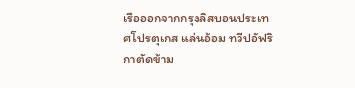เรือออกจากกรุงลิสบอนประเทศโปรตุเกส แล่นอ้อม ทวีปอัฟริกาตัดข้าม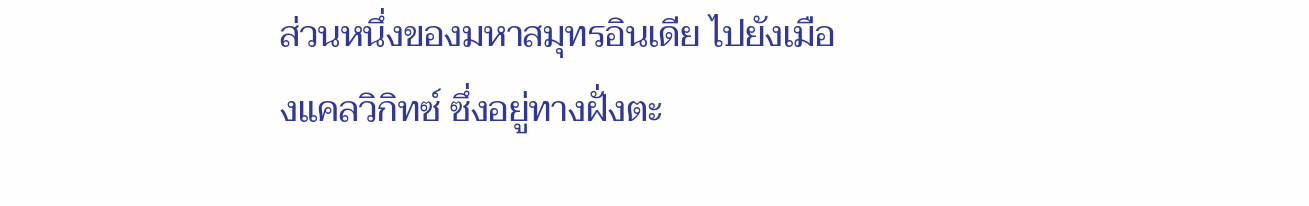ส่วนหนึ่งของมหาสมุทรอินเดีย ไปยังเมืองแคลวิกิทซ์ ซึ่งอยู่ทางฝั่งตะ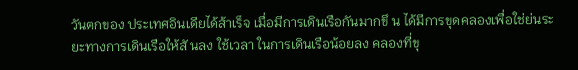วันตกของ ประเทศอินเดียได้ส้าเร็จ เมื่อมีการเดินเรือกันมากขึ น ได้มีการขุดคลองเพื่อใช่ย่นระยะทางการเดินเรือให้สั นลง ใช้เวลา ในการเดินเรือน้อยลง คลองที่ขุ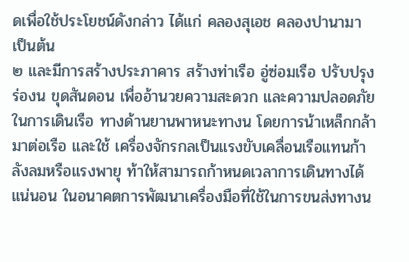ดเพื่อใช้ประโยชน์ดังกล่าว ได้แก่ คลองสุเอช คลองปานามา เป็นต้น
๒ และมีการสร้างประภาคาร สร้างท่าเรือ อู่ซ่อมเรือ ปรับปรุงร่องน ขุดสันดอน เพื่ออ้านวยความสะดวก และความปลอดภัยในการเดินเรือ ทางด้านยานพาหนะทางน โดยการน้าเหล็กกล้ามาต่อเรือ และใช้ เครื่องจักรกลเป็นแรงขับเคลื่อนเรือแทนก้าลังลมหรือแรงพายุ ท้าให้สามารถก้าหนดเวลาการเดินทางได้ แน่นอน ในอนาคตการพัฒนาเครื่องมือที่ใช้ในการขนส่งทางน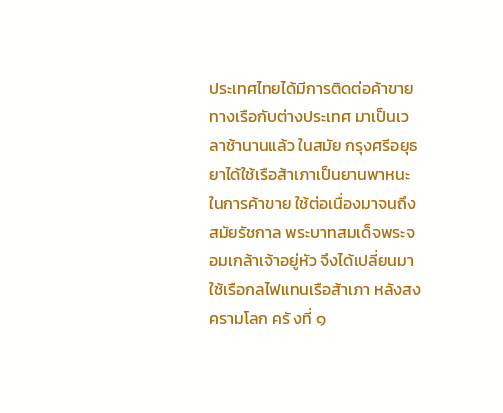ประเทศไทยได้มีการติดต่อค้าขายทางเรือกับต่างประเทศ มาเป็นเวลาช้านานแล้ว ในสมัย กรุงศรีอยุธยาได้ใช้เรือส้าเภาเป็นยานพาหนะในการค้าขาย ใช้ต่อเนื่องมาจนถึงสมัยรัชกาล พระบาทสมเด็จพระจอมเกล้าเจ้าอยู่หัว จึงได้เปลี่ยนมาใช้เรือกลไฟแทนเรือส้าเภา หลังสงครามโลก ครั งที่ ๑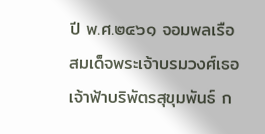ปี พ.ศ.๒๔๖๑ จอมพลเรือ สมเด็จพระเจ้าบรมวงศ์เธอ เจ้าฟ้าบริพัตรสุขุมพันธ์ ก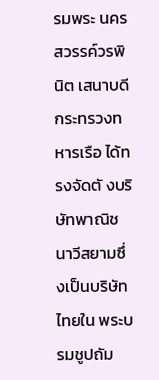รมพระ นครสวรรค์วรพินิต เสนาบดีกระทรวงทหารเรือ ได้ทรงจัดตั งบริษัทพาณิชนาวีสยามซึ่งเป็นบริษัทไทยใน พระบรมชูปถัม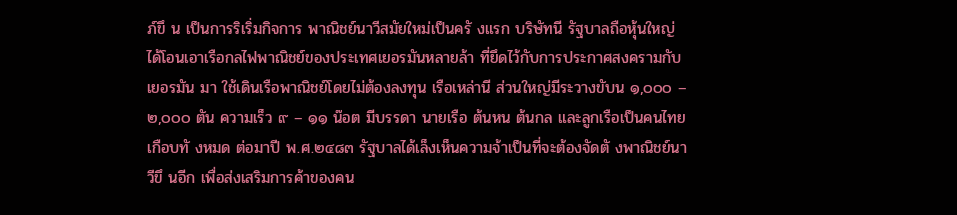ภ์ขึ น เป็นการริเริ่มกิจการ พาณิชย์นาวีสมัยใหม่เป็นครั งแรก บริษัทนี รัฐบาลถือหุ้นใหญ่ ได้โอนเอาเรือกลไฟพาณิชย์ของประเทศเยอรมันหลายล้า ที่ยึดไว้กับการประกาศสงครามกับเยอรมัน มา ใช้เดินเรือพาณิชย์โดยไม่ต้องลงทุน เรือเหล่านี ส่วนใหญ่มีระวางขับน ๑,๐๐๐ – ๒,๐๐๐ ตัน ความเร็ว ๙ – ๑๑ น๊อต มีบรรดา นายเรือ ต้นหน ต้นกล และลูกเรือเป็นคนไทยเกือบทั งหมด ต่อมาปี พ.ศ.๒๔๘๓ รัฐบาลได้เล็งเห็นความจ้าเป็นที่จะต้องจัดตั งพาณิชย์นาวีขึ นอีก เพื่อส่งเสริมการค้าของคน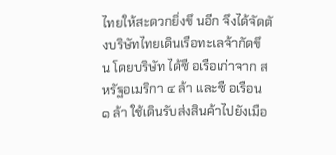ไทยให้สะดวกยิ่งขึ นอีก จึงได้จัดตั งบริษัทไทยเดินเรือทะเลจ้ากัดขึ น โดยบริษัท ได้ซื อเรือเก่าจาก สหรัฐอเมริกา ๔ ล้า และซื อเรือน ๑ ล้า ใช้เดินรับส่งสินค้าไปยังเมือ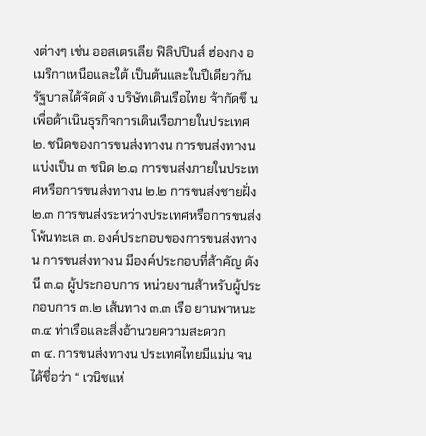งต่างๆ เช่น ออสเตรเลีย ฟิลิปปินส์ ฮ่องกง อเมริกาเหนือและใต้ เป็นต้นและในปีเดียวกันรัฐบาลได้จัดตั ง บริษัทเดินเรือไทย จ้ากัดขึ น เพื่อด้าเนินธุรกิจการเดินเรือภายในประเทศ ๒. ชนิดของการขนส่งทางน การขนส่งทางน แบ่งเป็น ๓ ชนิด ๒.๑ การขนส่งภายในประเทศหรือการขนส่งทางน ๒.๒ การขนส่งชายฝั่ง ๒.๓ การขนส่งระหว่างประเทศหรือการขนส่งโพ้นทะเล ๓. องค์ประกอบของการขนส่งทางน การขนส่งทางน มีองค์ประกอบที่ส้าคัญ ดังนี ๓.๑ ผู้ประกอบการ หน่วยงานส้าหรับผู้ประกอบการ ๓.๒ เส้นทาง ๓.๓ เรือ ยานพาหนะ ๓.๔ ท่าเรือและสิ่งอ้านวยความสะดวก
๓ ๔. การขนส่งทางน ประเทศไทยมีแม่น จนได้ชื่อว่า “ เวนิชแห่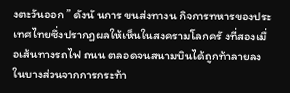งตะวันออก ” ดังนั นการ ขนส่งทางน กิจการทหารของประเทศไทยซึ่งปรากฏผลให้เห็นในสงครามโลกครั งที่สองเมื่อเส้นทางรถไฟ ถนน ตลอดจนสนามบินได้ถูกท้าลายลงในบางส่วนจากการกระท้า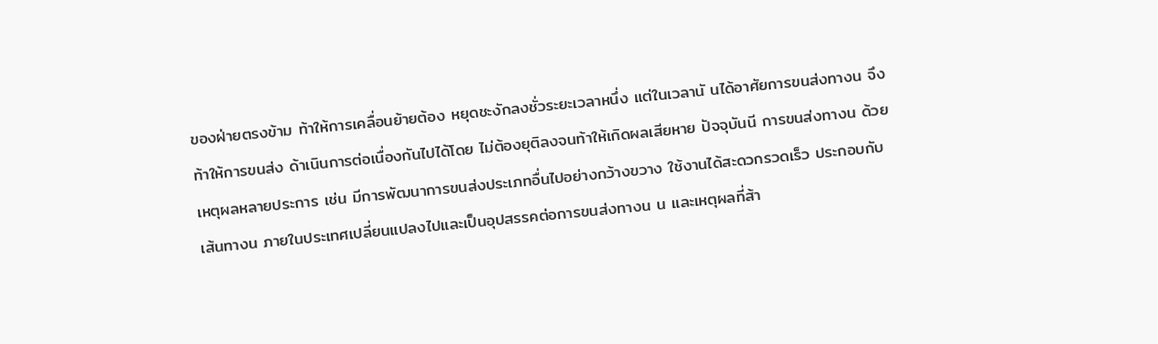ของฝ่ายตรงข้าม ท้าให้การเคลื่อนย้ายต้อง หยุดชะงักลงชั่วระยะเวลาหนึ่ง แต่ในเวลานั นได้อาศัยการขนส่งทางน จึงท้าให้การขนส่ง ด้าเนินการต่อเนื่องกันไปได้โดย ไม่ต้องยุติลงจนท้าให้เกิดผลเสียหาย ปัจจุบันนี การขนส่งทางน ด้วยเหตุผลหลายประการ เช่น มีการพัฒนาการขนส่งประเภทอื่นไปอย่างกว้างขวาง ใช้งานได้สะดวกรวดเร็ว ประกอบกับเส้นทางน ภายในประเทศเปลี่ยนแปลงไปและเป็นอุปสรรคต่อการขนส่งทางน น และเหตุผลที่ส้า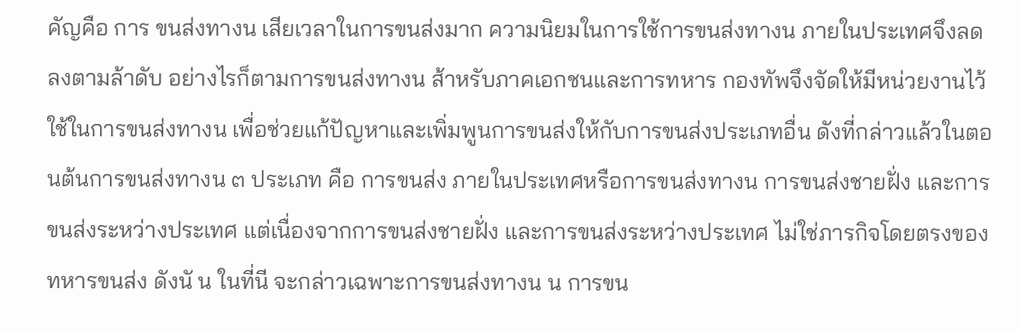คัญคือ การ ขนส่งทางน เสียเวลาในการขนส่งมาก ความนิยมในการใช้การขนส่งทางน ภายในประเทศจึงลดลงตามล้าดับ อย่างไรก็ตามการขนส่งทางน ส้าหรับภาคเอกชนและการทหาร กองทัพจึงจัดให้มีหน่วยงานไว้ใช้ในการขนส่งทางน เพื่อช่วยแก้ปัญหาและเพิ่มพูนการขนส่งให้กับการขนส่งประเภทอื่น ดังที่กล่าวแล้วในตอนต้นการขนส่งทางน ๓ ประเภท คือ การขนส่ง ภายในประเทศหรือการขนส่งทางน การขนส่งชายฝั่ง และการขนส่งระหว่างประเทศ แต่เนื่องจากการขนส่งชายฝั่ง และการขนส่งระหว่างประเทศ ไม่ใช่ภารกิจโดยตรงของทหารขนส่ง ดังนั น ในที่นี จะกล่าวเฉพาะการขนส่งทางน น การขน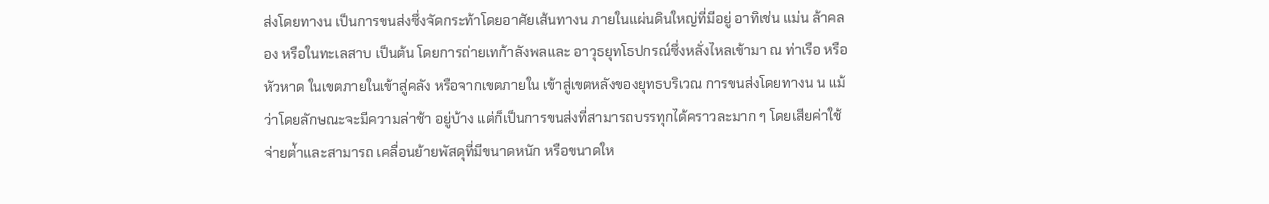ส่งโดยทางน เป็นการขนส่งซึ่งจัดกระท้าโดยอาศัยเส้นทางน ภายในแผ่นดินใหญ่ที่มีอยู่ อาทิเช่น แม่น ล้าคลอง หรือในทะเลสาบ เป็นต้น โดยการถ่ายเทก้าลังพลและ อาวุธยุทโธปกรณ์ซึ่งหลั่งไหลเข้ามา ณ ท่าเรือ หรือหัวหาด ในเขตภายในเข้าสู่คลัง หรือจากเขตภายใน เข้าสู่เขตหลังของยุทธบริเวณ การขนส่งโดยทางน น แม้ว่าโดยลักษณะจะมีความล่าช้า อยู่บ้าง แต่ก็เป็นการขนส่งที่สามารถบรรทุกได้คราวละมาก ๆ โดยเสียค่าใช้จ่ายต่้าและสามารถ เคลื่อนย้ายพัสดุที่มีขนาดหนัก หรือขนาดให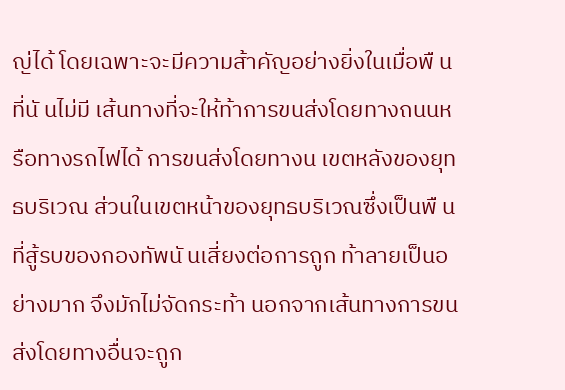ญ่ได้ โดยเฉพาะจะมีความส้าคัญอย่างยิ่งในเมื่อพื นที่นั นไม่มี เส้นทางที่จะให้ท้าการขนส่งโดยทางถนนหรือทางรถไฟได้ การขนส่งโดยทางน เขตหลังของยุทธบริเวณ ส่วนในเขตหน้าของยุทธบริเวณซึ่งเป็นพื นที่สู้รบของกองทัพนั นเสี่ยงต่อการถูก ท้าลายเป็นอย่างมาก จึงมักไม่จัดกระท้า นอกจากเส้นทางการขนส่งโดยทางอื่นจะถูก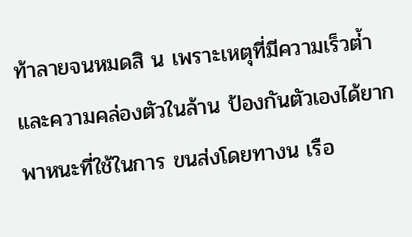ท้าลายจนหมดสิ น เพราะเหตุที่มีความเร็วต่้าและความคล่องตัวในล้าน ป้องกันตัวเองได้ยาก พาหนะที่ใช้ในการ ขนส่งโดยทางน เรือ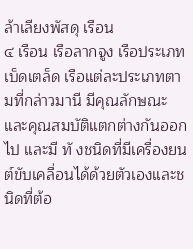ล้าเลียงพัสดุ เรือน
๔ เรือน เรือลากจูง เรือประเภทเบ็ดเตล็ด เรือแต่ละประเภทตามที่กล่าวมานี มีคุณลักษณะ และคุณสมบัติแตกต่างกันออกไป และมี ทั งชนิดที่มีเครื่องยนต์ขับเคลื่อนได้ด้วยตัวเองและชนิดที่ต้อ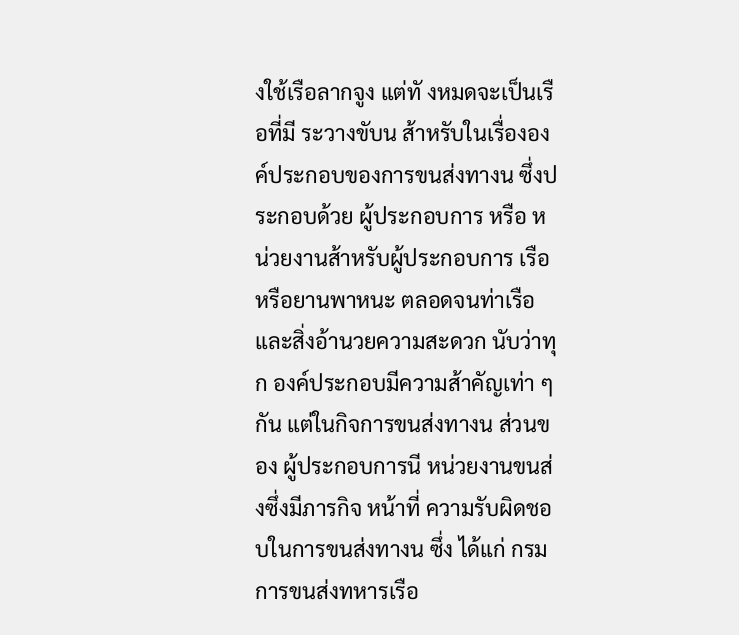งใช้เรือลากจูง แต่ทั งหมดจะเป็นเรือที่มี ระวางขับน ส้าหรับในเรื่ององค์ประกอบของการขนส่งทางน ซึ่งประกอบด้วย ผู้ประกอบการ หรือ หน่วยงานส้าหรับผู้ประกอบการ เรือหรือยานพาหนะ ตลอดจนท่าเรือ และสิ่งอ้านวยความสะดวก นับว่าทุก องค์ประกอบมีความส้าคัญเท่า ๆ กัน แต่ในกิจการขนส่งทางน ส่วนของ ผู้ประกอบการนี หน่วยงานขนส่งซึ่งมีภารกิจ หน้าที่ ความรับผิดชอบในการขนส่งทางน ซึ่ง ได้แก่ กรมการขนส่งทหารเรือ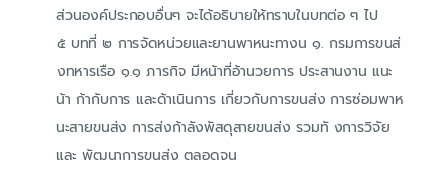ส่วนองค์ประกอบอื่นๆ จะได้อธิบายให้ทราบในบทต่อ ๆ ไป
๕ บทที่ ๒ การจัดหน่วยและยานพาหนะทางน ๑. กรมการขนส่งทหารเรือ ๑.๑ ภารกิจ มีหน้าที่อ้านวยการ ประสานงาน แนะน้า ก้ากับการ และด้าเนินการ เกี่ยวกับการขนส่ง การซ่อมพาหนะสายขนส่ง การส่งก้าลังพัสดุสายขนส่ง รวมทั งการวิจัยและ พัฒนาการขนส่ง ตลอดจน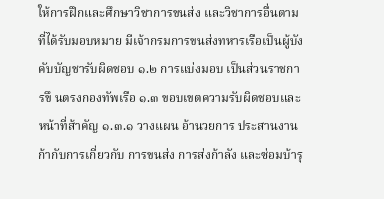ให้การฝึกและศึกษาวิชาการขนส่ง และวิชาการอื่นตามที่ได้รับมอบหมาย มีเจ้ากรมการขนส่งทหารเรือเป็นผู้บังคับบัญชารับผิดชอบ ๑.๒ การแบ่งมอบ เป็นส่วนราชการขึ นตรงกองทัพเรือ ๑.๓ ขอบเขตความรับผิดชอบและหน้าที่ส้าคัญ ๑.๓.๑ วางแผน อ้านวยการ ประสานงาน ก้ากับการเกี่ยวกับ การขนส่ง การส่งก้าลัง และซ่อมบ้ารุ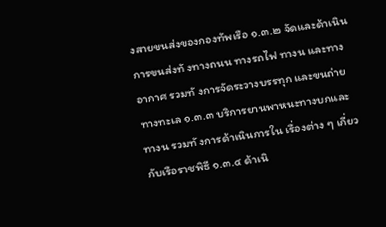งสายขนส่งของกองทัพเรือ ๑.๓.๒ จัดและด้าเนินการขนส่งทั งทางถนน ทางรถไฟ ทางน และทางอากาศ รวมทั งการจัดระวางบรรทุก และขนถ่ายทางทะเล ๑.๓.๓ บริการยานพาหนะทางบกและทางน รวมทั งการด้าเนินการใน เรื่องต่าง ๆ เกี่ยวกับเรือราชพิธี ๑.๓.๔ ด้าเนิ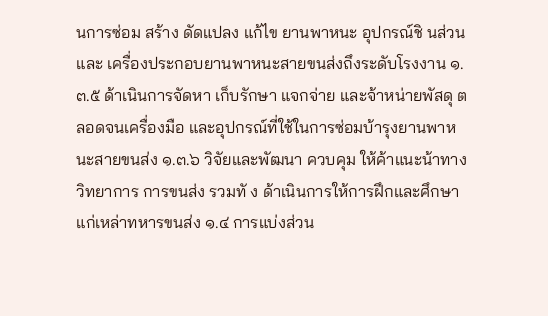นการซ่อม สร้าง ดัดแปลง แก้ไข ยานพาหนะ อุปกรณ์ชิ นส่วน และ เครื่องประกอบยานพาหนะสายขนส่งถึงระดับโรงงาน ๑.๓.๕ ด้าเนินการจัดหา เก็บรักษา แจกจ่าย และจ้าหน่ายพัสดุ ตลอดจนเครื่องมือ และอุปกรณ์ที่ใช้ในการซ่อมบ้ารุงยานพาหนะสายขนส่ง ๑.๓.๖ วิจัยและพัฒนา ควบคุม ให้ค้าแนะน้าทางวิทยาการ การขนส่ง รวมทั ง ด้าเนินการให้การฝึกและศึกษา แก่เหล่าทหารขนส่ง ๑.๔ การแบ่งส่วน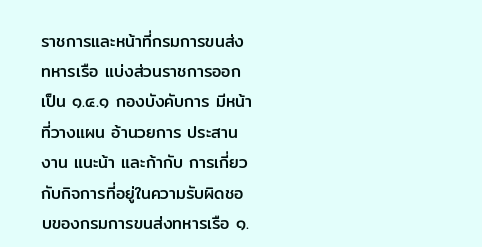ราชการและหน้าที่กรมการขนส่งทหารเรือ แบ่งส่วนราชการออกเป็น ๑.๔.๑ กองบังคับการ มีหน้าที่วางแผน อ้านวยการ ประสานงาน แนะน้า และก้ากับ การเกี่ยวกับกิจการที่อยู่ในความรับผิดชอบของกรมการขนส่งทหารเรือ ๑.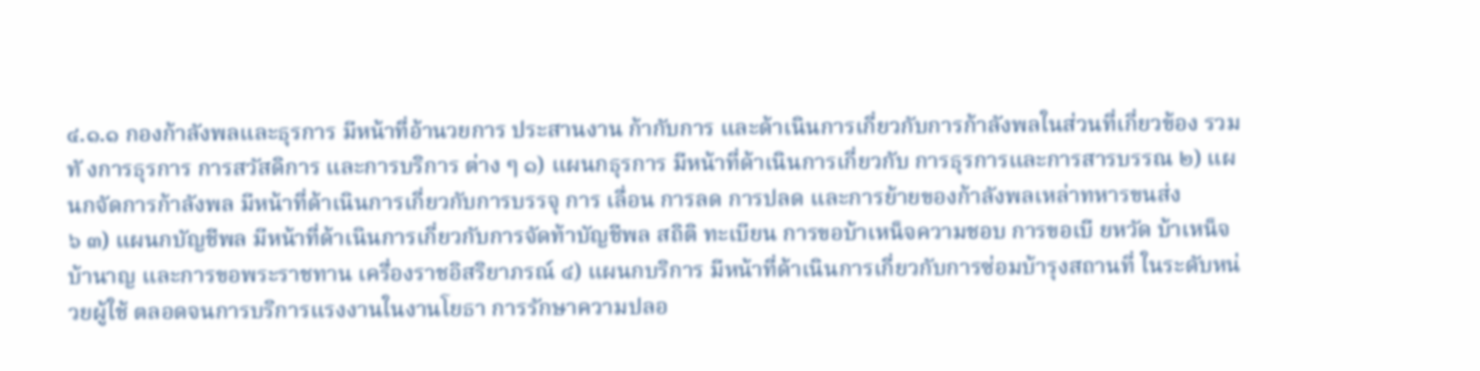๔.๑.๑ กองก้าลังพลและธุรการ มีหน้าที่อ้านวยการ ประสานงาน ก้ากับการ และด้าเนินการเกี่ยวกับการก้าลังพลในส่วนที่เกี่ยวข้อง รวมทั งการธุรการ การสวัสดิการ และการบริการ ต่าง ๆ ๑) แผนกธุรการ มีหน้าที่ด้าเนินการเกี่ยวกับ การธุรการและการสารบรรณ ๒) แผนกจัดการก้าลังพล มีหน้าที่ด้าเนินการเกี่ยวกับการบรรจุ การ เลื่อน การลด การปลด และการย้ายของก้าลังพลเหล่าทหารขนส่ง
๖ ๓) แผนกบัญชีพล มีหน้าที่ด้าเนินการเกี่ยวกับการจัดท้าบัญชีพล สถิติ ทะเบียน การขอบ้าเหน็จความชอบ การขอเบี ยหวัด บ้าเหน็จบ้านาญ และการขอพระราชทาน เครื่องราชอิสริยาภรณ์ ๔) แผนกบริการ มีหน้าที่ด้าเนินการเกี่ยวกับการซ่อมบ้ารุงสถานที่ ในระดับหน่วยผู้ใช้ ตลอดจนการบริการแรงงานในงานโยธา การรักษาความปลอ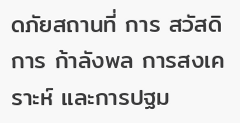ดภัยสถานที่ การ สวัสดิการ ก้าลังพล การสงเคราะห์ และการปฐม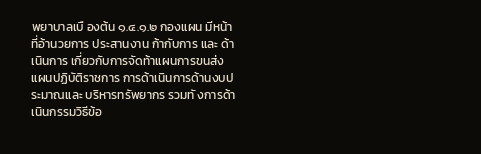พยาบาลเบื องต้น ๑.๔.๑.๒ กองแผน มีหน้าที่อ้านวยการ ประสานงาน ก้ากับการ และ ด้าเนินการ เกี่ยวกับการจัดท้าแผนการขนส่ง แผนปฏิบัติราชการ การด้าเนินการด้านงบประมาณและ บริหารทรัพยากร รวมทั งการด้าเนินกรรมวิธีข้อ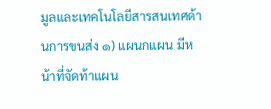มูลและเทคโนโลยีสารสนเทศด้านการขนส่ง ๑) แผนกแผน มีหน้าที่จัดท้าแผน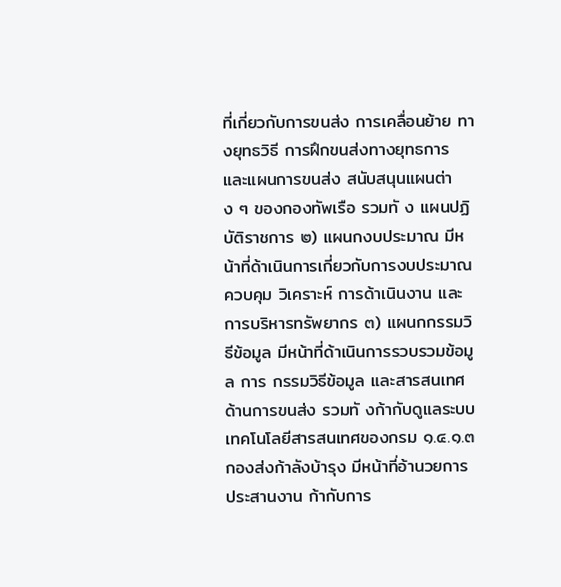ที่เกี่ยวกับการขนส่ง การเคลื่อนย้าย ทางยุทธวิธี การฝึกขนส่งทางยุทธการ และแผนการขนส่ง สนับสนุนแผนต่าง ๆ ของกองทัพเรือ รวมทั ง แผนปฏิบัติราชการ ๒) แผนกงบประมาณ มีหน้าที่ด้าเนินการเกี่ยวกับการงบประมาณ ควบคุม วิเคราะห์ การด้าเนินงาน และการบริหารทรัพยากร ๓) แผนกกรรมวิธีข้อมูล มีหน้าที่ด้าเนินการรวบรวมข้อมูล การ กรรมวิธีข้อมูล และสารสนเทศด้านการขนส่ง รวมทั งก้ากับดูแลระบบเทคโนโลยีสารสนเทศของกรม ๑.๔.๑.๓ กองส่งก้าลังบ้ารุง มีหน้าที่อ้านวยการ ประสานงาน ก้ากับการ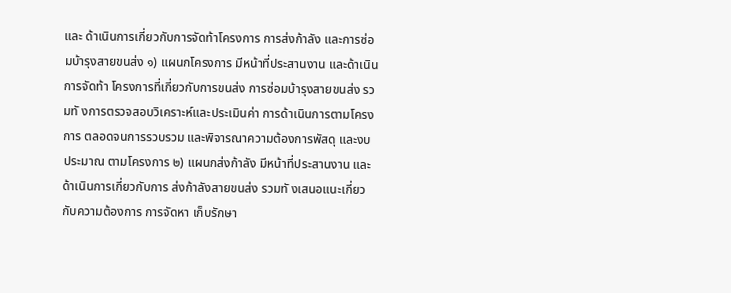และ ด้าเนินการเกี่ยวกับการจัดท้าโครงการ การส่งก้าลัง และการซ่อมบ้ารุงสายขนส่ง ๑) แผนกโครงการ มีหน้าที่ประสานงาน และด้าเนินการจัดท้า โครงการที่เกี่ยวกับการขนส่ง การซ่อมบ้ารุงสายขนส่ง รวมทั งการตรวจสอบวิเคราะห์และประเมินค่า การด้าเนินการตามโครงการ ตลอดจนการรวบรวม และพิจารณาความต้องการพัสดุ และงบประมาณ ตามโครงการ ๒) แผนกส่งก้าลัง มีหน้าที่ประสานงาน และด้าเนินการเกี่ยวกับการ ส่งก้าลังสายขนส่ง รวมทั งเสนอแนะเกี่ยวกับความต้องการ การจัดหา เก็บรักษา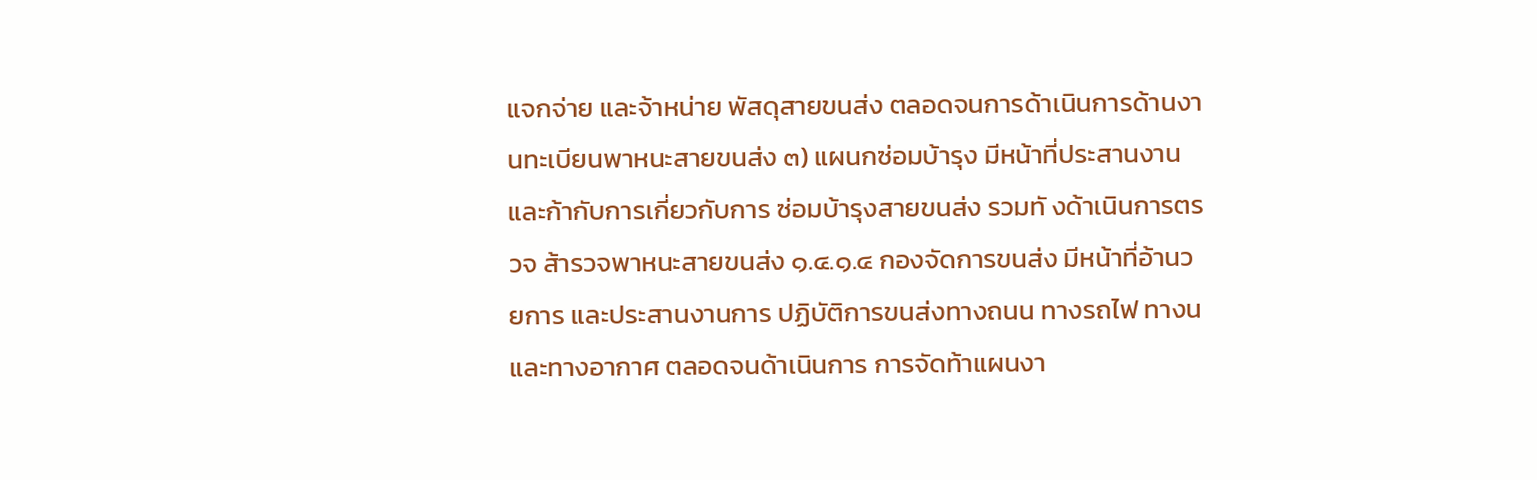แจกจ่าย และจ้าหน่าย พัสดุสายขนส่ง ตลอดจนการด้าเนินการด้านงานทะเบียนพาหนะสายขนส่ง ๓) แผนกซ่อมบ้ารุง มีหน้าที่ประสานงาน และก้ากับการเกี่ยวกับการ ซ่อมบ้ารุงสายขนส่ง รวมทั งด้าเนินการตรวจ ส้ารวจพาหนะสายขนส่ง ๑.๔.๑.๔ กองจัดการขนส่ง มีหน้าที่อ้านวยการ และประสานงานการ ปฏิบัติการขนส่งทางถนน ทางรถไฟ ทางน และทางอากาศ ตลอดจนด้าเนินการ การจัดท้าแผนงา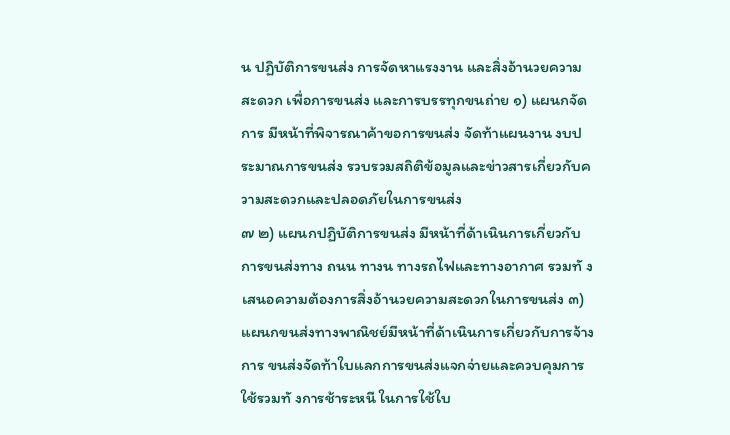น ปฏิบัติการขนส่ง การจัดหาแรงงาน และสิ่งอ้านวยความสะดวก เพื่อการขนส่ง และการบรรทุกขนถ่าย ๑) แผนกจัดการ มีหน้าที่พิจารณาค้าขอการขนส่ง จัดท้าแผนงาน งบประมาณการขนส่ง รวบรวมสถิติข้อมูลและข่าวสารเกี่ยวกับความสะดวกและปลอดภัยในการขนส่ง
๗ ๒) แผนกปฏิบัติการขนส่ง มีหน้าที่ด้าเนินการเกี่ยวกับการขนส่งทาง ถนน ทางน ทางรถไฟและทางอากาศ รวมทั งเสนอความต้องการสิ่งอ้านวยความสะดวกในการขนส่ง ๓) แผนกขนส่งทางพาณิชย์มีหน้าที่ด้าเนินการเกี่ยวกับการจ้างการ ขนส่งจัดท้าใบแลกการขนส่งแจกจ่ายและควบคุมการใช้รวมทั งการช้าระหนี ในการใช้ใบ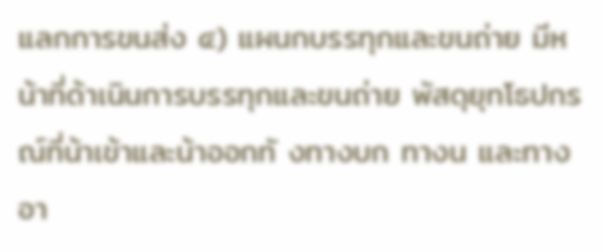แลกการขนส่ง ๔) แผนกบรรทุกและขนถ่าย มีหน้าที่ด้าเนินการบรรทุกและขนถ่าย พัสดุยุทโธปกรณ์ที่น้าเข้าและน้าออกทั งทางบก ทางน และทางอา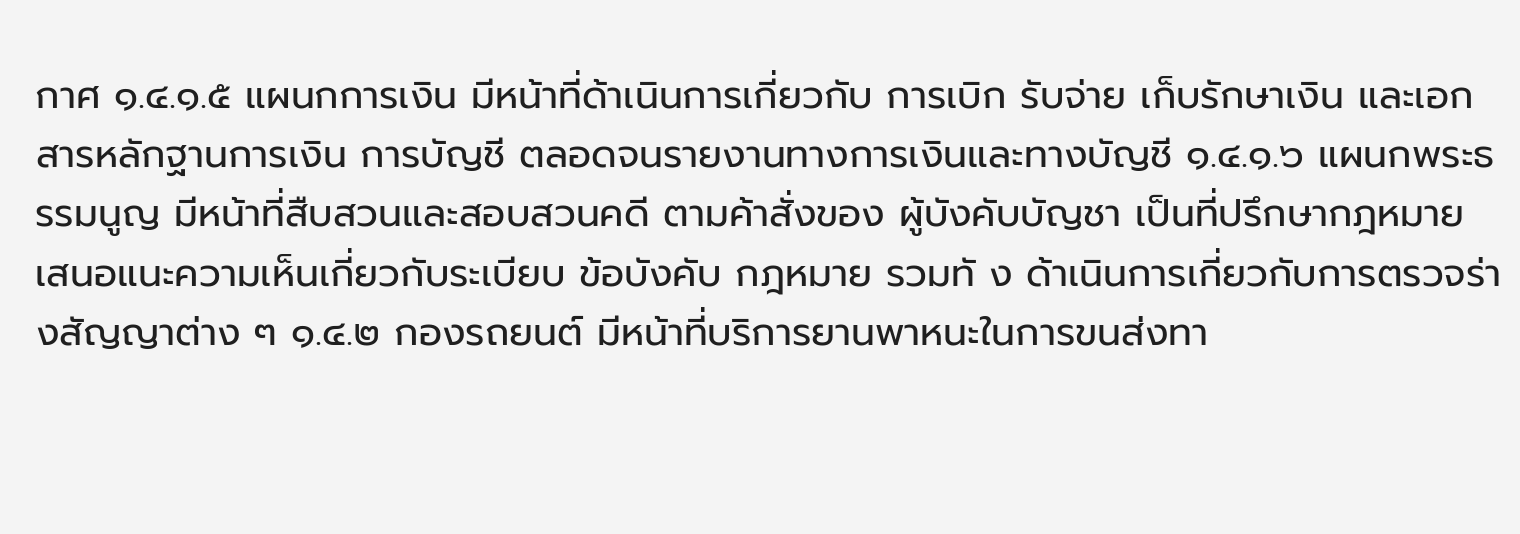กาศ ๑.๔.๑.๕ แผนกการเงิน มีหน้าที่ด้าเนินการเกี่ยวกับ การเบิก รับจ่าย เก็บรักษาเงิน และเอกสารหลักฐานการเงิน การบัญชี ตลอดจนรายงานทางการเงินและทางบัญชี ๑.๔.๑.๖ แผนกพระธรรมนูญ มีหน้าที่สืบสวนและสอบสวนคดี ตามค้าสั่งของ ผู้บังคับบัญชา เป็นที่ปรึกษากฎหมาย เสนอแนะความเห็นเกี่ยวกับระเบียบ ข้อบังคับ กฎหมาย รวมทั ง ด้าเนินการเกี่ยวกับการตรวจร่างสัญญาต่าง ๆ ๑.๔.๒ กองรถยนต์ มีหน้าที่บริการยานพาหนะในการขนส่งทา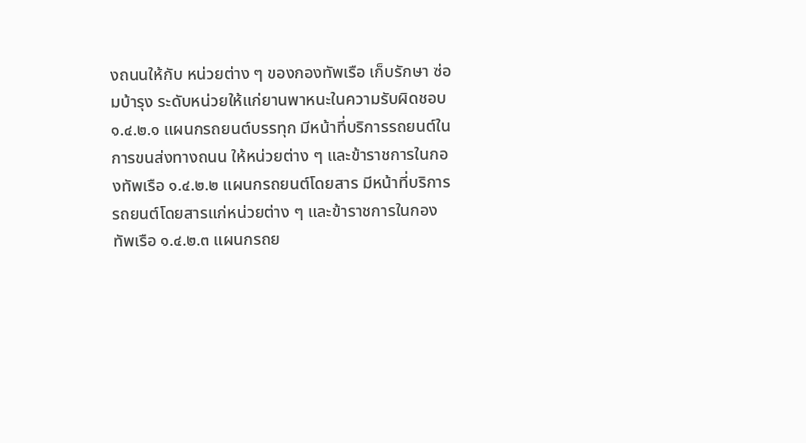งถนนให้กับ หน่วยต่าง ๆ ของกองทัพเรือ เก็บรักษา ซ่อมบ้ารุง ระดับหน่วยให้แก่ยานพาหนะในความรับผิดชอบ ๑.๔.๒.๑ แผนกรถยนต์บรรทุก มีหน้าที่บริการรถยนต์ในการขนส่งทางถนน ให้หน่วยต่าง ๆ และข้าราชการในกองทัพเรือ ๑.๔.๒.๒ แผนกรถยนต์โดยสาร มีหน้าที่บริการรถยนต์โดยสารแก่หน่วยต่าง ๆ และข้าราชการในกองทัพเรือ ๑.๔.๒.๓ แผนกรถย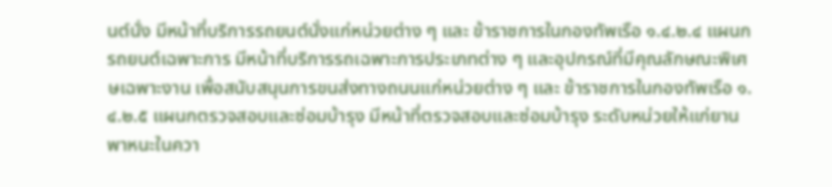นต์นั่ง มีหน้าที่บริการรถยนต์นั่งแก่หน่วยต่าง ๆ และ ข้าราชการในกองทัพเรือ ๑.๔.๒.๔ แผนกรถยนต์เฉพาะการ มีหน้าที่บริการรถเฉพาะการประเภทต่าง ๆ และอุปกรณ์ที่มีคุณลักษณะพิเศษเฉพาะงาน เพื่อสนับสนุนการขนส่งทางถนนแก่หน่วยต่าง ๆ และ ข้าราชการในกองทัพเรือ ๑.๔.๒.๕ แผนกตรวจสอบและซ่อมบ้ารุง มีหน้าที่ตรวจสอบและซ่อมบ้ารุง ระดับหน่วยให้แก่ยานพาหนะในควา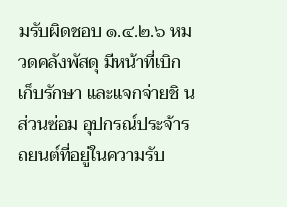มรับผิดชอบ ๑.๔.๒.๖ หมวดคลังพัสดุ มีหน้าที่เบิก เก็บรักษา และแจกจ่ายชิ นส่วนซ่อม อุปกรณ์ประจ้ารถยนต์ที่อยู่ในความรับ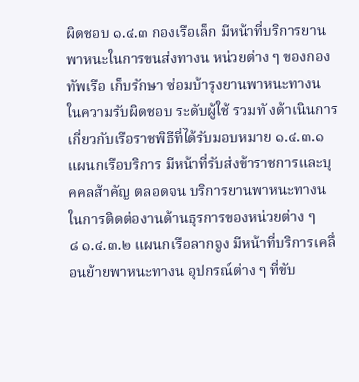ผิดชอบ ๑.๔.๓ กองเรือเล็ก มีหน้าที่บริการยานพาหนะในการขนส่งทางน หน่วยต่าง ๆ ของกองทัพเรือ เก็บรักษา ซ่อมบ้ารุงยานพาหนะทางน ในความรับผิดชอบ ระดับผู้ใช้ รวมทั งด้าเนินการเกี่ยวกับเรือราชพิธีที่ได้รับมอบหมาย ๑.๔.๓.๑ แผนกเรือบริการ มีหน้าที่รับส่งข้าราชการและบุคคลส้าคัญ ตลอดจน บริการยานพาหนะทางน ในการติดต่องานด้านธุรการของหน่วยต่าง ๆ
๘ ๑.๔.๓.๒ แผนกเรือลากจูง มีหน้าที่บริการเคลื่อนย้ายพาหนะทางน อุปกรณ์ต่าง ๆ ที่ขับ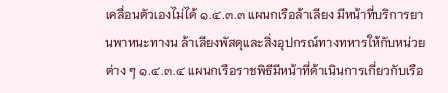เคลื่อนตัวเองไม่ได้ ๑.๔.๓.๓ แผนกเรือล้าเลียง มีหน้าที่บริการยานพาหนะทางน ล้าเลียงพัสดุและสิ่งอุปกรณ์ทางทหารให้กับหน่วยต่าง ๆ ๑.๔.๓.๔ แผนกเรือราชพิธีมีหน้าที่ด้าเนินการเกี่ยวกับเรือ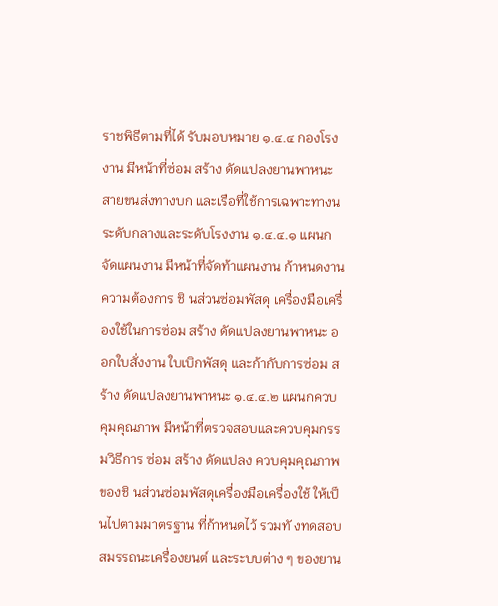ราชพิธีตามที่ได้ รับมอบหมาย ๑.๔.๔ กองโรงงาน มีหน้าที่ซ่อม สร้าง ดัดแปลงยานพาหนะสายขนส่งทางบก และเรือที่ใช้การเฉพาะทางน ระดับกลางและระดับโรงงาน ๑.๔.๔.๑ แผนกจัดแผนงาน มีหน้าที่จัดท้าแผนงาน ก้าหนดงาน ความต้องการ ชิ นส่วนซ่อมพัสดุ เครื่องมือเครื่องใช้ในการซ่อม สร้าง ดัดแปลงยานพาหนะ ออกใบสั่งงาน ใบเบิกพัสดุ และก้ากับการซ่อม สร้าง ดัดแปลงยานพาหนะ ๑.๔.๔.๒ แผนกควบคุมคุณภาพ มีหน้าที่ตรวจสอบและควบคุมกรรมวิธีการ ซ่อม สร้าง ดัดแปลง ควบคุมคุณภาพของชิ นส่วนซ่อมพัสดุเครื่องมือเครื่องใช้ ให้เป็นไปตามมาตรฐาน ที่ก้าหนดไว้ รวมทั งทดสอบสมรรถนะเครื่องยนต์ และระบบต่าง ๆ ของยาน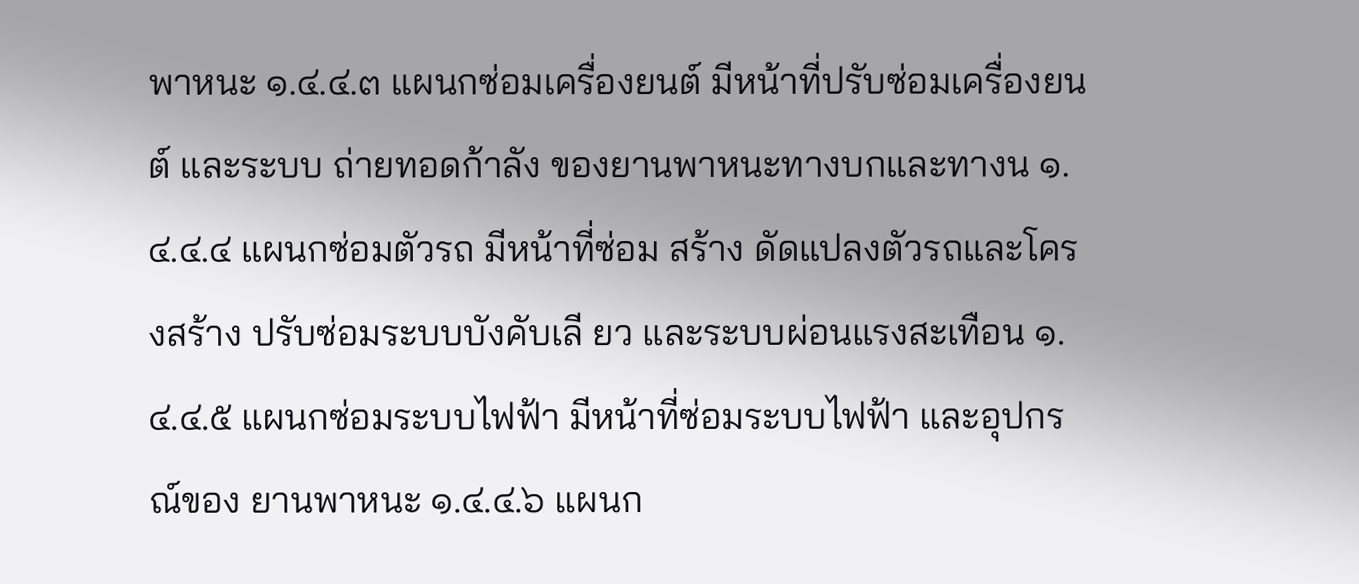พาหนะ ๑.๔.๔.๓ แผนกซ่อมเครื่องยนต์ มีหน้าที่ปรับซ่อมเครื่องยนต์ และระบบ ถ่ายทอดก้าลัง ของยานพาหนะทางบกและทางน ๑.๔.๔.๔ แผนกซ่อมตัวรถ มีหน้าที่ซ่อม สร้าง ดัดแปลงตัวรถและโครงสร้าง ปรับซ่อมระบบบังคับเลี ยว และระบบผ่อนแรงสะเทือน ๑.๔.๔.๕ แผนกซ่อมระบบไฟฟ้า มีหน้าที่ซ่อมระบบไฟฟ้า และอุปกรณ์ของ ยานพาหนะ ๑.๔.๔.๖ แผนก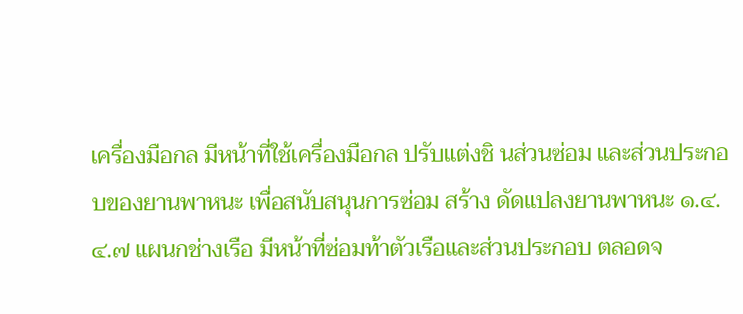เครื่องมือกล มีหน้าที่ใช้เครื่องมือกล ปรับแต่งชิ นส่วนซ่อม และส่วนประกอบของยานพาหนะ เพื่อสนับสนุนการซ่อม สร้าง ดัดแปลงยานพาหนะ ๑.๔.๔.๗ แผนกช่างเรือ มีหน้าที่ซ่อมท้าตัวเรือและส่วนประกอบ ตลอดจ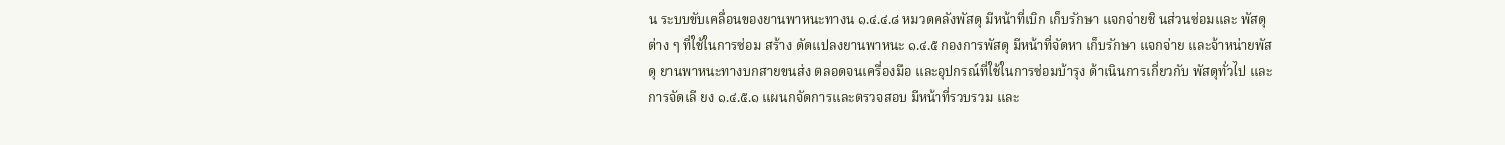น ระบบขับเคลื่อนของยานพาหนะทางน ๑.๔.๔.๘ หมวดคลังพัสดุ มีหน้าที่เบิก เก็บรักษา แจกจ่ายชิ นส่วนซ่อมและ พัสดุต่าง ๆ ที่ใช้ในการซ่อม สร้าง ดัดแปลงยานพาหนะ ๑.๔.๕ กองการพัสดุ มีหน้าที่จัดหา เก็บรักษา แจกจ่าย และจ้าหน่ายพัสดุ ยานพาหนะทางบกสายขนส่ง ตลอดจนเครื่องมือ และอุปกรณ์ที่ใช้ในการซ่อมบ้ารุง ด้าเนินการเกี่ยวกับ พัสดุทั่วไป และการจัดเลี ยง ๑.๔.๕.๑ แผนกจัดการและตรวจสอบ มีหน้าที่รวบรวม และ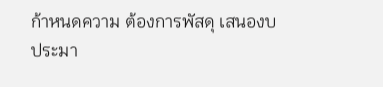ก้าหนดความ ต้องการพัสดุ เสนองบประมา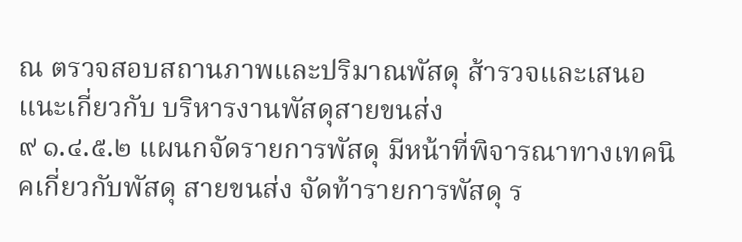ณ ตรวจสอบสถานภาพและปริมาณพัสดุ ส้ารวจและเสนอแนะเกี่ยวกับ บริหารงานพัสดุสายขนส่ง
๙ ๑.๔.๕.๒ แผนกจัดรายการพัสดุ มีหน้าที่พิจารณาทางเทคนิคเกี่ยวกับพัสดุ สายขนส่ง จัดท้ารายการพัสดุ ร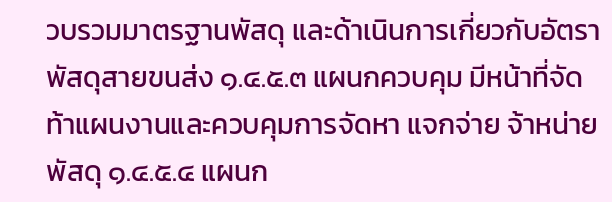วบรวมมาตรฐานพัสดุ และด้าเนินการเกี่ยวกับอัตราพัสดุสายขนส่ง ๑.๔.๕.๓ แผนกควบคุม มีหน้าที่จัดท้าแผนงานและควบคุมการจัดหา แจกจ่าย จ้าหน่ายพัสดุ ๑.๔.๕.๔ แผนก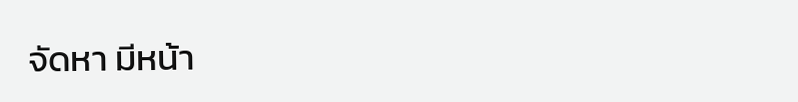จัดหา มีหน้า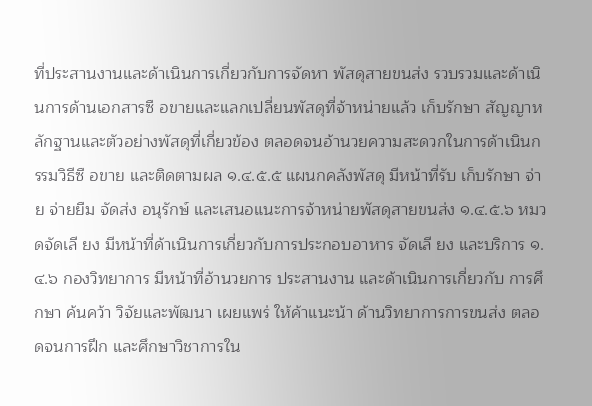ที่ประสานงานและด้าเนินการเกี่ยวกับการจัดหา พัสดุสายขนส่ง รวบรวมและด้าเนินการด้านเอกสารซื อขายและแลกเปลี่ยนพัสดุที่จ้าหน่ายแล้ว เก็บรักษา สัญญาหลักฐานและตัวอย่างพัสดุที่เกี่ยวข้อง ตลอดจนอ้านวยความสะดวกในการด้าเนินกรรมวิธีซื อขาย และติดตามผล ๑.๔.๕.๕ แผนกคลังพัสดุ มีหน้าที่รับ เก็บรักษา จ่าย จ่ายยืม จัดส่ง อนุรักษ์ และเสนอแนะการจ้าหน่ายพัสดุสายขนส่ง ๑.๔.๕.๖ หมวดจัดเลี ยง มีหน้าที่ด้าเนินการเกี่ยวกับการประกอบอาหาร จัดเลี ยง และบริการ ๑.๔.๖ กองวิทยาการ มีหน้าที่อ้านวยการ ประสานงาน และด้าเนินการเกี่ยวกับ การศึกษา ค้นคว้า วิจัยและพัฒนา เผยแพร่ ให้ค้าแนะน้า ด้านวิทยาการการขนส่ง ตลอดจนการฝึก และศึกษาวิชาการใน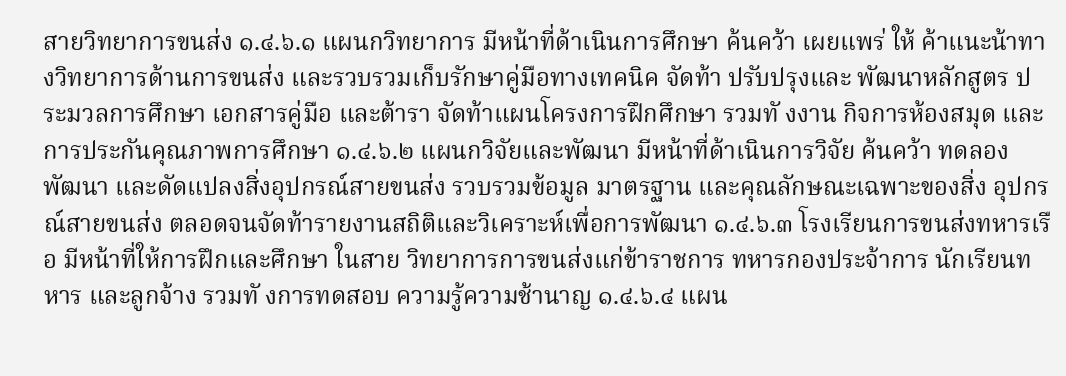สายวิทยาการขนส่ง ๑.๔.๖.๑ แผนกวิทยาการ มีหน้าที่ด้าเนินการศึกษา ค้นคว้า เผยแพร่ ให้ ค้าแนะน้าทางวิทยาการด้านการขนส่ง และรวบรวมเก็บรักษาคู่มือทางเทคนิค จัดท้า ปรับปรุงและ พัฒนาหลักสูตร ประมวลการศึกษา เอกสารคู่มือ และต้ารา จัดท้าแผนโครงการฝึกศึกษา รวมทั งงาน กิจการห้องสมุด และการประกันคุณภาพการศึกษา ๑.๔.๖.๒ แผนกวิจัยและพัฒนา มีหน้าที่ด้าเนินการวิจัย ค้นคว้า ทดลอง พัฒนา และดัดแปลงสิ่งอุปกรณ์สายขนส่ง รวบรวมข้อมูล มาตรฐาน และคุณลักษณะเฉพาะของสิ่ง อุปกรณ์สายขนส่ง ตลอดจนจัดท้ารายงานสถิติและวิเคราะห์เพื่อการพัฒนา ๑.๔.๖.๓ โรงเรียนการขนส่งทหารเรือ มีหน้าที่ให้การฝึกและศึกษา ในสาย วิทยาการการขนส่งแก่ข้าราชการ ทหารกองประจ้าการ นักเรียนทหาร และลูกจ้าง รวมทั งการทดสอบ ความรู้ความช้านาญ ๑.๔.๖.๔ แผน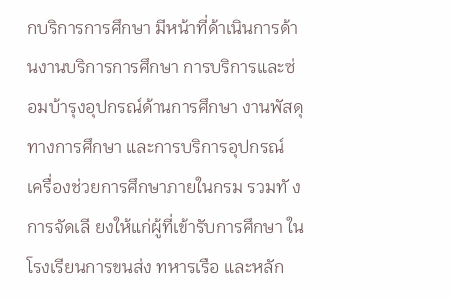กบริการการศึกษา มีหน้าที่ด้าเนินการด้านงานบริการการศึกษา การบริการและซ่อมบ้ารุงอุปกรณ์ด้านการศึกษา งานพัสดุทางการศึกษา และการบริการอุปกรณ์ เครื่องช่วยการศึกษาภายในกรม รวมทั งการจัดเลี ยงให้แก่ผู้ที่เข้ารับการศึกษา ในโรงเรียนการขนส่ง ทหารเรือ และหลัก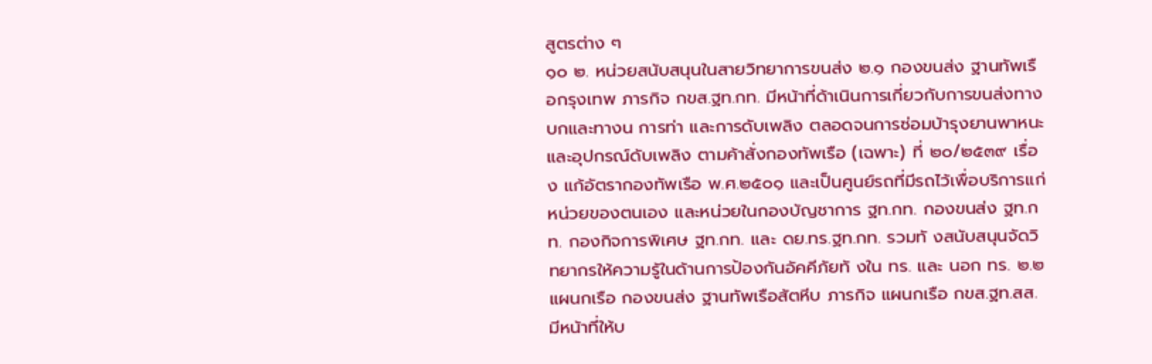สูตรต่าง ๆ
๑๐ ๒. หน่วยสนับสนุนในสายวิทยาการขนส่ง ๒.๑ กองขนส่ง ฐานทัพเรือกรุงเทพ ภารกิจ กขส.ฐท.กท. มีหน้าที่ด้าเนินการเกี่ยวกับการขนส่งทางบกและทางน การท่า และการดับเพลิง ตลอดจนการซ่อมบ้ารุงยานพาหนะ และอุปกรณ์ดับเพลิง ตามค้าสั่งกองทัพเรือ (เฉพาะ) ที่ ๒๐/๒๕๓๙ เรื่อง แก้อัตรากองทัพเรือ พ.ศ.๒๕๐๑ และเป็นศูนย์รถที่มีรถไว้เพื่อบริการแก่ หน่วยของตนเอง และหน่วยในกองบัญชาการ ฐท.กท. กองขนส่ง ฐท.กท. กองกิจการพิเศษ ฐท.กท. และ ดย.ทร.ฐท.กท. รวมทั งสนับสนุนจัดวิทยากรให้ความรู้ในด้านการป้องกันอัคคีภัยทั งใน ทร. และ นอก ทร. ๒.๒ แผนกเรือ กองขนส่ง ฐานทัพเรือสัตหีบ ภารกิจ แผนกเรือ กขส.ฐท.สส. มีหน้าที่ให้บ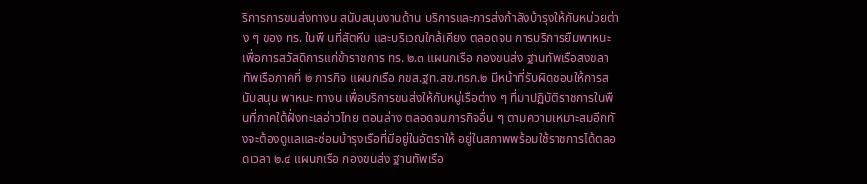ริการการขนส่งทางน สนับสนุนงานด้าน บริการและการส่งก้าลังบ้ารุงให้กับหน่วยต่าง ๆ ของ ทร. ในพื นที่สัตหีบ และบริเวณใกล้เคียง ตลอดจน การบริการยืมพาหนะ เพื่อการสวัสดิการแก่ข้าราชการ ทร. ๒.๓ แผนกเรือ กองขนส่ง ฐานทัพเรือสงขลา ทัพเรือภาคที่ ๒ ภารกิจ แผนกเรือ กขส.ฐท.สข.ทรภ.๒ มีหน้าที่รับผิดชอบให้การสนับสนุน พาหนะ ทางน เพื่อบริการขนส่งให้กับหมู่เรือต่าง ๆ ที่มาปฏิบัติราชการในพื นที่ภาคใต้ฝั่งทะเลอ่าวไทย ตอนล่าง ตลอดจนภารกิจอื่น ๆ ตามความเหมาะสมอีกทั งจะต้องดูแลและซ่อมบ้ารุงเรือที่มีอยู่ในอัตราให้ อยู่ในสภาพพร้อมใช้ราชการได้ตลอดเวลา ๒.๔ แผนกเรือ กองขนส่ง ฐานทัพเรือ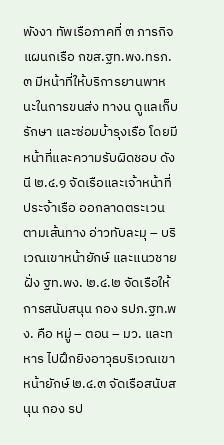พังงา ทัพเรือภาคที่ ๓ ภารกิจ แผนกเรือ กขส.ฐท.พง.ทรภ.๓ มีหน้าที่ให้บริการยานพาหนะในการขนส่ง ทางน ดูแลเก็บรักษา และซ่อมบ้ารุงเรือ โดยมีหน้าที่และความรับผิดชอบ ดังนี ๒.๔.๑ จัดเรือและเจ้าหน้าที่ประจ้าเรือ ออกลาดตระเวนตามเส้นทาง อ่าวทับละมุ – บริเวณเขาหน้ายักษ์ และแนวชายฝั่ง ฐท.พง. ๒.๔.๒ จัดเรือให้การสนับสนุน กอง รปภ.ฐท.พง. คือ หมู่ – ตอน – มว. และทหาร ไปฝึกยิงอาวุธบริเวณเขาหน้ายักษ์ ๒.๔.๓ จัดเรือสนับสนุน กอง รป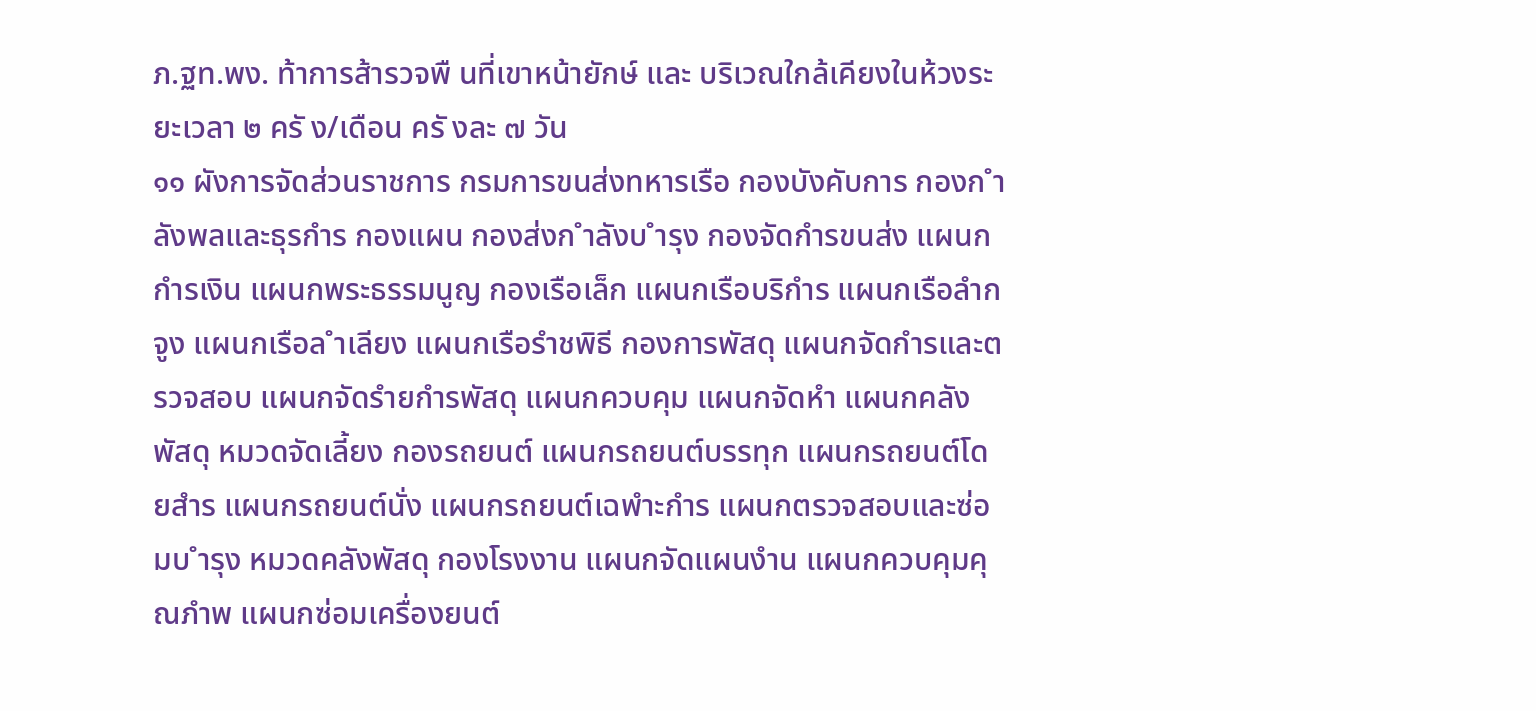ภ.ฐท.พง. ท้าการส้ารวจพื นที่เขาหน้ายักษ์ และ บริเวณใกล้เคียงในห้วงระยะเวลา ๒ ครั ง/เดือน ครั งละ ๗ วัน
๑๑ ผังการจัดส่วนราชการ กรมการขนส่งทหารเรือ กองบังคับการ กองก ำลังพลและธุรกำร กองแผน กองส่งก ำลังบ ำรุง กองจัดกำรขนส่ง แผนกกำรเงิน แผนกพระธรรมนูญ กองเรือเล็ก แผนกเรือบริกำร แผนกเรือลำกจูง แผนกเรือล ำเลียง แผนกเรือรำชพิธี กองการพัสดุ แผนกจัดกำรและตรวจสอบ แผนกจัดรำยกำรพัสดุ แผนกควบคุม แผนกจัดหำ แผนกคลังพัสดุ หมวดจัดเลี้ยง กองรถยนต์ แผนกรถยนต์บรรทุก แผนกรถยนต์โดยสำร แผนกรถยนต์นั่ง แผนกรถยนต์เฉพำะกำร แผนกตรวจสอบและซ่อมบ ำรุง หมวดคลังพัสดุ กองโรงงาน แผนกจัดแผนงำน แผนกควบคุมคุณภำพ แผนกซ่อมเครื่องยนต์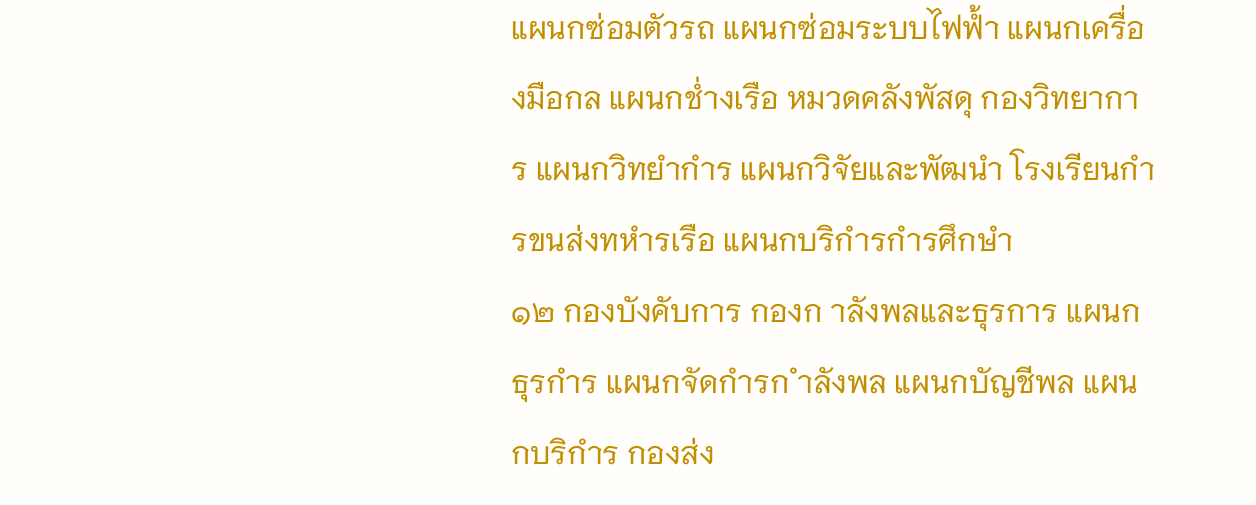แผนกซ่อมตัวรถ แผนกซ่อมระบบไฟฟ้ำ แผนกเครื่องมือกล แผนกช่ำงเรือ หมวดคลังพัสดุ กองวิทยาการ แผนกวิทยำกำร แผนกวิจัยและพัฒนำ โรงเรียนกำรขนส่งทหำรเรือ แผนกบริกำรกำรศึกษำ
๑๒ กองบังคับการ กองก าลังพลและธุรการ แผนกธุรกำร แผนกจัดกำรก ำลังพล แผนกบัญชีพล แผนกบริกำร กองส่ง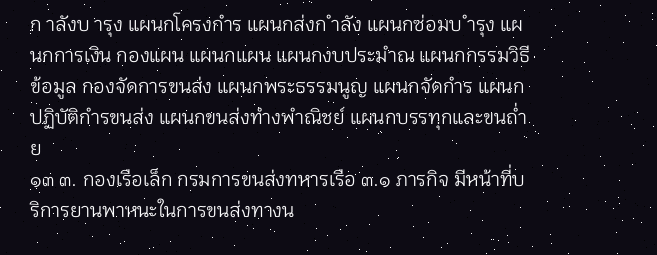ก าลังบ ารุง แผนกโครงกำร แผนกส่งก ำลัง แผนกซ่อมบ ำรุง แผนกการเงิน กองแผน แผนกแผน แผนกงบประมำณ แผนกกรรมวิธีข้อมูล กองจัดการขนส่ง แผนกพระธรรมนูญ แผนกจัดกำร แผนกปฏิบัติกำรขนส่ง แผนกขนส่งทำงพำณิชย์ แผนกบรรทุกและขนถ่ำย
๑๓ ๓. กองเรือเล็ก กรมการขนส่งทหารเรือ ๓.๑ ภารกิจ มีหน้าที่บริการยานพาหนะในการขนส่งทางน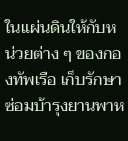ในแผ่นดินให้กับหน่วยต่าง ๆ ของกองทัพเรือ เก็บรักษา ซ่อมบ้ารุงยานพาห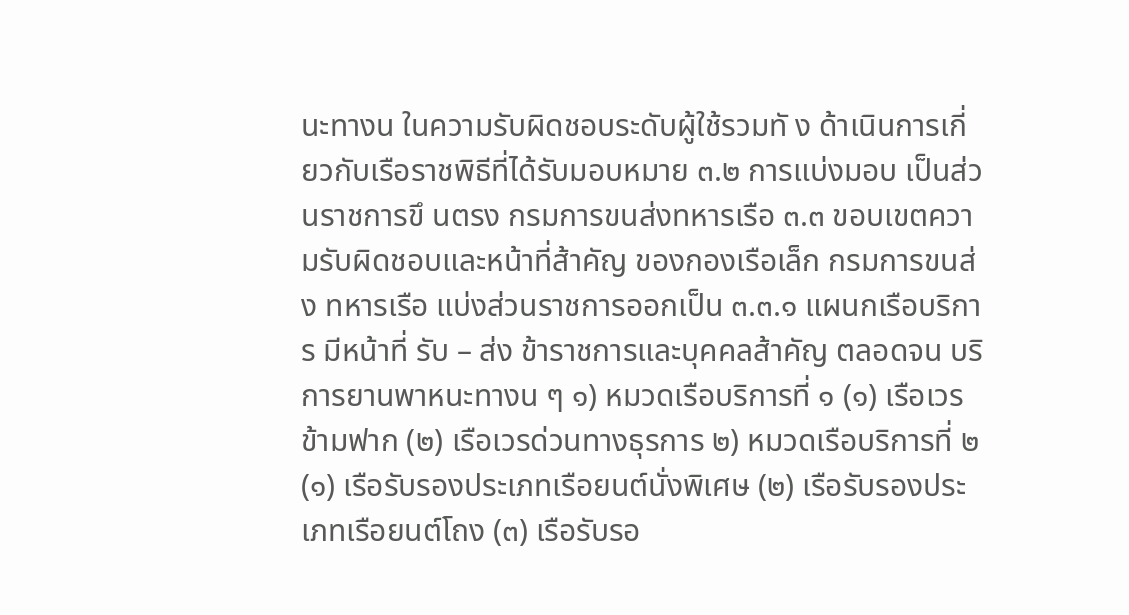นะทางน ในความรับผิดชอบระดับผู้ใช้รวมทั ง ด้าเนินการเกี่ยวกับเรือราชพิธีที่ได้รับมอบหมาย ๓.๒ การแบ่งมอบ เป็นส่วนราชการขึ นตรง กรมการขนส่งทหารเรือ ๓.๓ ขอบเขตความรับผิดชอบและหน้าที่ส้าคัญ ของกองเรือเล็ก กรมการขนส่ง ทหารเรือ แบ่งส่วนราชการออกเป็น ๓.๓.๑ แผนกเรือบริการ มีหน้าที่ รับ – ส่ง ข้าราชการและบุคคลส้าคัญ ตลอดจน บริการยานพาหนะทางน ๆ ๑) หมวดเรือบริการที่ ๑ (๑) เรือเวรข้ามฟาก (๒) เรือเวรด่วนทางธุรการ ๒) หมวดเรือบริการที่ ๒ (๑) เรือรับรองประเภทเรือยนต์นั่งพิเศษ (๒) เรือรับรองประเภทเรือยนต์โถง (๓) เรือรับรอ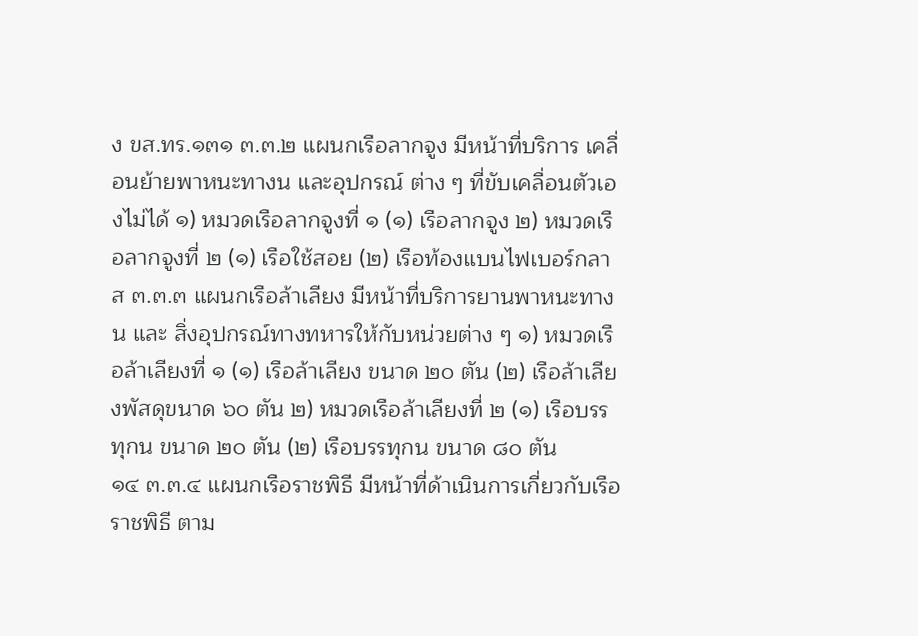ง ขส.ทร.๑๓๑ ๓.๓.๒ แผนกเรือลากจูง มีหน้าที่บริการ เคลื่อนย้ายพาหนะทางน และอุปกรณ์ ต่าง ๆ ที่ขับเคลื่อนตัวเองไม่ได้ ๑) หมวดเรือลากจูงที่ ๑ (๑) เรือลากจูง ๒) หมวดเรือลากจูงที่ ๒ (๑) เรือใช้สอย (๒) เรือท้องแบนไฟเบอร์กลาส ๓.๓.๓ แผนกเรือล้าเลียง มีหน้าที่บริการยานพาหนะทางน และ สิ่งอุปกรณ์ทางทหารให้กับหน่วยต่าง ๆ ๑) หมวดเรือล้าเลียงที่ ๑ (๑) เรือล้าเลียง ขนาด ๒๐ ตัน (๒) เรือล้าเลียงพัสดุขนาด ๖๐ ตัน ๒) หมวดเรือล้าเลียงที่ ๒ (๑) เรือบรรทุกน ขนาด ๒๐ ตัน (๒) เรือบรรทุกน ขนาด ๘๐ ตัน
๑๔ ๓.๓.๔ แผนกเรือราชพิธี มีหน้าที่ด้าเนินการเกี่ยวกับเรือราชพิธี ตาม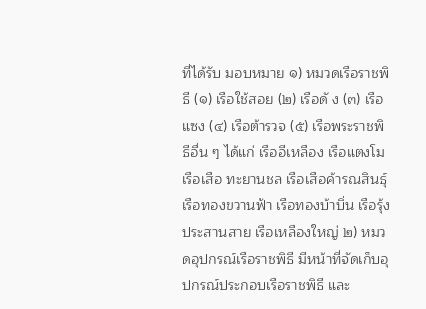ที่ได้รับ มอบหมาย ๑) หมวดเรือราชพิธี (๑) เรือใช้สอย (๒) เรือดั ง (๓) เรือแซง (๔) เรือต้ารวจ (๕) เรือพระราชพิธีอื่น ๆ ได้แก่ เรืออีเหลือง เรือแตงโม เรือเสือ ทะยานชล เรือเสือค้ารณสินธุ์ เรือทองขวานฟ้า เรือทองบ้าบิ่น เรือรุ้งประสานสาย เรือเหลืองใหญ่ ๒) หมวดอุปกรณ์เรือราชพิธี มีหน้าที่จัดเก็บอุปกรณ์ประกอบเรือราชพิธี และ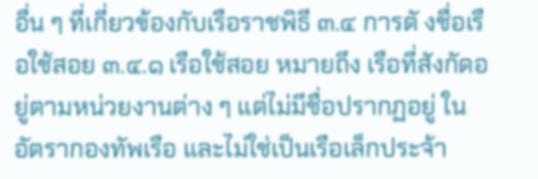อื่น ๆ ที่เกี่ยวข้องกับเรือราชพิธี ๓.๔ การตั งชื่อเรือใช้สอย ๓.๔.๑ เรือใช้สอย หมายถึง เรือที่สังกัดอยู่ตามหน่วยงานต่าง ๆ แต่ไม่มีชื่อปรากฏอยู่ ในอัตรากองทัพเรือ และไม่ใช่เป็นเรือเล็กประจ้า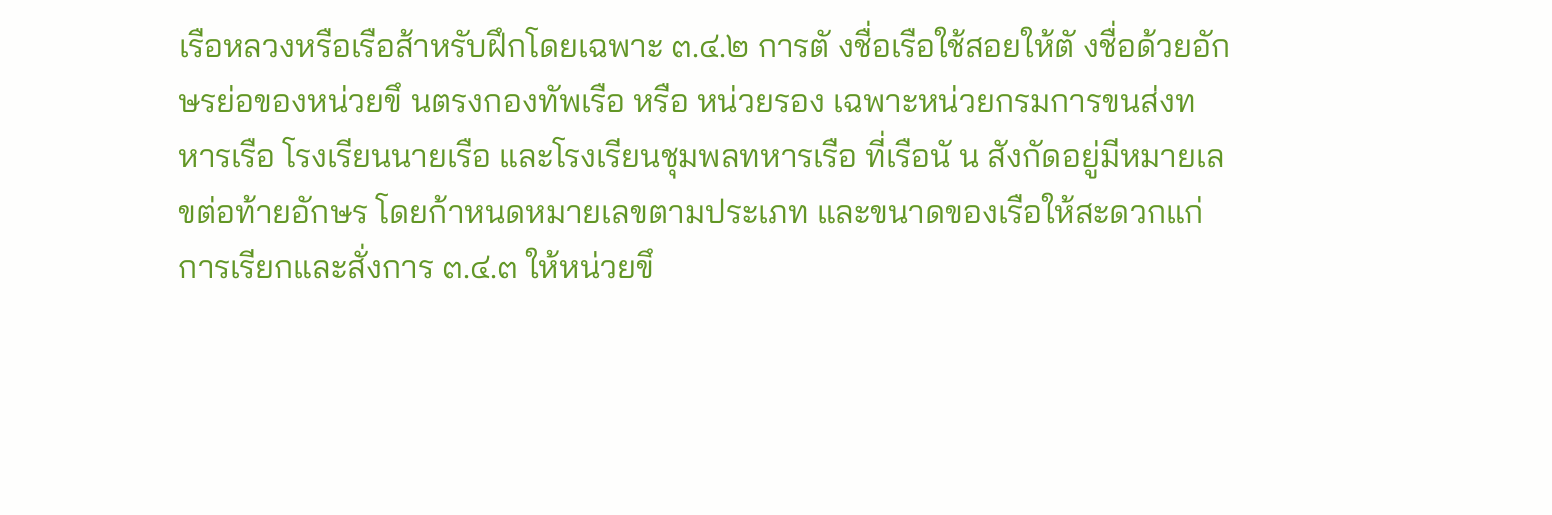เรือหลวงหรือเรือส้าหรับฝึกโดยเฉพาะ ๓.๔.๒ การตั งชื่อเรือใช้สอยให้ตั งชื่อด้วยอักษรย่อของหน่วยขึ นตรงกองทัพเรือ หรือ หน่วยรอง เฉพาะหน่วยกรมการขนส่งทหารเรือ โรงเรียนนายเรือ และโรงเรียนชุมพลทหารเรือ ที่เรือนั น สังกัดอยู่มีหมายเลขต่อท้ายอักษร โดยก้าหนดหมายเลขตามประเภท และขนาดของเรือให้สะดวกแก่ การเรียกและสั่งการ ๓.๔.๓ ให้หน่วยขึ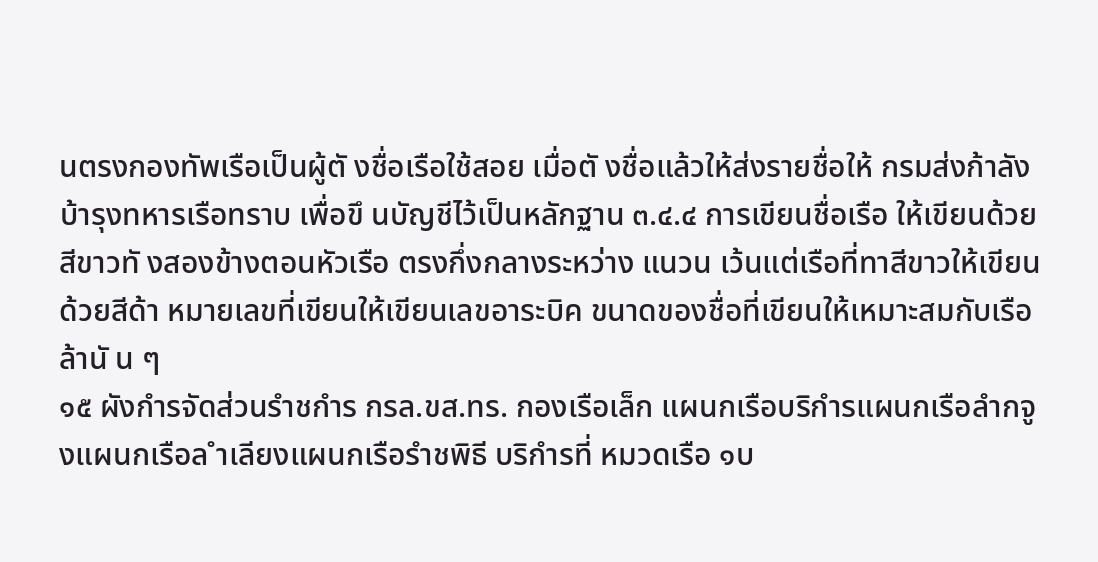นตรงกองทัพเรือเป็นผู้ตั งชื่อเรือใช้สอย เมื่อตั งชื่อแล้วให้ส่งรายชื่อให้ กรมส่งก้าลังบ้ารุงทหารเรือทราบ เพื่อขึ นบัญชีไว้เป็นหลักฐาน ๓.๔.๔ การเขียนชื่อเรือ ให้เขียนด้วยสีขาวทั งสองข้างตอนหัวเรือ ตรงกึ่งกลางระหว่าง แนวน เว้นแต่เรือที่ทาสีขาวให้เขียนด้วยสีด้า หมายเลขที่เขียนให้เขียนเลขอาระบิค ขนาดของชื่อที่เขียนให้เหมาะสมกับเรือล้านั น ๆ
๑๕ ผังกำรจัดส่วนรำชกำร กรล.ขส.ทร. กองเรือเล็ก แผนกเรือบริกำรแผนกเรือลำกจูงแผนกเรือล ำเลียงแผนกเรือรำชพิธี บริกำรที่ หมวดเรือ ๑บ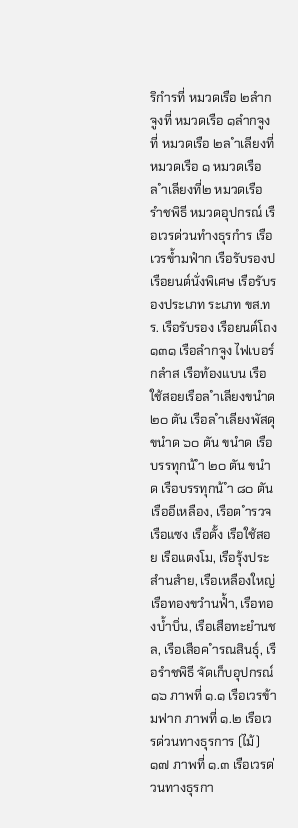ริกำรที่ หมวดเรือ ๒ลำกจูงที่ หมวดเรือ ๑ลำกจูงที่ หมวดเรือ ๒ล ำเลียงที่ หมวดเรือ ๑ หมวดเรือ ล ำเลียงที่๒ หมวดเรือ รำชพิธี หมวดอุปกรณ์ เรือเวรด่วนทำงธุรกำร เรือเวรข้ำมฟำก เรือรับรองป เรือยนต์นั่งพิเศษ เรือรับรองประเภท ระเภท ขส.ทร. เรือรับรอง เรือยนต์โถง ๑๓๑ เรือลำกจูง ไฟเบอร์กลำส เรือท้องแบน เรือใช้สอยเรือล ำเลียงขนำด ๒๐ ตัน เรือล ำเลียงพัสดุขนำด ๖๐ ตัน ขนำด เรือบรรทุกน้ ำ ๒๐ ตัน ขนำด เรือบรรทุกน้ ำ ๘๐ ตัน เรืออีเหลือง, เรือต ำรวจ เรือแซง เรือดั้ง เรือใช้สอย เรือแตงโม, เรือรุ้งประสำนสำย, เรือเหลืองใหญ่ เรือทองขวำนฟ้ำ, เรือทองบ้ำบิ่น, เรือเสือทะยำนชล, เรือเสือค ำรณสินธุ์, เรือรำชพิธี จัดเก็บอุปกรณ์
๑๖ ภาพที่ ๑.๑ เรือเวรข้ามฟาก ภาพที่ ๑.๒ เรือเวรด่วนทางธุรการ (ไม้)
๑๗ ภาพที่ ๑.๓ เรือเวรด่วนทางธุรกา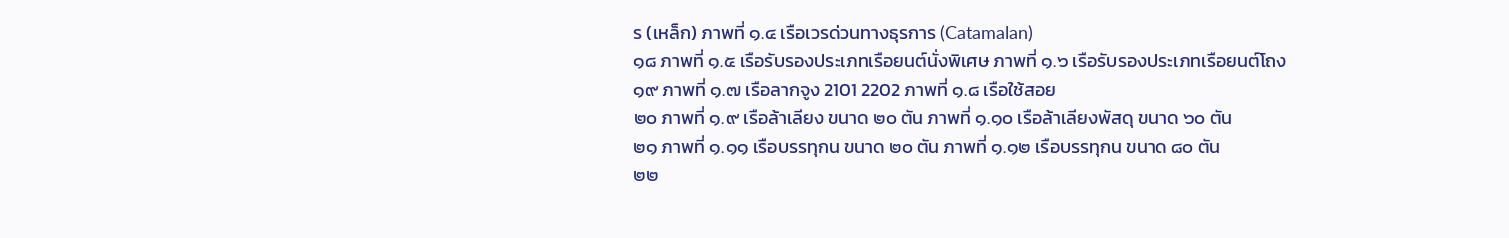ร (เหล็ก) ภาพที่ ๑.๔ เรือเวรด่วนทางธุรการ (Catamalan)
๑๘ ภาพที่ ๑.๕ เรือรับรองประเภทเรือยนต์นั่งพิเศษ ภาพที่ ๑.๖ เรือรับรองประเภทเรือยนต์โถง
๑๙ ภาพที่ ๑.๗ เรือลากจูง 2101 2202 ภาพที่ ๑.๘ เรือใช้สอย
๒๐ ภาพที่ ๑.๙ เรือล้าเลียง ขนาด ๒๐ ตัน ภาพที่ ๑.๑๐ เรือล้าเลียงพัสดุ ขนาด ๖๐ ตัน
๒๑ ภาพที่ ๑.๑๑ เรือบรรทุกน ขนาด ๒๐ ตัน ภาพที่ ๑.๑๒ เรือบรรทุกน ขนาด ๘๐ ตัน
๒๒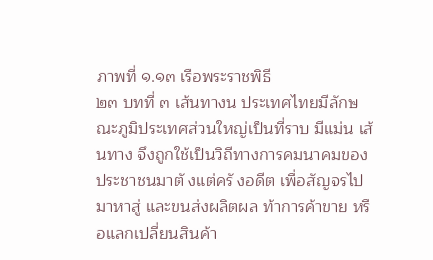ภาพที่ ๑.๑๓ เรือพระราชพิธี
๒๓ บทที่ ๓ เส้นทางน ประเทศไทยมีลักษณะภูมิประเทศส่วนใหญ่เป็นที่ราบ มีแม่น เส้นทาง จึงถูกใช้เป็นวิถีทางการคมนาคมของประชาชนมาตั งแต่ครั งอดีต เพื่อสัญจรไปมาหาสู่ และขนส่งผลิตผล ท้าการค้าขาย หรือแลกเปลี่ยนสินค้า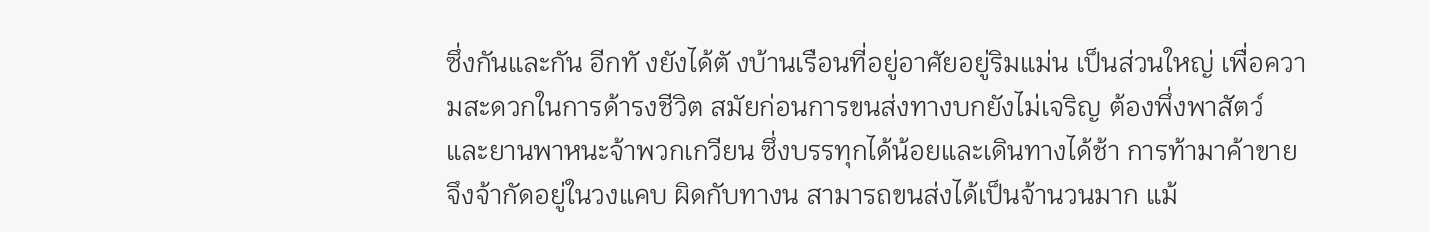ซึ่งกันและกัน อีกทั งยังได้ตั งบ้านเรือนที่อยู่อาศัยอยู่ริมแม่น เป็นส่วนใหญ่ เพื่อความสะดวกในการด้ารงชีวิต สมัยก่อนการขนส่งทางบกยังไม่เจริญ ต้องพึ่งพาสัตว์ และยานพาหนะจ้าพวกเกวียน ซึ่งบรรทุกได้น้อยและเดินทางได้ช้า การท้ามาค้าขายจึงจ้ากัดอยู่ในวงแคบ ผิดกับทางน สามารถขนส่งได้เป็นจ้านวนมาก แม้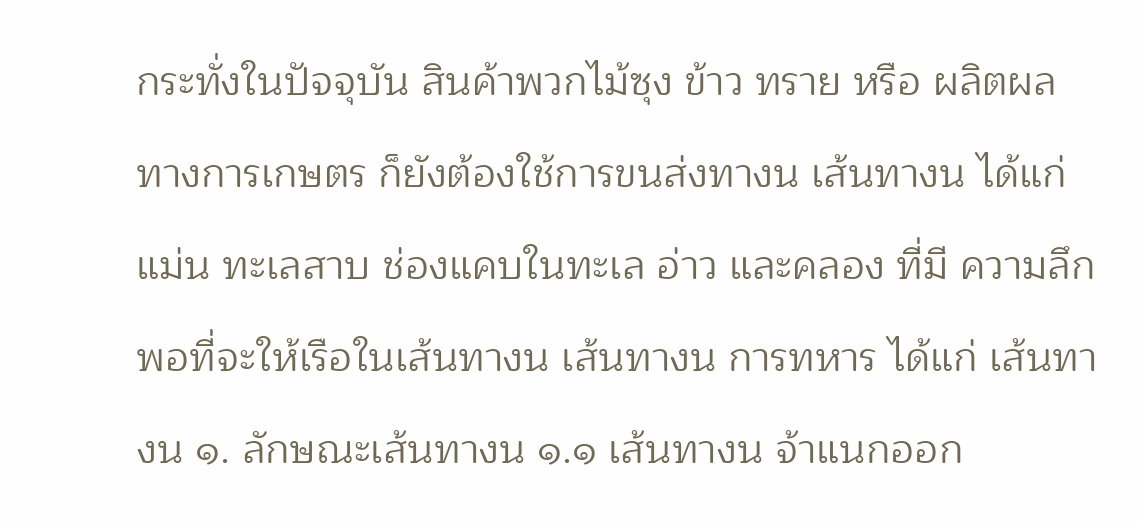กระทั่งในปัจจุบัน สินค้าพวกไม้ซุง ข้าว ทราย หรือ ผลิตผลทางการเกษตร ก็ยังต้องใช้การขนส่งทางน เส้นทางน ได้แก่ แม่น ทะเลสาบ ช่องแคบในทะเล อ่าว และคลอง ที่มี ความลึกพอที่จะให้เรือในเส้นทางน เส้นทางน การทหาร ได้แก่ เส้นทางน ๑. ลักษณะเส้นทางน ๑.๑ เส้นทางน จ้าแนกออก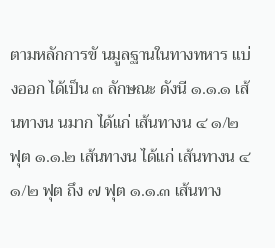ตามหลักการขั นมูลฐานในทางทหาร แบ่งออก ได้เป็น ๓ ลักษณะ ดังนี ๑.๑.๑ เส้นทางน นมาก ได้แก่ เส้นทางน ๔ ๑/๒ ฟุต ๑.๑.๒ เส้นทางน ได้แก่ เส้นทางน ๔ ๑/๒ ฟุต ถึง ๗ ฟุต ๑.๑.๓ เส้นทาง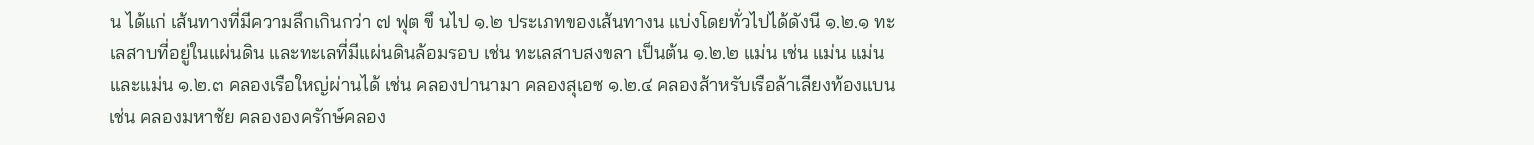น ได้แก่ เส้นทางที่มีความลึกเกินกว่า ๗ ฟุต ขึ นไป ๑.๒ ประเภทของเส้นทางน แบ่งโดยทั่วไปได้ดังนี ๑.๒.๑ ทะเลสาบที่อยู่ในแผ่นดิน และทะเลที่มีแผ่นดินล้อมรอบ เช่น ทะเลสาบสงขลา เป็นต้น ๑.๒.๒ แม่น เช่น แม่น แม่น และแม่น ๑.๒.๓ คลองเรือใหญ่ผ่านได้ เช่น คลองปานามา คลองสุเอซ ๑.๒.๔ คลองส้าหรับเรือล้าเลียงท้องแบน เช่น คลองมหาชัย คลององครักษ์คลอง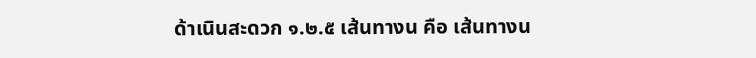ด้าเนินสะดวก ๑.๒.๕ เส้นทางน คือ เส้นทางน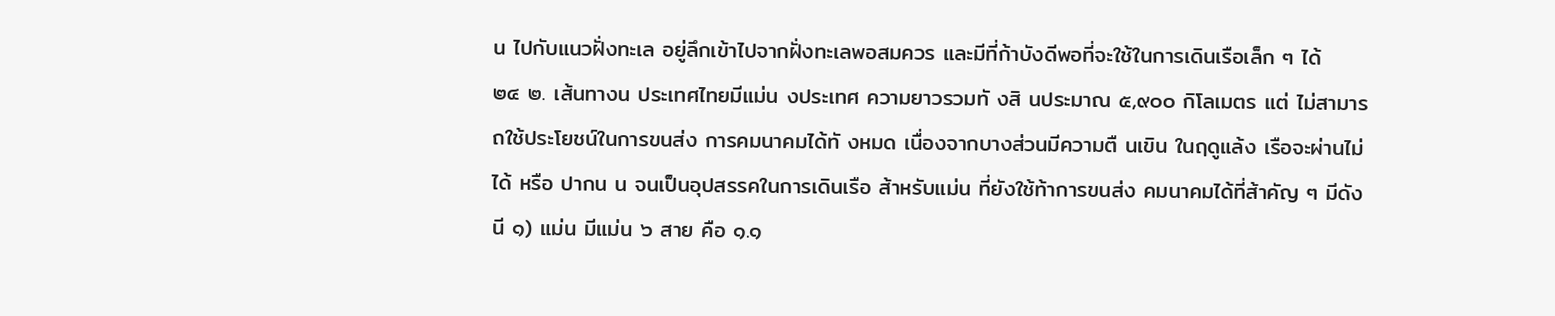น ไปกับแนวฝั่งทะเล อยู่ลึกเข้าไปจากฝั่งทะเลพอสมควร และมีที่ก้าบังดีพอที่จะใช้ในการเดินเรือเล็ก ๆ ได้
๒๔ ๒. เส้นทางน ประเทศไทยมีแม่น งประเทศ ความยาวรวมทั งสิ นประมาณ ๕,๙๐๐ กิโลเมตร แต่ ไม่สามารถใช้ประโยชน์ในการขนส่ง การคมนาคมได้ทั งหมด เนื่องจากบางส่วนมีความตื นเขิน ในฤดูแล้ง เรือจะผ่านไม่ได้ หรือ ปากน น จนเป็นอุปสรรคในการเดินเรือ ส้าหรับแม่น ที่ยังใช้ท้าการขนส่ง คมนาคมได้ที่ส้าคัญ ๆ มีดังนี ๑) แม่น มีแม่น ๖ สาย คือ ๑.๑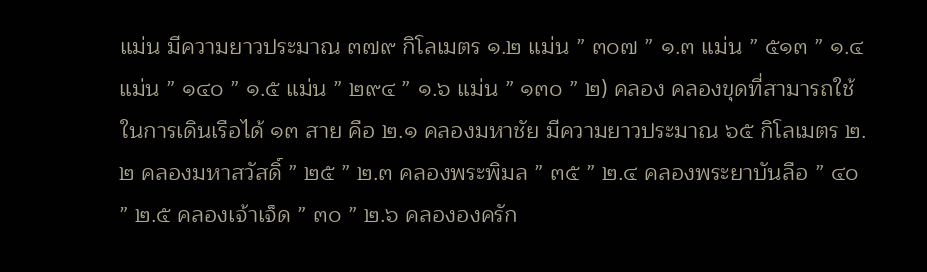แม่น มีความยาวประมาณ ๓๗๙ กิโลเมตร ๑.๒ แม่น ” ๓๐๗ ” ๑.๓ แม่น ” ๕๑๓ ” ๑.๔ แม่น ” ๑๔๐ ” ๑.๕ แม่น ” ๒๙๔ ” ๑.๖ แม่น ” ๑๓๐ ” ๒) คลอง คลองขุดที่สามารถใช้ในการเดินเรือได้ ๑๓ สาย คือ ๒.๑ คลองมหาชัย มีความยาวประมาณ ๖๕ กิโลเมตร ๒.๒ คลองมหาสวัสดิ์ ” ๒๕ ” ๒.๓ คลองพระพิมล ” ๓๕ ” ๒.๔ คลองพระยาบันลือ ” ๔๐ ” ๒.๕ คลองเจ้าเจ็ด ” ๓๐ ” ๒.๖ คลององครัก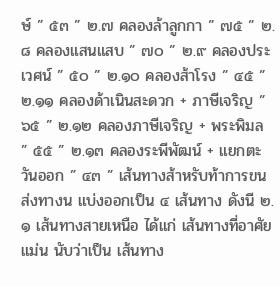ษ์ ” ๕๓ ” ๒.๗ คลองล้าลูกกา ” ๗๕ ” ๒.๘ คลองแสนแสบ ” ๗๐ ” ๒.๙ คลองประเวศน์ ” ๕๐ ” ๒.๑๐ คลองส้าโรง ” ๔๕ ” ๒.๑๑ คลองด้าเนินสะดวก + ภาษีเจริญ ” ๖๕ ” ๒.๑๒ คลองภาษีเจริญ + พระพิมล ” ๕๕ ” ๒.๑๓ คลองระพีพัฒน์ + แยกตะวันออก ” ๔๓ ” เส้นทางส้าหรับท้าการขนส่งทางน แบ่งออกเป็น ๔ เส้นทาง ดังนี ๒.๑ เส้นทางสายเหนือ ได้แก่ เส้นทางที่อาศัยแม่น นับว่าเป็น เส้นทาง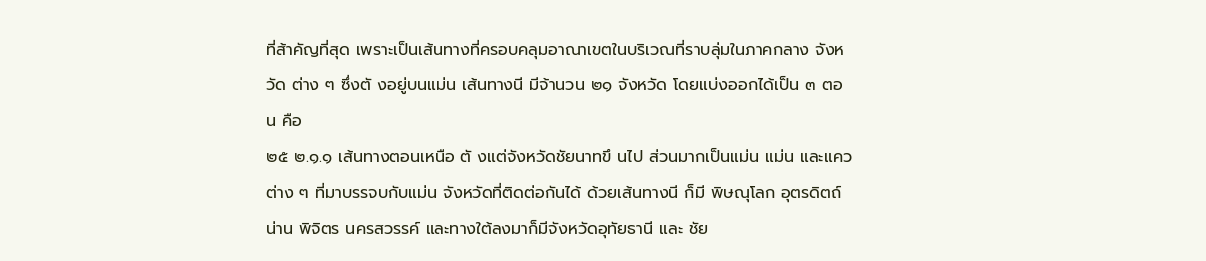ที่ส้าคัญที่สุด เพราะเป็นเส้นทางที่ครอบคลุมอาณาเขตในบริเวณที่ราบลุ่มในภาคกลาง จังหวัด ต่าง ๆ ซึ่งตั งอยู่บนแม่น เส้นทางนี มีจ้านวน ๒๑ จังหวัด โดยแบ่งออกได้เป็น ๓ ตอน คือ
๒๕ ๒.๑.๑ เส้นทางตอนเหนือ ตั งแต่จังหวัดชัยนาทขึ นไป ส่วนมากเป็นแม่น แม่น และแควต่าง ๆ ที่มาบรรจบกับแม่น จังหวัดที่ติดต่อกันได้ ด้วยเส้นทางนี ก็มี พิษณุโลก อุตรดิตถ์ น่าน พิจิตร นครสวรรค์ และทางใต้ลงมาก็มีจังหวัดอุทัยธานี และ ชัย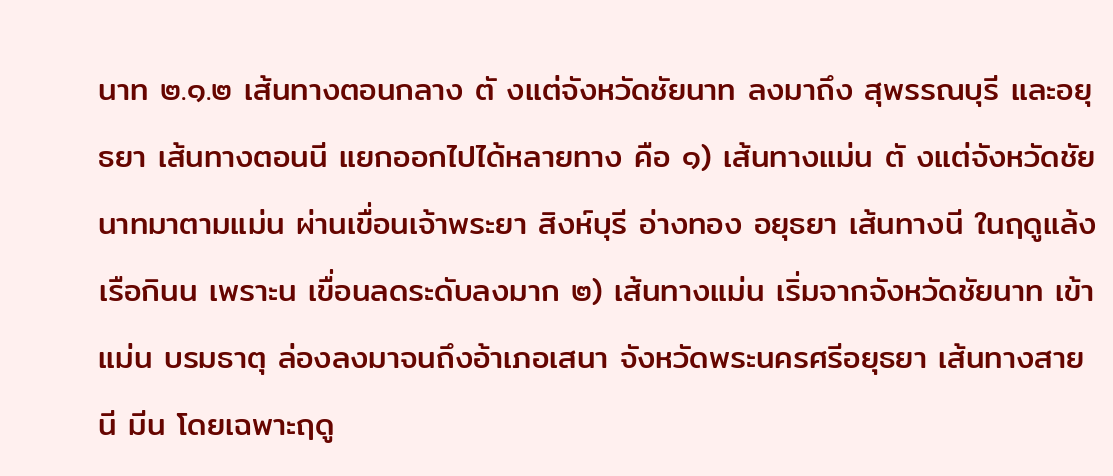นาท ๒.๑.๒ เส้นทางตอนกลาง ตั งแต่จังหวัดชัยนาท ลงมาถึง สุพรรณบุรี และอยุธยา เส้นทางตอนนี แยกออกไปได้หลายทาง คือ ๑) เส้นทางแม่น ตั งแต่จังหวัดชัยนาทมาตามแม่น ผ่านเขื่อนเจ้าพระยา สิงห์บุรี อ่างทอง อยุธยา เส้นทางนี ในฤดูแล้ง เรือกินน เพราะน เขื่อนลดระดับลงมาก ๒) เส้นทางแม่น เริ่มจากจังหวัดชัยนาท เข้าแม่น บรมธาตุ ล่องลงมาจนถึงอ้าเภอเสนา จังหวัดพระนครศรีอยุธยา เส้นทางสายนี มีน โดยเฉพาะฤดู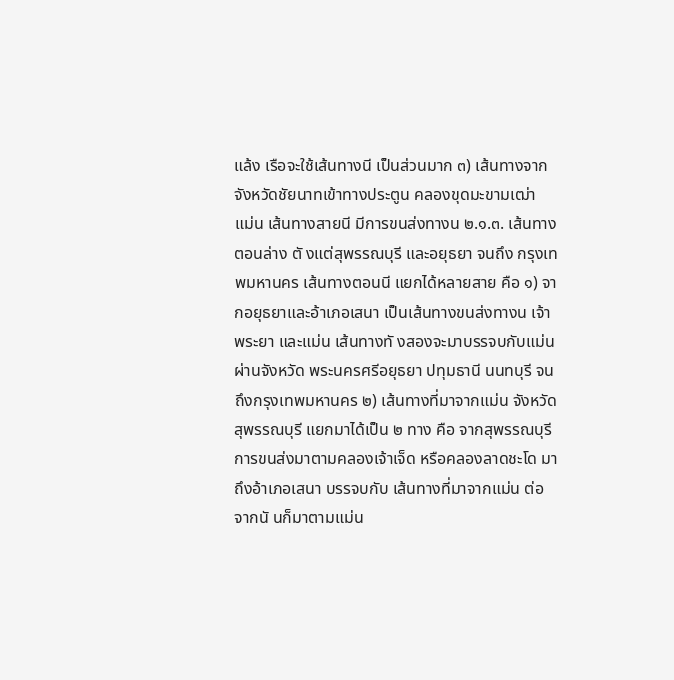แล้ง เรือจะใช้เส้นทางนี เป็นส่วนมาก ๓) เส้นทางจากจังหวัดชัยนาทเข้าทางประตูน คลองขุดมะขามเฒ่า แม่น เส้นทางสายนี มีการขนส่งทางน ๒.๑.๓. เส้นทางตอนล่าง ตั งแต่สุพรรณบุรี และอยุธยา จนถึง กรุงเทพมหานคร เส้นทางตอนนี แยกได้หลายสาย คือ ๑) จากอยุธยาและอ้าเภอเสนา เป็นเส้นทางขนส่งทางน เจ้าพระยา และแม่น เส้นทางทั งสองจะมาบรรจบกับแม่น ผ่านจังหวัด พระนครศรีอยุธยา ปทุมธานี นนทบุรี จนถึงกรุงเทพมหานคร ๒) เส้นทางที่มาจากแม่น จังหวัดสุพรรณบุรี แยกมาได้เป็น ๒ ทาง คือ จากสุพรรณบุรี การขนส่งมาตามคลองเจ้าเจ็ด หรือคลองลาดชะโด มาถึงอ้าเภอเสนา บรรจบกับ เส้นทางที่มาจากแม่น ต่อจากนั นก็มาตามแม่น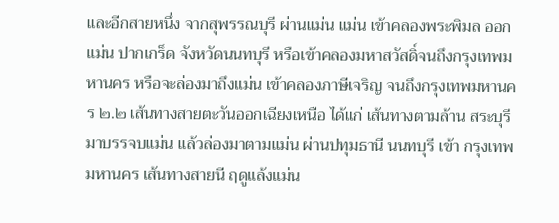และอีกสายหนึ่ง จากสุพรรณบุรี ผ่านแม่น แม่น เข้าคลองพระพิมล ออกแม่น ปากเกร็ด จังหวัดนนทบุรี หรือเข้าคลองมหาสวัสดิ์จนถึงกรุงเทพมหานคร หรือจะล่องมาถึงแม่น เข้าคลองภาษีเจริญ จนถึงกรุงเทพมหานคร ๒.๒ เส้นทางสายตะวันออกเฉียงเหนือ ได้แก่ เส้นทางตามล้าน สระบุรี มาบรรจบแม่น แล้วล่องมาตามแม่น ผ่านปทุมธานี นนทบุรี เข้า กรุงเทพมหานคร เส้นทางสายนี ฤดูแล้งแม่น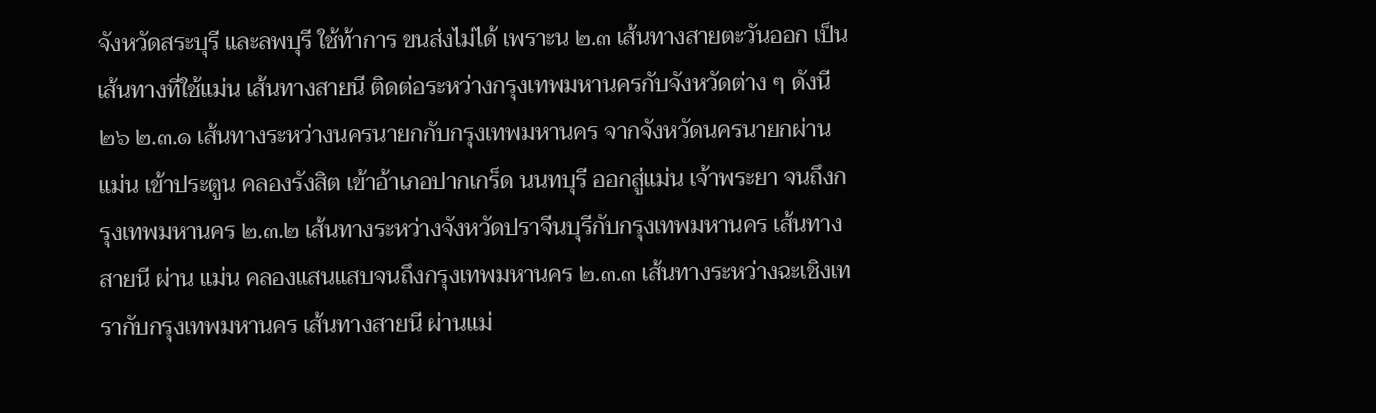จังหวัดสระบุรี และลพบุรี ใช้ท้าการ ขนส่งไม่ได้ เพราะน ๒.๓ เส้นทางสายตะวันออก เป็นเส้นทางที่ใช้แม่น เส้นทางสายนี ติดต่อระหว่างกรุงเทพมหานครกับจังหวัดต่าง ๆ ดังนี
๒๖ ๒.๓.๑ เส้นทางระหว่างนครนายกกับกรุงเทพมหานคร จากจังหวัดนครนายกผ่าน แม่น เข้าประตูน คลองรังสิต เข้าอ้าเภอปากเกร็ด นนทบุรี ออกสู่แม่น เจ้าพระยา จนถึงกรุงเทพมหานคร ๒.๓.๒ เส้นทางระหว่างจังหวัดปราจีนบุรีกับกรุงเทพมหานคร เส้นทางสายนี ผ่าน แม่น คลองแสนแสบจนถึงกรุงเทพมหานคร ๒.๓.๓ เส้นทางระหว่างฉะเชิงเทรากับกรุงเทพมหานคร เส้นทางสายนี ผ่านแม่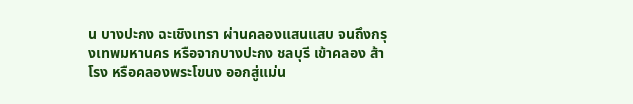น บางปะกง ฉะเชิงเทรา ผ่านคลองแสนแสบ จนถึงกรุงเทพมหานคร หรือจากบางปะกง ชลบุรี เข้าคลอง ส้าโรง หรือคลองพระโขนง ออกสู่แม่น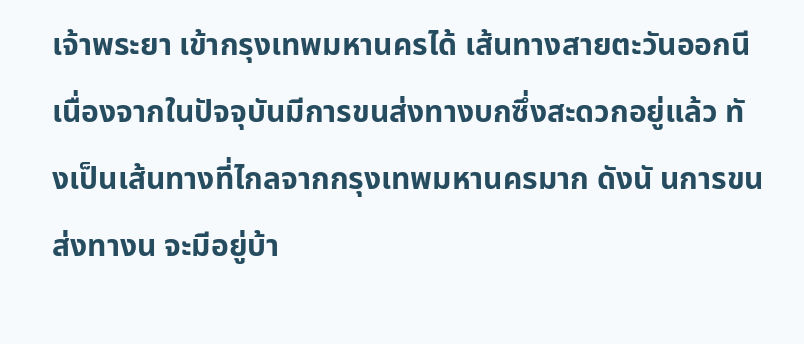เจ้าพระยา เข้ากรุงเทพมหานครได้ เส้นทางสายตะวันออกนี เนื่องจากในปัจจุบันมีการขนส่งทางบกซึ่งสะดวกอยู่แล้ว ทั งเป็นเส้นทางที่ไกลจากกรุงเทพมหานครมาก ดังนั นการขนส่งทางน จะมีอยู่บ้า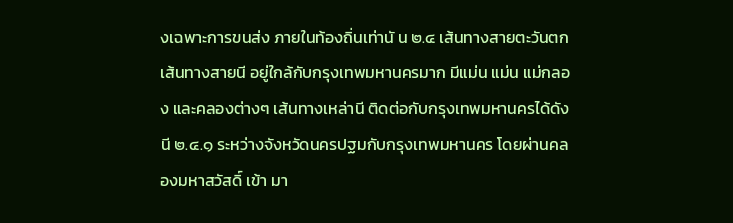งเฉพาะการขนส่ง ภายในท้องถิ่นเท่านั น ๒.๔ เส้นทางสายตะวันตก เส้นทางสายนี อยู่ใกล้กับกรุงเทพมหานครมาก มีแม่น แม่น แม่กลอง และคลองต่างๆ เส้นทางเหล่านี ติดต่อกับกรุงเทพมหานครได้ดังนี ๒.๔.๑ ระหว่างจังหวัดนครปฐมกับกรุงเทพมหานคร โดยผ่านคลองมหาสวัสดิ์ เข้า มา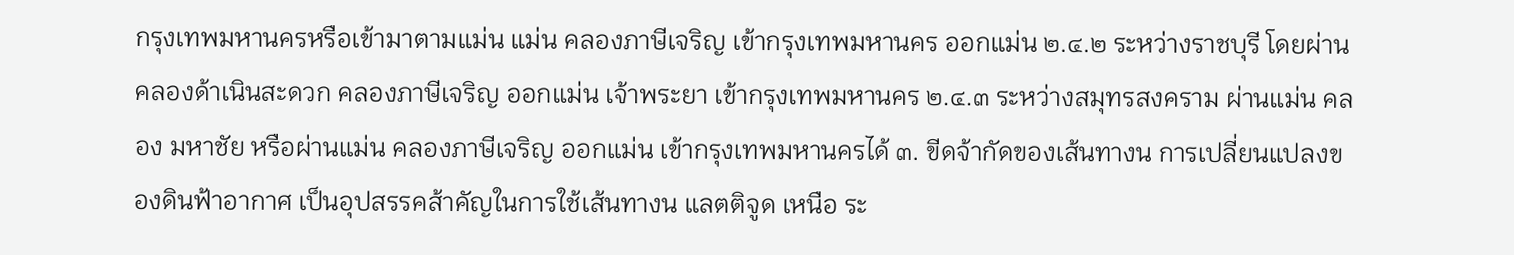กรุงเทพมหานครหรือเข้ามาตามแม่น แม่น คลองภาษีเจริญ เข้ากรุงเทพมหานคร ออกแม่น ๒.๔.๒ ระหว่างราชบุรี โดยผ่านคลองด้าเนินสะดวก คลองภาษีเจริญ ออกแม่น เจ้าพระยา เข้ากรุงเทพมหานคร ๒.๔.๓ ระหว่างสมุทรสงคราม ผ่านแม่น คลอง มหาชัย หรือผ่านแม่น คลองภาษีเจริญ ออกแม่น เข้ากรุงเทพมหานครได้ ๓. ขีดจ้ากัดของเส้นทางน การเปลี่ยนแปลงของดินฟ้าอากาศ เป็นอุปสรรคส้าคัญในการใช้เส้นทางน แลตติจูด เหนือ ระ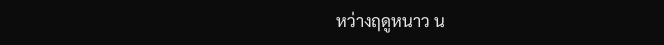หว่างฤดูหนาว น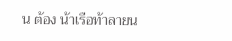น ต้อง น้าเรือท้าลายน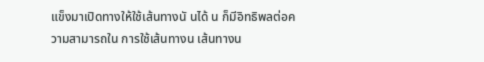แข็งมาเปิดทางให้ใช้เส้นทางนั นได้ น ก็มีอิทธิพลต่อความสามารถใน การใช้เส้นทางน เส้นทางน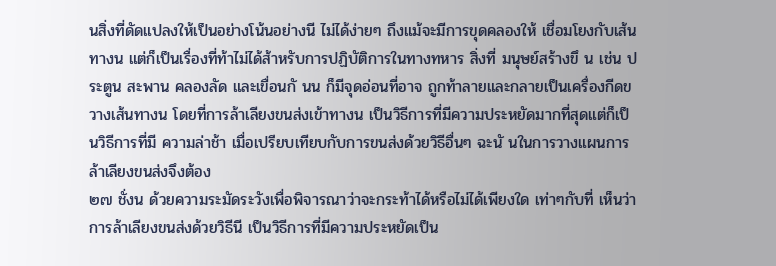นสิ่งที่ดัดแปลงให้เป็นอย่างโน้นอย่างนี ไม่ได้ง่ายๆ ถึงแม้จะมีการขุดคลองให้ เชื่อมโยงกับเส้นทางน แต่ก็เป็นเรื่องที่ท้าไม่ได้ส้าหรับการปฏิบัติการในทางทหาร สิ่งที่ มนุษย์สร้างขึ น เช่น ประตูน สะพาน คลองลัด และเขื่อนกั นน ก็มีจุดอ่อนที่อาจ ถูกท้าลายและกลายเป็นเครื่องกีดขวางเส้นทางน โดยที่การล้าเลียงขนส่งเข้าทางน เป็นวิธีการที่มีความประหยัดมากที่สุดแต่ก็เป็นวิธีการที่มี ความล่าช้า เมื่อเปรียบเทียบกับการขนส่งด้วยวิธีอื่นๆ ฉะนั นในการวางแผนการล้าเลียงขนส่งจึงต้อง
๒๗ ชั่งน ด้วยความระมัดระวังเพื่อพิจารณาว่าจะกระท้าได้หรือไม่ได้เพียงใด เท่าๆกับที่ เห็นว่าการล้าเลียงขนส่งด้วยวิธีนี เป็นวิธีการที่มีความประหยัดเป็น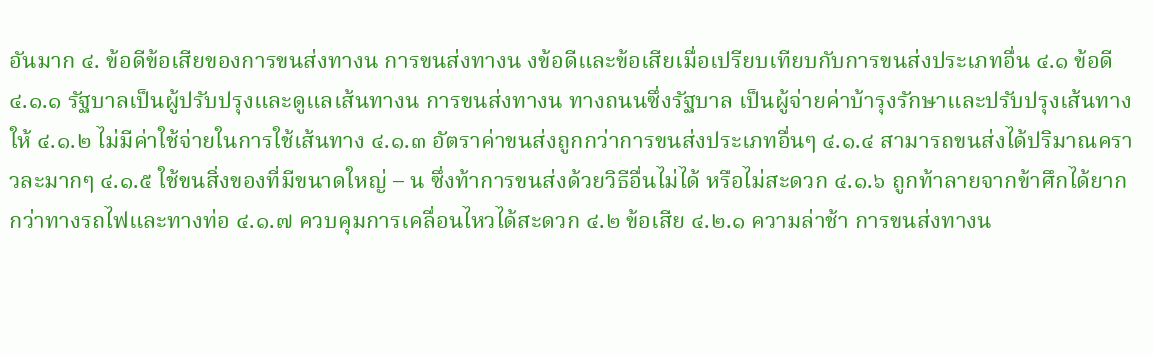อันมาก ๔. ข้อดีข้อเสียของการขนส่งทางน การขนส่งทางน งข้อดีและข้อเสียเมื่อเปรียบเทียบกับการขนส่งประเภทอื่น ๔.๑ ข้อดี ๔.๑.๑ รัฐบาลเป็นผู้ปรับปรุงและดูแลเส้นทางน การขนส่งทางน ทางถนนซึ่งรัฐบาล เป็นผู้จ่ายค่าบ้ารุงรักษาและปรับปรุงเส้นทางให้ ๔.๑.๒ ไม่มีค่าใช้จ่ายในการใช้เส้นทาง ๔.๑.๓ อัตราค่าขนส่งถูกกว่าการขนส่งประเภทอื่นๆ ๔.๑.๔ สามารถขนส่งได้ปริมาณคราวละมากๆ ๔.๑.๕ ใช้ขนสิ่งของที่มีขนาดใหญ่ – น ซึ่งท้าการขนส่งด้วยวิธีอื่นไม่ได้ หรือไม่สะดวก ๔.๑.๖ ถูกท้าลายจากข้าศึกได้ยากกว่าทางรถไฟและทางท่อ ๔.๑.๗ ควบคุมการเคลื่อนไหวได้สะดวก ๔.๒ ข้อเสีย ๔.๒.๑ ความล่าช้า การขนส่งทางน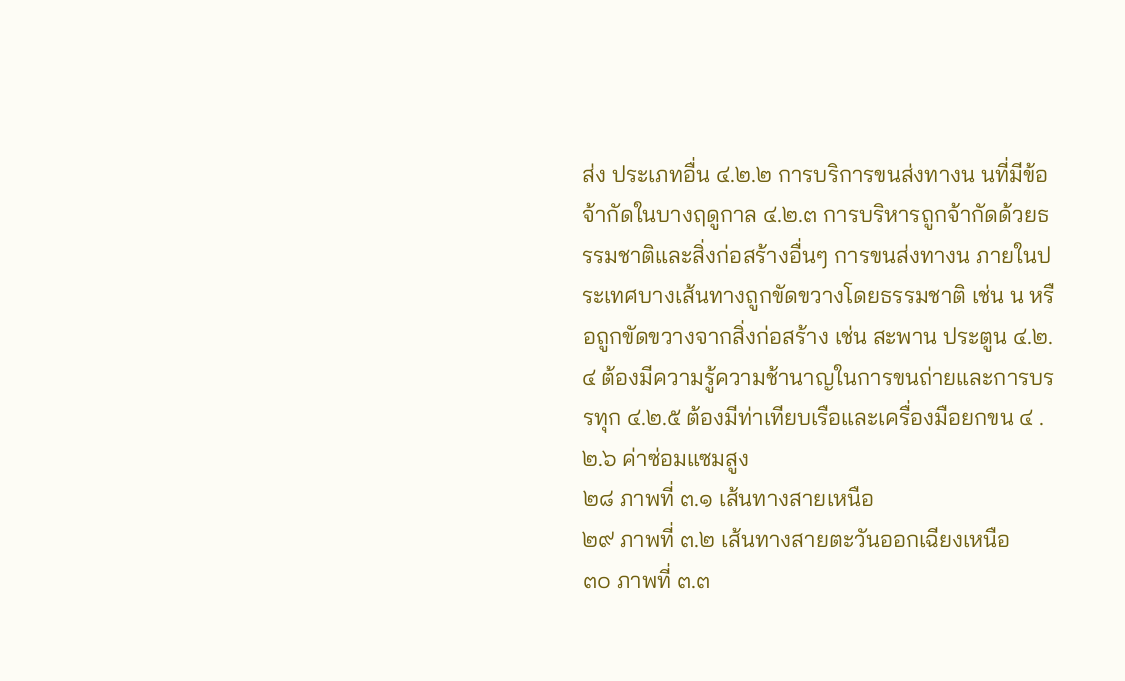ส่ง ประเภทอื่น ๔.๒.๒ การบริการขนส่งทางน นที่มีข้อจ้ากัดในบางฤดูกาล ๔.๒.๓ การบริหารถูกจ้ากัดด้วยธรรมชาติและสิ่งก่อสร้างอื่นๆ การขนส่งทางน ภายในประเทศบางเส้นทางถูกขัดขวางโดยธรรมชาติ เช่น น หรือถูกขัดขวางจากสิ่งก่อสร้าง เช่น สะพาน ประตูน ๔.๒.๔ ต้องมีความรู้ความช้านาญในการขนถ่ายและการบรรทุก ๔.๒.๕ ต้องมีท่าเทียบเรือและเครื่องมือยกขน ๔ .๒.๖ ค่าซ่อมแซมสูง
๒๘ ภาพที่ ๓.๑ เส้นทางสายเหนือ
๒๙ ภาพที่ ๓.๒ เส้นทางสายตะวันออกเฉียงเหนือ
๓๐ ภาพที่ ๓.๓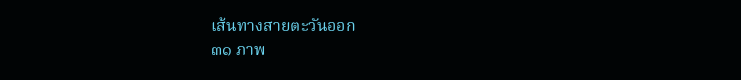เส้นทางสายตะวันออก
๓๑ ภาพ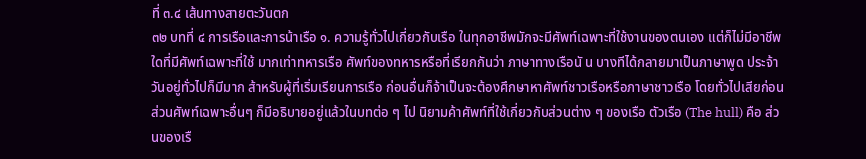ที่ ๓.๔ เส้นทางสายตะวันตก
๓๒ บทที่ ๔ การเรือและการน้าเรือ ๑. ความรู้ทั่วไปเกี่ยวกับเรือ ในทุกอาชีพมักจะมีศัพท์เฉพาะที่ใช้งานของตนเอง แต่ก็ไม่มีอาชีพใดที่มีศัพท์เฉพาะที่ใช้ มากเท่าทหารเรือ ศัพท์ของทหารหรือที่เรียกกันว่า ภาษาทางเรือนั น บางทีได้กลายมาเป็นภาษาพูด ประจ้าวันอยู่ทั่วไปก็มีมาก ส้าหรับผู้ที่เริ่มเรียนการเรือ ก่อนอื่นก็จ้าเป็นจะต้องศึกษาหาศัพท์ชาวเรือหรือภาษาชาวเรือ โดยทั่วไปเสียก่อน ส่วนศัพท์เฉพาะอื่นๆ ก็มีอธิบายอยู่แล้วในบทต่อ ๆ ไป นิยามค้าศัพท์ที่ใช้เกี่ยวกับส่วนต่าง ๆ ของเรือ ตัวเรือ (The hull) คือ ส่วนของเรื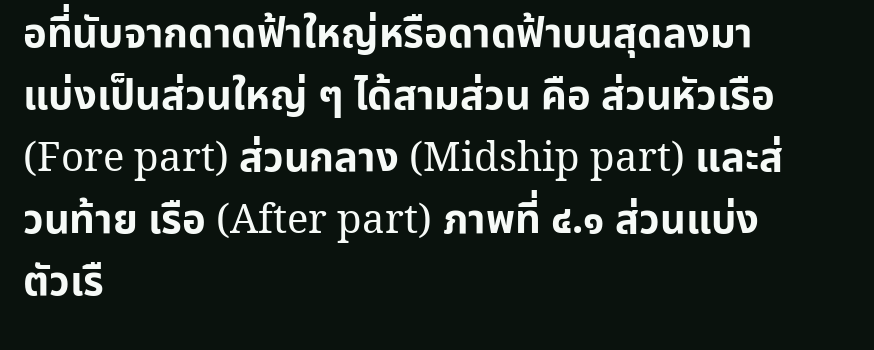อที่นับจากดาดฟ้าใหญ่หรือดาดฟ้าบนสุดลงมา แบ่งเป็นส่วนใหญ่ ๆ ได้สามส่วน คือ ส่วนหัวเรือ (Fore part) ส่วนกลาง (Midship part) และส่วนท้าย เรือ (After part) ภาพที่ ๔.๑ ส่วนแบ่งตัวเรื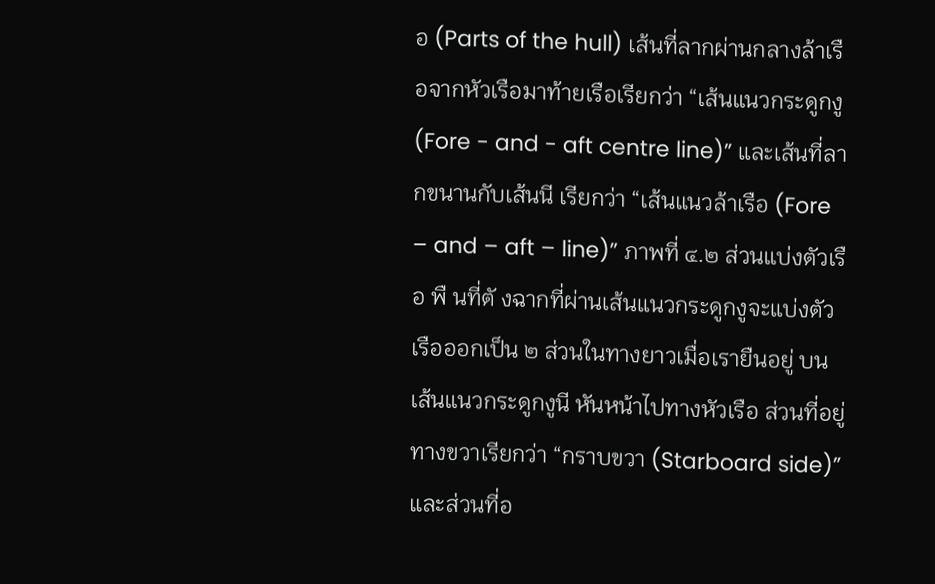อ (Parts of the hull) เส้นที่ลากผ่านกลางล้าเรือจากหัวเรือมาท้ายเรือเรียกว่า “เส้นแนวกระดูกงู (Fore - and - aft centre line)” และเส้นที่ลากขนานกับเส้นนี เรียกว่า “เส้นแนวล้าเรือ (Fore – and – aft – line)” ภาพที่ ๔.๒ ส่วนแบ่งตัวเรือ พื นที่ตั งฉากที่ผ่านเส้นแนวกระดูกงูจะแบ่งตัวเรือออกเป็น ๒ ส่วนในทางยาวเมื่อเรายืนอยู่ บนเส้นแนวกระดูกงูนี หันหน้าไปทางหัวเรือ ส่วนที่อยู่ทางขวาเรียกว่า “กราบขวา (Starboard side)” และส่วนที่อ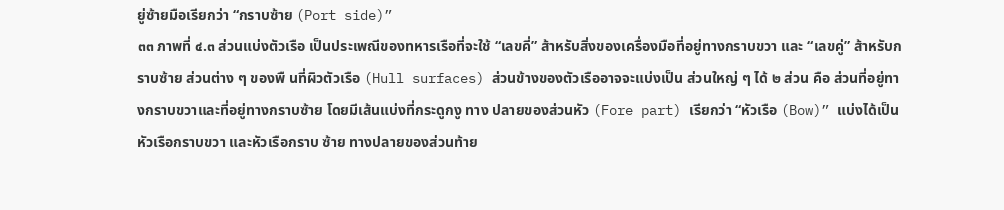ยู่ซ้ายมือเรียกว่า “กราบซ้าย (Port side)”
๓๓ ภาพที่ ๔.๓ ส่วนแบ่งตัวเรือ เป็นประเพณีของทหารเรือที่จะใช้ “เลขคี่” ส้าหรับสิ่งของเครื่องมือที่อยู่ทางกราบขวา และ “เลขคู่” ส้าหรับกราบซ้าย ส่วนต่าง ๆ ของพื นที่ผิวตัวเรือ (Hull surfaces) ส่วนข้างของตัวเรืออาจจะแบ่งเป็น ส่วนใหญ่ ๆ ได้ ๒ ส่วน คือ ส่วนที่อยู่ทางกราบขวาและที่อยู่ทางกราบซ้าย โดยมีเส้นแบ่งที่กระดูกงู ทาง ปลายของส่วนหัว (Fore part) เรียกว่า “หัวเรือ (Bow)” แบ่งได้เป็นหัวเรือกราบขวา และหัวเรือกราบ ซ้าย ทางปลายของส่วนท้าย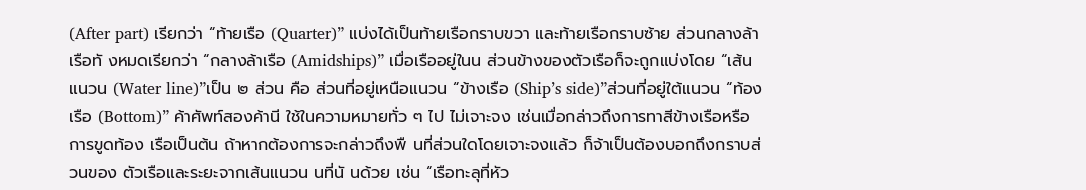(After part) เรียกว่า “ท้ายเรือ (Quarter)” แบ่งได้เป็นท้ายเรือกราบขวา และท้ายเรือกราบซ้าย ส่วนกลางล้าเรือทั งหมดเรียกว่า “กลางล้าเรือ (Amidships)” เมื่อเรืออยู่ในน ส่วนข้างของตัวเรือก็จะถูกแบ่งโดย “เส้นแนวน (Water line)”เป็น ๒ ส่วน คือ ส่วนที่อยู่เหนือแนวน “ข้างเรือ (Ship’s side)”ส่วนที่อยู่ใต้แนวน “ท้องเรือ (Bottom)” ค้าศัพท์สองค้านี ใช้ในความหมายทั่ว ๆ ไป ไม่เจาะจง เช่นเมื่อกล่าวถึงการทาสีข้างเรือหรือการขูดท้อง เรือเป็นต้น ถ้าหากต้องการจะกล่าวถึงพื นที่ส่วนใดโดยเจาะจงแล้ว ก็จ้าเป็นต้องบอกถึงกราบส่วนของ ตัวเรือและระยะจากเส้นแนวน นที่นั นด้วย เช่น “เรือทะลุที่หัว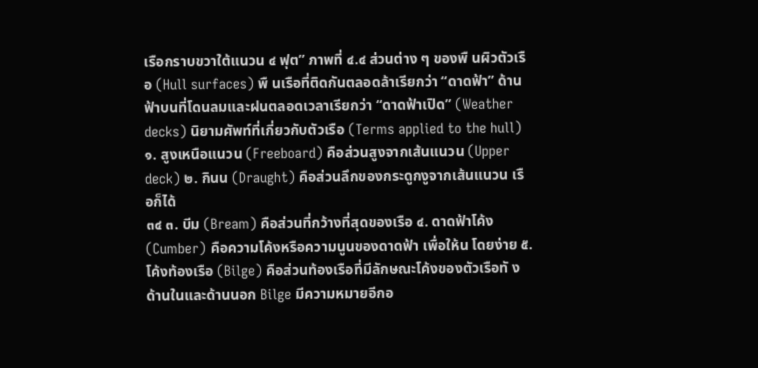เรือกราบขวาใต้แนวน ๔ ฟุต” ภาพที่ ๔.๔ ส่วนต่าง ๆ ของพื นผิวตัวเรือ (Hull surfaces) พื นเรือที่ติดกันตลอดล้าเรียกว่า “ดาดฟ้า” ด้านฟ้าบนที่โดนลมและฝนตลอดเวลาเรียกว่า “ดาดฟ้าเปิด” (Weather decks) นิยามศัพท์ที่เกี่ยวกับตัวเรือ (Terms applied to the hull) ๑. สูงเหนือแนวน (Freeboard) คือส่วนสูงจากเส้นแนวน (Upper deck) ๒. กินน (Draught) คือส่วนลึกของกระดูกงูจากเส้นแนวน เรือก็ได้
๓๔ ๓. บีม (Bream) คือส่วนที่กว้างที่สุดของเรือ ๔. ดาดฟ้าโค้ง (Cumber) คือความโค้งหรือความนูนของดาดฟ้า เพื่อให้น โดยง่าย ๕. โค้งท้องเรือ (Bilge) คือส่วนท้องเรือที่มีลักษณะโค้งของตัวเรือทั งด้านในและด้านนอก Bilge มีความหมายอีกอ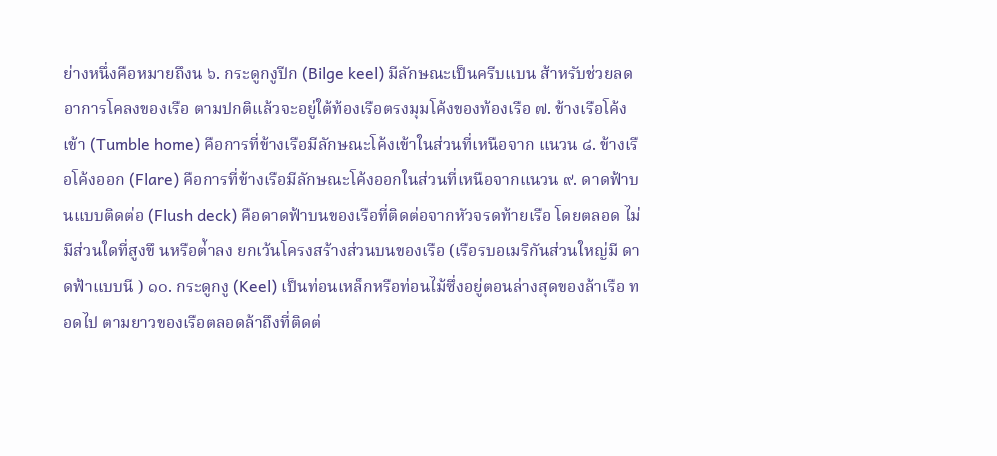ย่างหนึ่งคือหมายถึงน ๖. กระดูกงูปีก (Bilge keel) มีลักษณะเป็นครีบแบน ส้าหรับช่วยลดอาการโคลงของเรือ ตามปกติแล้วจะอยู่ใต้ท้องเรือตรงมุมโค้งของท้องเรือ ๗. ข้างเรือโค้งเข้า (Tumble home) คือการที่ข้างเรือมีลักษณะโค้งเข้าในส่วนที่เหนือจาก แนวน ๘. ข้างเรือโค้งออก (Flare) คือการที่ข้างเรือมีลักษณะโค้งออกในส่วนที่เหนือจากแนวน ๙. ดาดฟ้าบนแบบติดต่อ (Flush deck) คือดาดฟ้าบนของเรือที่ติดต่อจากหัวจรดท้ายเรือ โดยตลอด ไม่มีส่วนใดที่สูงขึ นหรือต่้าลง ยกเว้นโครงสร้างส่วนบนของเรือ (เรือรบอเมริกันส่วนใหญ่มี ดาดฟ้าแบบนี ) ๑๐. กระดูกงู (Keel) เป็นท่อนเหล็กหรือท่อนไม้ซึ่งอยู่ตอนล่างสุดของล้าเรือ ทอดไป ตามยาวของเรือตลอดล้าถึงที่ติดต่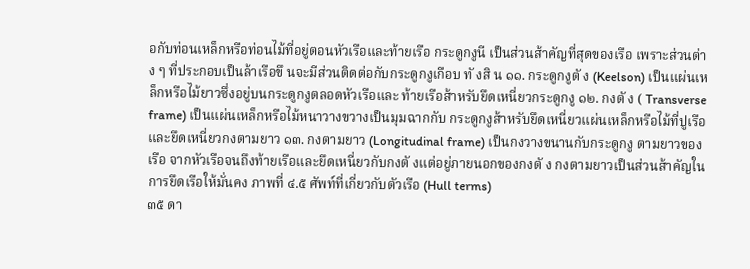อกับท่อนเหล็กหรือท่อนไม้ที่อยู่ตอนหัวเรือและท้ายเรือ กระดูกงูนี เป็นส่วนส้าคัญที่สุดของเรือ เพราะส่วนต่าง ๆ ที่ประกอบเป็นล้าเรือขึ นจะมีส่วนติดต่อกับกระดูกงูเกือบ ทั งสิ น ๑๑. กระดูกงูตั ง (Keelson) เป็นแผ่นเหล็กหรือไม้ยาวซึ่งอยู่บนกระดูกงูตลอดหัวเรือและ ท้ายเรือส้าหรับยึดเหนี่ยวกระดูกงู ๑๒. กงตั ง ( Transverse frame) เป็นแผ่นเหล็กหรือไม้หนาวางขวางเป็นมุมฉากกับ กระดูกงูส้าหรับยึดเหนี่ยวแผ่นเหล็กหรือไม้ที่ปูเรือและยึดเหนี่ยวกงตามยาว ๑๓. กงตามยาว (Longitudinal frame) เป็นกงวางขนานกับกระดูกงู ตามยาวของเรือ จากหัวเรือจนถึงท้ายเรือและยึดเหนี่ยวกับกงตั งแต่อยู่ภายนอกของกงตั ง กงตามยาวเป็นส่วนส้าคัญใน การยึดเรือให้มั่นคง ภาพที่ ๔.๕ ศัพท์ที่เกี่ยวกับตัวเรือ (Hull terms)
๓๕ ดา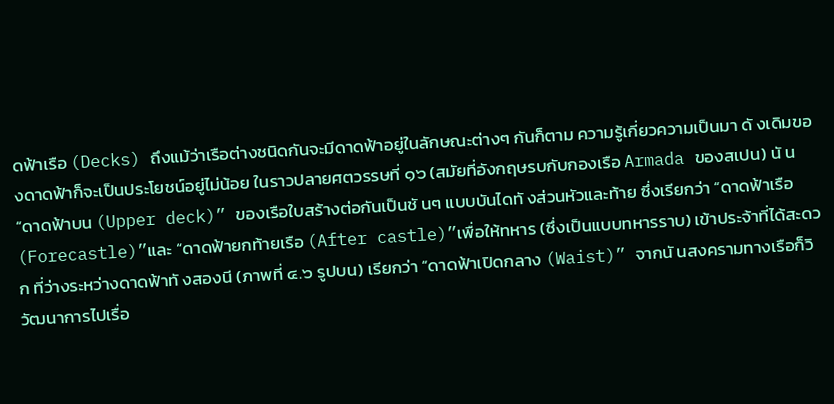ดฟ้าเรือ (Decks) ถึงแม้ว่าเรือต่างชนิดกันจะมีดาดฟ้าอยู่ในลักษณะต่างๆ กันก็ตาม ความรู้เกี่ยวความเป็นมา ดั งเดิมของดาดฟ้าก็จะเป็นประโยชน์อยู่ไม่น้อย ในราวปลายศตวรรษที่ ๑๖ (สมัยที่อังกฤษรบกับกองเรือ Armada ของสเปน) นั น “ดาดฟ้าบน (Upper deck)” ของเรือใบสร้างต่อกันเป็นชั นๆ แบบบันไดทั งส่วนหัวและท้าย ซึ่งเรียกว่า “ดาดฟ้าเรือ (Forecastle)”และ “ดาดฟ้ายกท้ายเรือ (After castle)”เพื่อให้ทหาร (ซึ่งเป็นแบบทหารราบ) เข้าประจ้าที่ได้สะดวก ที่ว่างระหว่างดาดฟ้าทั งสองนี (ภาพที่ ๔.๖ รูปบน) เรียกว่า “ดาดฟ้าเปิดกลาง (Waist)” จากนั นสงครามทางเรือก็วิวัฒนาการไปเรื่อ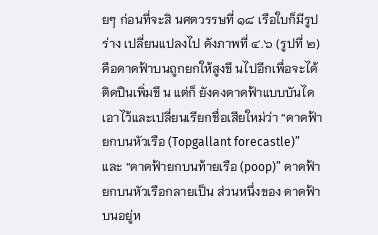ยๆ ก่อนที่จะสิ นศตวรรษที่ ๑๘ เรือใบก็มีรูปร่าง เปลี่ยนแปลงไป ดังภาพที่ ๔.๖ (รูปที่ ๒) คือดาดฟ้าบนถูกยกให้สูงขึ นไปอีกเพื่อจะได้ติดปืนเพิ่มขึ น แต่ก็ ยังคงดาดฟ้าแบบบันไดเอาไว้และเปลี่ยนเรียกชื่อเสียใหม่ว่า “ดาดฟ้ายกบนหัวเรือ (Topgallant forecastle)” และ “ดาดฟ้ายกบนท้ายเรือ (poop)” ดาดฟ้ายกบนหัวเรือกลายเป็น ส่วนหนึ่งของ ดาดฟ้าบนอยู่ห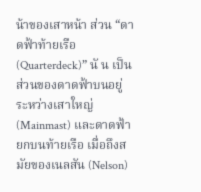น้าของเสาหน้า ส่วน “ดาดฟ้าท้ายเรือ (Quarterdeck)” นั น เป็นส่วนของดาดฟ้าบนอยู่ ระหว่างเสาใหญ่ (Mainmast) และดาดฟ้ายกบนท้ายเรือ เมื่อถึงสมัยของเนลสัน (Nelson)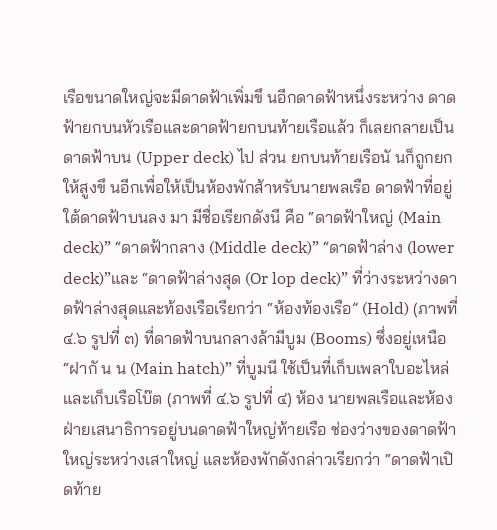เรือขนาดใหญ่จะมีดาดฟ้าเพิ่มขึ นอีกดาดฟ้าหนึ่งระหว่าง ดาดฟ้ายกบนหัวเรือและดาดฟ้ายกบนท้ายเรือแล้ว ก็เลยกลายเป็นดาดฟ้าบน (Upper deck) ไป ส่วน ยกบนท้ายเรือนั นก็ถูกยกให้สูงขึ นอีกเพื่อให้เป็นห้องพักส้าหรับนายพลเรือ ดาดฟ้าที่อยู่ใต้ดาดฟ้าบนลง มา มีชื่อเรียกดังนี คือ “ดาดฟ้าใหญ่ (Main deck)” “ดาดฟ้ากลาง (Middle deck)” “ดาดฟ้าล่าง (lower deck)”และ “ดาดฟ้าล่างสุด (Or lop deck)” ที่ว่างระหว่างดาดฟ้าล่างสุดและท้องเรือเรียกว่า “ห้องท้องเรือ” (Hold) (ภาพที่ ๔.๖ รูปที่ ๓) ที่ดาดฟ้าบนกลางล้ามีบูม (Booms) ซึ่งอยู่เหนือ “ฝากั น น (Main hatch)” ที่บูมนี ใช้เป็นที่เก็บเพลาใบอะไหล่และเก็บเรือโบ๊ต (ภาพที่ ๔.๖ รูปที่ ๔) ห้อง นายพลเรือและห้องฝ่ายเสนาธิการอยู่บนดาดฟ้าใหญ่ท้ายเรือ ช่องว่างของดาดฟ้าใหญ่ระหว่างเสาใหญ่ และห้องพักดังกล่าวเรียกว่า “ดาดฟ้าเปิดท้าย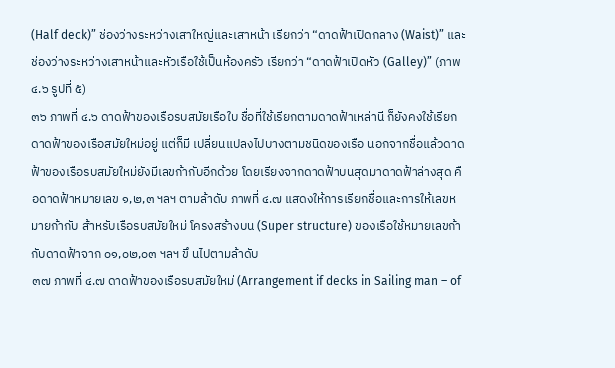(Half deck)” ช่องว่างระหว่างเสาใหญ่และเสาหน้า เรียกว่า “ดาดฟ้าเปิดกลาง (Waist)” และช่องว่างระหว่างเสาหน้าและหัวเรือใช้เป็นห้องครัว เรียกว่า “ดาดฟ้าเปิดหัว (Galley)” (ภาพ ๔.๖ รูปที่ ๕)
๓๖ ภาพที่ ๔.๖ ดาดฟ้าของเรือรบสมัยเรือใบ ชื่อที่ใช้เรียกตามดาดฟ้าเหล่านี ก็ยังคงใช้เรียกดาดฟ้าของเรือสมัยใหม่อยู่ แต่ก็มี เปลี่ยนแปลงไปบางตามชนิดของเรือ นอกจากชื่อแล้วดาดฟ้าของเรือรบสมัยใหม่ยังมีเลขก้ากับอีกด้วย โดยเรียงจากดาดฟ้าบนสุดมาดาดฟ้าล่างสุด คือดาดฟ้าหมายเลข ๑,๒,๓ ฯลฯ ตามล้าดับ ภาพที่ ๔.๗ แสดงให้การเรียกชื่อและการให้เลขหมายก้ากับ ส้าหรับเรือรบสมัยใหม่ โครงสร้างบน (Super structure) ของเรือใช้หมายเลขก้ากับดาดฟ้าจาก ๐๑,๐๒,๐๓ ฯลฯ ขึ นไปตามล้าดับ
๓๗ ภาพที่ ๔.๗ ดาดฟ้าของเรือรบสมัยใหม่ (Arrangement if decks in Sailing man – of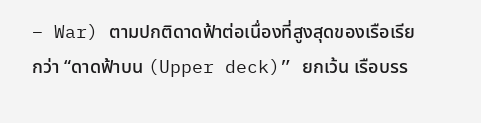– War) ตามปกติดาดฟ้าต่อเนื่องที่สูงสุดของเรือเรียกว่า “ดาดฟ้าบน (Upper deck)” ยกเว้น เรือบรร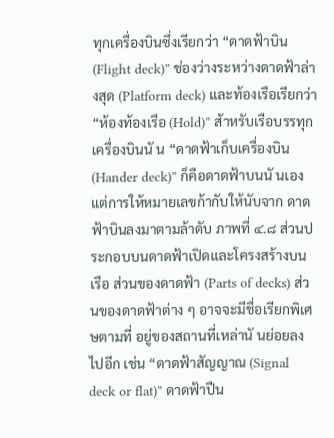ทุกเครื่องบินซึ่งเรียกว่า “ดาดฟ้าบิน (Flight deck)” ช่องว่างระหว่างดาดฟ้าล่างสุด (Platform deck) และท้องเรือเรียกว่า “ห้องท้องเรือ (Hold)” ส้าหรับเรือบรรทุกเครื่องบินนั น “ดาดฟ้าเก็บเครื่องบิน (Hander deck)” ก็คือดาดฟ้าบนนั นเอง แต่การให้หมายเลขก้ากับให้นับจาก ดาดฟ้าบินลงมาตามล้าดับ ภาพที่ ๔.๘ ส่วนประกอบบนดาดฟ้าเปิดและโครงสร้างบนเรือ ส่วนของดาดฟ้า (Parts of decks) ส่วนของดาดฟ้าต่าง ๆ อาจจะมีชื่อเรียกพิเศษตามที่ อยู่ของสถานที่เหล่านั นย่อยลงไปอีก เช่น “ดาดฟ้าสัญญาณ (Signal deck or flat)” ดาดฟ้าปืน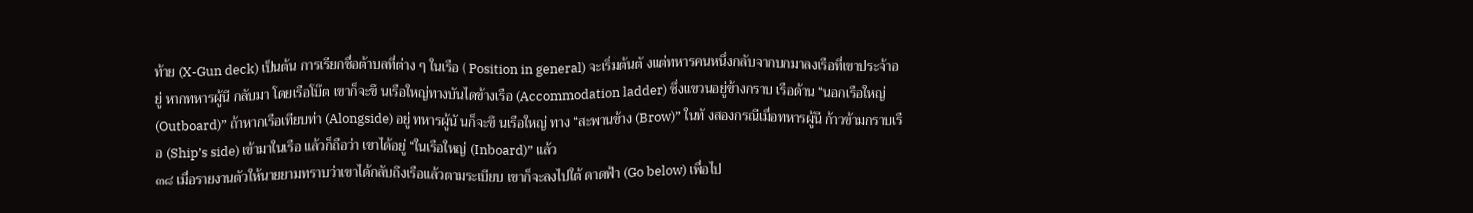ท้าย (X-Gun deck) เป็นต้น การเรียกชื่อต้าบลที่ต่าง ๆ ในเรือ ( Position in general) จะเริ่มต้นตั งแต่ทหารคนหนึ่งกลับจากบกมาลงเรือที่เขาประจ้าอยู่ หากทหารผู้นี กลับมา โดยเรือโบ๊ต เขาก็จะขึ นเรือใหญ่ทางบันไดข้างเรือ (Accommodation ladder) ซึ่งแขวนอยู่ข้างกราบ เรือด้าน “นอกเรือใหญ่ (Outboard)” ถ้าหากเรือเทียบท่า (Alongside) อยู่ ทหารผู้นั นก็จะขึ นเรือใหญ่ ทาง “สะพานข้าง (Brow)” ในทั งสองกรณีเมื่อทหารผู้นี ก้าวข้ามกราบเรือ (Ship’s side) เข้ามาในเรือ แล้วก็ถือว่า เขาได้อยู่ “ในเรือใหญ่ (Inboard)” แล้ว
๓๘ เมื่อรายงานตัวให้นายยามทราบว่าเขาได้กลับถึงเรือแล้วตามระเบียบ เขาก็จะลงไปใต้ ดาดฟ้า (Go below) เพื่อไป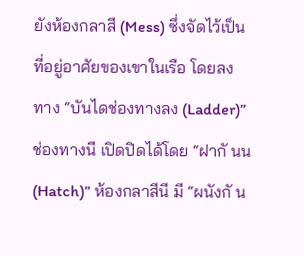ยังห้องกลาสี (Mess) ซึ่งจัดไว้เป็นที่อยู่อาศัยของเขาในเรือ โดยลงทาง “บันไดช่องทางลง (Ladder)” ช่องทางนี เปิดปิดได้โดย “ฝากั นน (Hatch)” ห้องกลาสีนี มี “ผนังกั น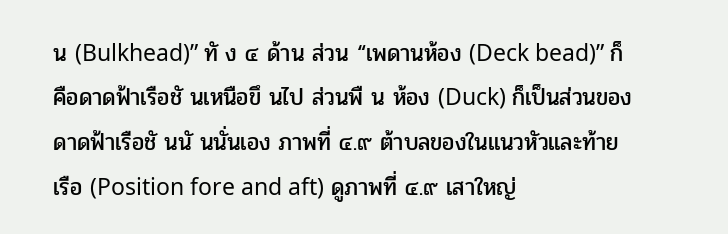น (Bulkhead)” ทั ง ๔ ด้าน ส่วน “เพดานห้อง (Deck bead)” ก็คือดาดฟ้าเรือชั นเหนือขึ นไป ส่วนพื น ห้อง (Duck) ก็เป็นส่วนของดาดฟ้าเรือชั นนั นนั่นเอง ภาพที่ ๔.๙ ต้าบลของในแนวหัวและท้ายเรือ (Position fore and aft) ดูภาพที่ ๔.๙ เสาใหญ่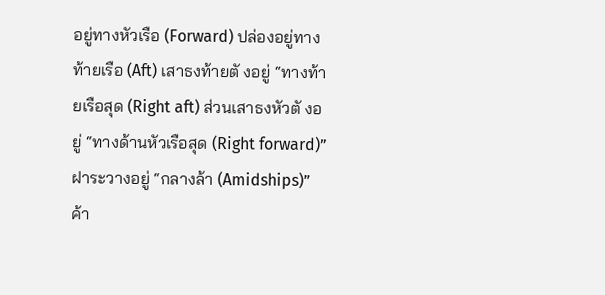อยู่ทางหัวเรือ (Forward) ปล่องอยู่ทางท้ายเรือ (Aft) เสาธงท้ายตั งอยู่ “ทางท้ายเรือสุด (Right aft) ส่วนเสาธงหัวตั งอยู่ “ทางด้านหัวเรือสุด (Right forward)” ฝาระวางอยู่ “กลางล้า (Amidships)” ค้า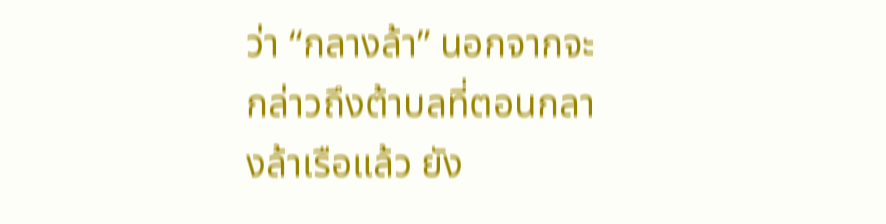ว่า “กลางล้า” นอกจากจะกล่าวถึงต้าบลที่ตอนกลางล้าเรือแล้ว ยัง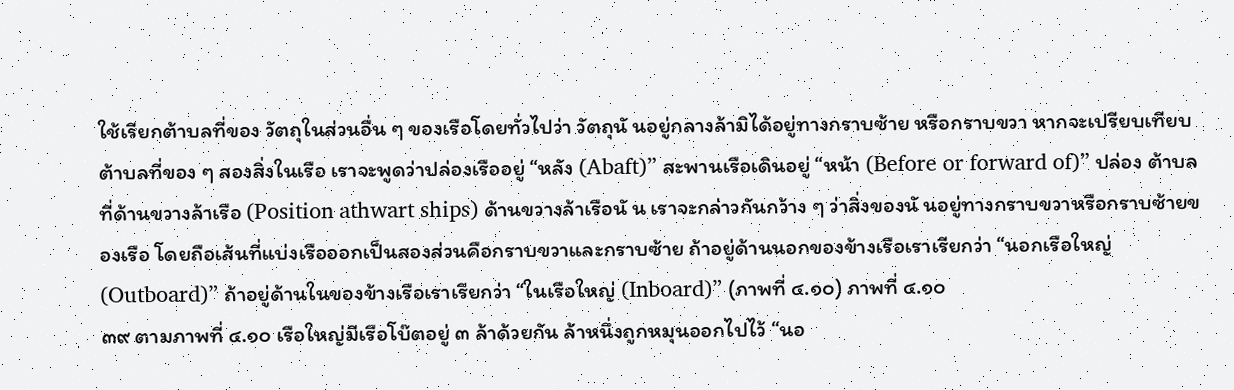ใช้เรียกต้าบลที่ของ วัตถุในส่วนอื่น ๆ ของเรือโดยทั่วไปว่า วัตถุนั นอยู่กลางล้ามิได้อยู่ทางกราบซ้าย หรือกราบขวา หากจะเปรียบเทียบต้าบลที่ของ ๆ สองสิ่งในเรือ เราจะพูดว่าปล่องเรืออยู่ “หลัง (Abaft)” สะพานเรือเดินอยู่ “หน้า (Before or forward of)” ปล่อง ต้าบลที่ด้านขวางล้าเรือ (Position athwart ships) ด้านขวางล้าเรือนั น เราจะกล่าวกันกว้าง ๆ ว่าสิ่งของนั นอยู่ทางกราบขวาหรือกราบซ้ายของเรือ โดยถือเส้นที่แบ่งเรือออกเป็นสองส่วนคือกราบขวาและกราบซ้าย ถ้าอยู่ด้านนอกของข้างเรือเราเรียกว่า “นอกเรือใหญ่ (Outboard)” ถ้าอยู่ด้านในของข้างเรือเราเรียกว่า “ในเรือใหญ่ (Inboard)” (ภาพที่ ๔.๑๐) ภาพที่ ๔.๑๐
๓๙ ตามภาพที่ ๔.๑๐ เรือใหญ่มีเรือโบ๊ตอยู่ ๓ ล้าด้วยกัน ล้าหนึ่งถูกหมุนออกไปไว้ “นอ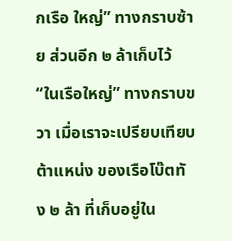กเรือ ใหญ่” ทางกราบซ้าย ส่วนอีก ๒ ล้าเก็บไว้ “ในเรือใหญ่” ทางกราบขวา เมื่อเราจะเปรียบเทียบต้าแหน่ง ของเรือโบ๊ตทั ง ๒ ล้า ที่เก็บอยู่ใน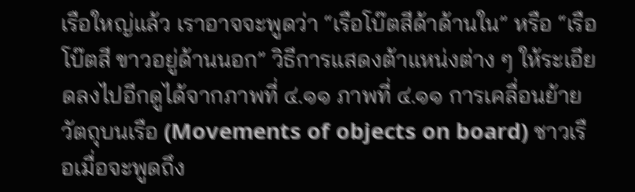เรือใหญ่แล้ว เราอาจจะพูดว่า “เรือโบ๊ตสีด้าด้านใน” หรือ “เรือโบ๊ตสี ขาวอยู่ด้านนอก” วิธีการแสดงต้าแหน่งต่าง ๆ ให้ระเอียดลงไปอีกดูได้จากภาพที่ ๔.๑๑ ภาพที่ ๔.๑๑ การเคลื่อนย้ายวัตถุบนเรือ (Movements of objects on board) ชาวเรือเมื่อจะพูดถึง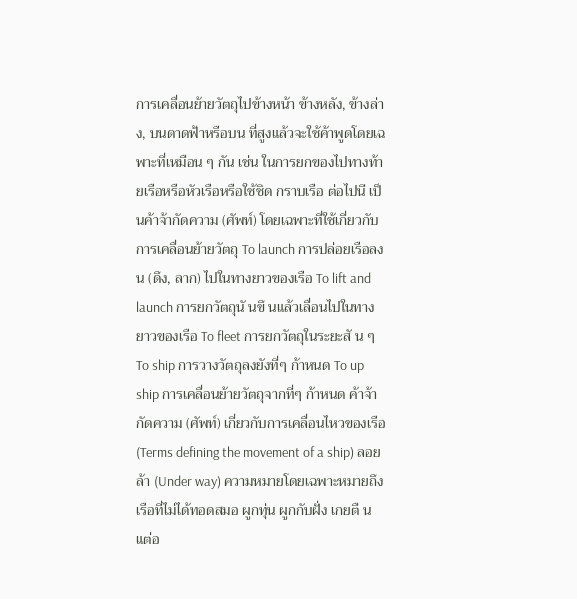การเคลื่อนย้ายวัตถุไปข้างหน้า ข้างหลัง, ข้างล่าง, บนดาดฟ้าหรือบน ที่สูงแล้วจะใช้ค้าพูดโดยเฉพาะที่เหมือน ๆ กัน เช่น ในการยกของไปทางท้ายเรือหรือหัวเรือหรือใช้ชิด กราบเรือ ต่อไปนี เป็นค้าจ้ากัดความ (ศัพท์) โดยเฉพาะที่ใช้เกี่ยวกับการเคลื่อนย้ายวัตถุ To launch การปล่อยเรือลงน (ดึง, ลาก) ไปในทางยาวของเรือ To lift and launch การยกวัตถุนั นขึ นแล้วเลื่อนไปในทางยาวของเรือ To fleet การยกวัตถุในระยะสั น ๆ To ship การวางวัตถุลงยังที่ๆ ก้าหนด To up ship การเคลื่อนย้ายวัตถุจากที่ๆ ก้าหนด ค้าจ้ากัดความ (ศัพท์) เกี่ยวกับการเคลื่อนไหวของเรือ (Terms defining the movement of a ship) ลอยล้า (Under way) ความหมายโดยเฉพาะหมายถึงเรือที่ไม่ได้ทอดสมอ ผูกทุ่น ผูกกับฝั่ง เกยตื นแต่อ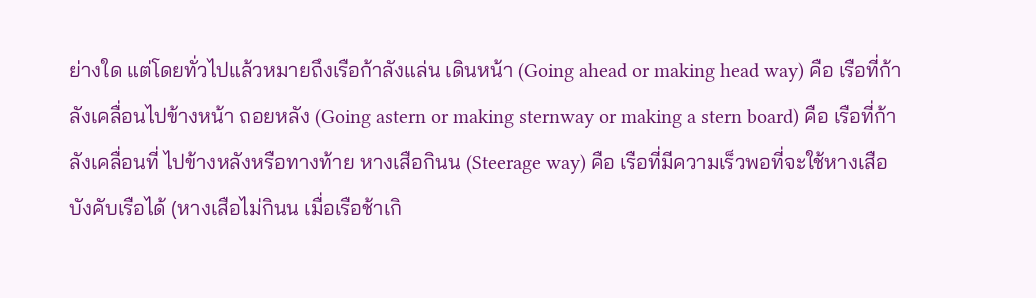ย่างใด แต่โดยทั่วไปแล้วหมายถึงเรือก้าลังแล่น เดินหน้า (Going ahead or making head way) คือ เรือที่ก้าลังเคลื่อนไปข้างหน้า ถอยหลัง (Going astern or making sternway or making a stern board) คือ เรือที่ก้าลังเคลื่อนที่ ไปข้างหลังหรือทางท้าย หางเสือกินน (Steerage way) คือ เรือที่มีความเร็วพอที่จะใช้หางเสือบังคับเรือได้ (หางเสือไม่กินน เมื่อเรือช้าเกิ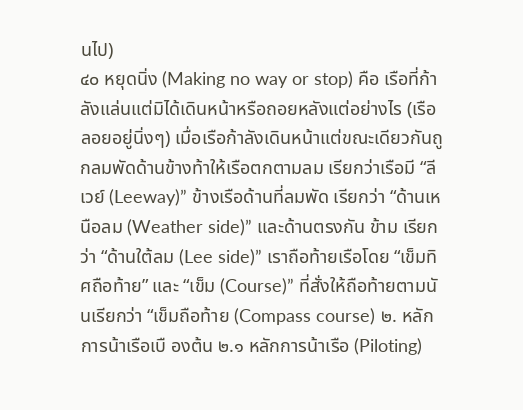นไป)
๔๐ หยุดนิ่ง (Making no way or stop) คือ เรือที่ก้าลังแล่นแต่มิได้เดินหน้าหรือถอยหลังแต่อย่างไร (เรือลอยอยู่นิ่งๆ) เมื่อเรือก้าลังเดินหน้าแต่ขณะเดียวกันถูกลมพัดด้านข้างท้าให้เรือตกตามลม เรียกว่าเรือมี “ลีเวย์ (Leeway)” ข้างเรือด้านที่ลมพัด เรียกว่า “ด้านเหนือลม (Weather side)” และด้านตรงกัน ข้าม เรียกว่า “ด้านใต้ลม (Lee side)” เราถือท้ายเรือโดย “เข็มทิศถือท้าย” และ “เข็ม (Course)” ที่สั่งให้ถือท้ายตามนั นเรียกว่า “เข็มถือท้าย (Compass course) ๒. หลักการน้าเรือเบื องต้น ๒.๑ หลักการน้าเรือ (Piloting)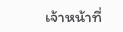เจ้าหน้าที่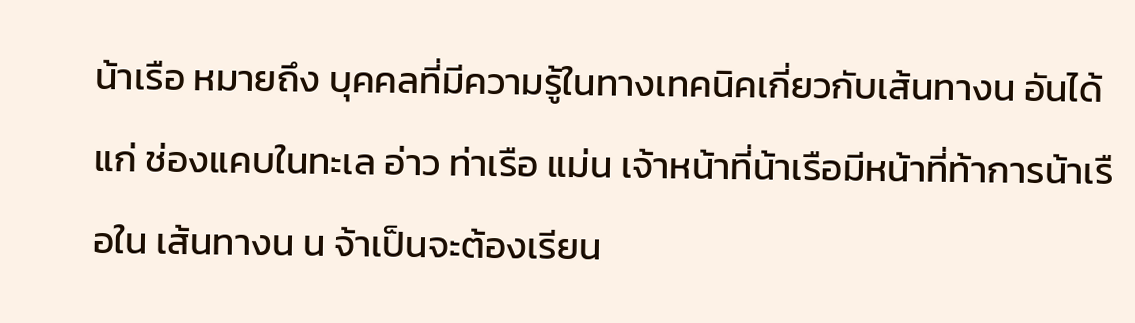น้าเรือ หมายถึง บุคคลที่มีความรู้ในทางเทคนิคเกี่ยวกับเส้นทางน อันได้แก่ ช่องแคบในทะเล อ่าว ท่าเรือ แม่น เจ้าหน้าที่น้าเรือมีหน้าที่ท้าการน้าเรือใน เส้นทางน น จ้าเป็นจะต้องเรียน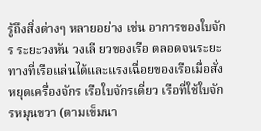รู้ถึงสิ่งต่างๆ หลายอย่าง เช่น อาการของใบจักร ระยะวงหัน วงเลี ยวของเรือ ตลอดจนระยะทางที่เรือแล่นได้และแรงเฉื่อยของเรือเมื่อสั่งหยุดเครื่องจักร เรือใบจักรเดี่ยว เรือที่ใช้ใบจักรหมุนขวา (ตามเข็มนา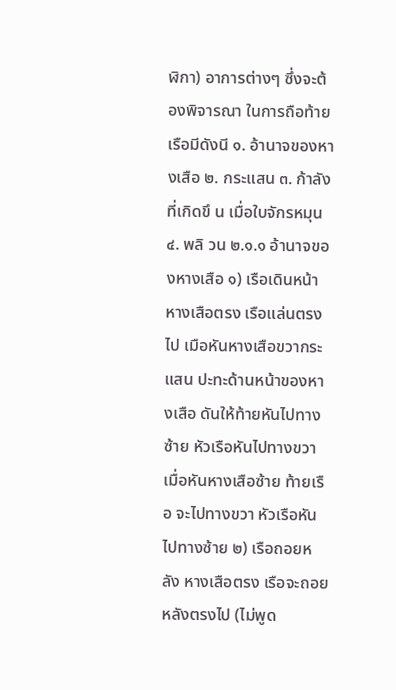ฬิกา) อาการต่างๆ ซึ่งจะต้องพิจารณา ในการถือท้ายเรือมีดังนี ๑. อ้านาจของหางเสือ ๒. กระแสน ๓. ก้าลังที่เกิดขึ น เมื่อใบจักรหมุน ๔. พลิ วน ๒.๑.๑ อ้านาจของหางเสือ ๑) เรือเดินหน้า หางเสือตรง เรือแล่นตรงไป เมือหันหางเสือขวากระแสน ปะทะด้านหน้าของหางเสือ ดันให้ท้ายหันไปทางซ้าย หัวเรือหันไปทางขวา เมื่อหันหางเสือซ้าย ท้ายเรือ จะไปทางขวา หัวเรือหันไปทางซ้าย ๒) เรือถอยหลัง หางเสือตรง เรือจะถอยหลังตรงไป (ไม่พูด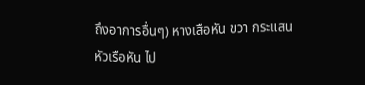ถึงอาการอื่นๆ) หางเสือหัน ขวา กระแสน หัวเรือหัน ไป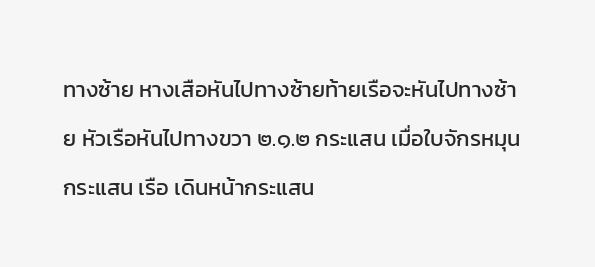ทางซ้าย หางเสือหันไปทางซ้ายท้ายเรือจะหันไปทางซ้าย หัวเรือหันไปทางขวา ๒.๑.๒ กระแสน เมื่อใบจักรหมุนกระแสน เรือ เดินหน้ากระแสน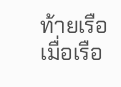ท้ายเรือ เมื่อเรือ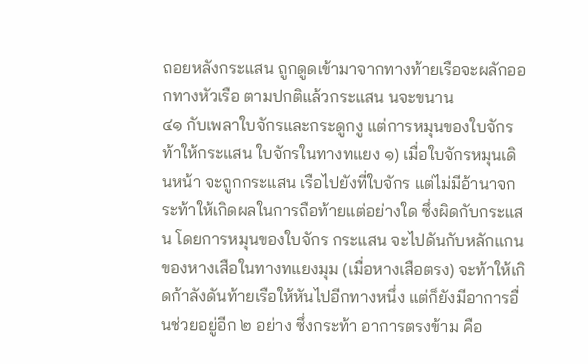ถอยหลังกระแสน ถูกดูดเข้ามาจากทางท้ายเรือจะผลักออกทางหัวเรือ ตามปกติแล้วกระแสน นจะขนาน
๔๑ กับเพลาใบจักรและกระดูกงู แต่การหมุนของใบจักรท้าให้กระแสน ใบจักรในทางทแยง ๑) เมื่อใบจักรหมุนเดินหน้า จะถูกกระแสน เรือไปยังที่ใบจักร แต่ไม่มีอ้านาจกระท้าให้เกิดผลในการถือท้ายแต่อย่างใด ซึ่งผิดกับกระแสน โดยการหมุนของใบจักร กระแสน จะไปดันกับหลักแกนของหางเสือในทางทแยงมุม (เมื่อหางเสือตรง) จะท้าให้เกิดก้าลังดันท้ายเรือให้หันไปอีกทางหนึ่ง แต่ก็ยังมีอาการอื่นช่วยอยู่อีก ๒ อย่าง ซึ่งกระท้า อาการตรงข้าม คือ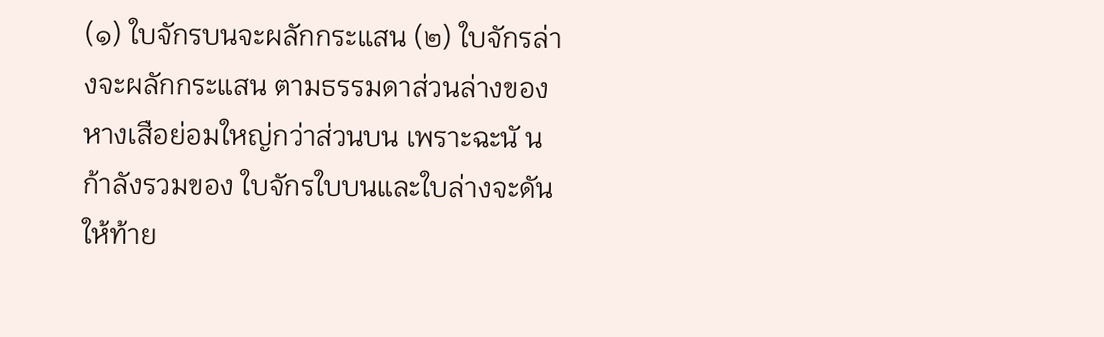(๑) ใบจักรบนจะผลักกระแสน (๒) ใบจักรล่างจะผลักกระแสน ตามธรรมดาส่วนล่างของหางเสือย่อมใหญ่กว่าส่วนบน เพราะฉะนั น ก้าลังรวมของ ใบจักรใบบนและใบล่างจะดันให้ท้าย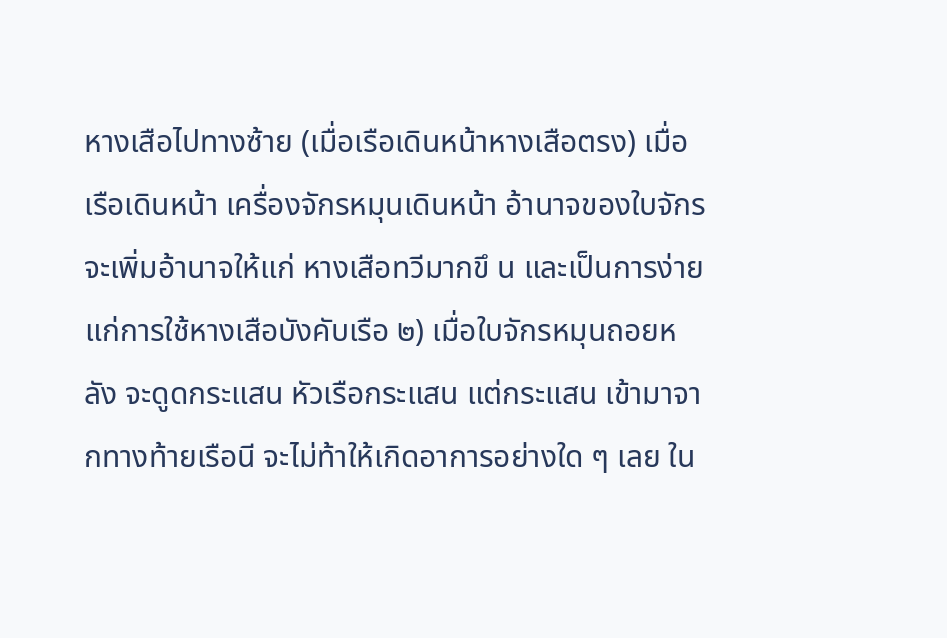หางเสือไปทางซ้าย (เมื่อเรือเดินหน้าหางเสือตรง) เมื่อเรือเดินหน้า เครื่องจักรหมุนเดินหน้า อ้านาจของใบจักรจะเพิ่มอ้านาจให้แก่ หางเสือทวีมากขึ น และเป็นการง่ายแก่การใช้หางเสือบังคับเรือ ๒) เมื่อใบจักรหมุนถอยหลัง จะดูดกระแสน หัวเรือกระแสน แต่กระแสน เข้ามาจากทางท้ายเรือนี จะไม่ท้าให้เกิดอาการอย่างใด ๆ เลย ใน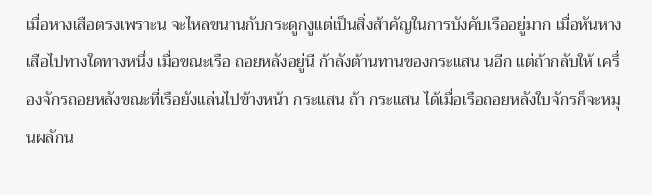เมื่อหางเสือตรงเพราะน จะไหลขนานกับกระดูกงูแต่เป็นสิ่งส้าคัญในการบังคับเรืออยู่มาก เมื่อหันหางเสือไปทางใดทางหนึ่ง เมื่อขณะเรือ ถอยหลังอยู่นี ก้าลังต้านทานของกระแสน นอีก แต่ถ้ากลับให้ เครื่องจักรถอยหลังขณะที่เรือยังแล่นไปข้างหน้า กระแสน ถ้า กระแสน ได้เมื่อเรือถอยหลังใบจักรก็จะหมุนผลักน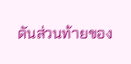ดันส่วนท้ายของ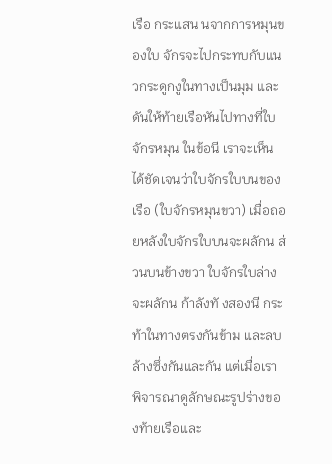เรือ กระแสน นจากการหมุนของใบ จักรจะไปกระทบกับแนวกระดูกงูในทางเป็นมุม และดันให้ท้ายเรือหันไปทางที่ใบจักรหมุน ในข้อนี เราจะเห็น ได้ชัดเจนว่าใบจักรใบบนของเรือ (ใบจักรหมุนขวา) เมื่อถอยหลังใบจักรใบบนจะผลักน ส่วนบนข้างขวา ใบจักรใบล่างจะผลักน ก้าลังทั งสองนี กระท้าในทางตรงกันข้าม และลบล้างซึ่งกันและกัน แต่เมื่อเราพิจารณาดูลักษณะรูปร่างของท้ายเรือและ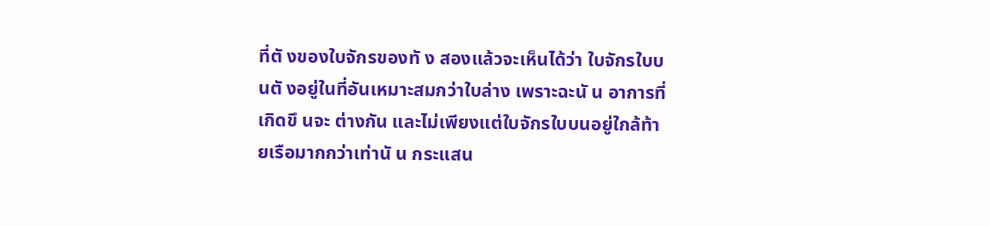ที่ตั งของใบจักรของทั ง สองแล้วจะเห็นได้ว่า ใบจักรใบบนตั งอยู่ในที่อันเหมาะสมกว่าใบล่าง เพราะฉะนั น อาการที่เกิดขึ นจะ ต่างกัน และไม่เพียงแต่ใบจักรใบบนอยู่ใกล้ท้ายเรือมากกว่าเท่านั น กระแสน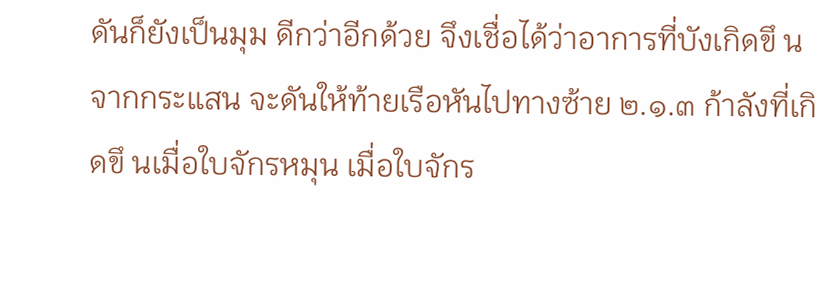ดันก็ยังเป็นมุม ดีกว่าอีกด้วย จึงเชื่อได้ว่าอาการที่บังเกิดขึ นจากกระแสน จะดันให้ท้ายเรือหันไปทางซ้าย ๒.๑.๓ ก้าลังที่เกิดขึ นเมื่อใบจักรหมุน เมื่อใบจักร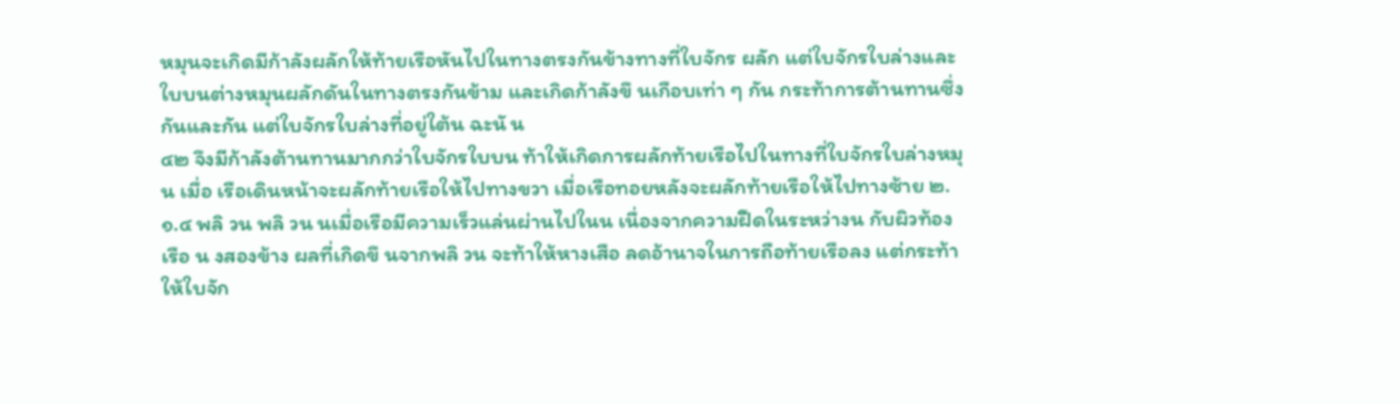หมุนจะเกิดมีก้าลังผลักให้ท้ายเรือหันไปในทางตรงกันข้างทางที่ใบจักร ผลัก แต่ใบจักรใบล่างและใบบนต่างหมุนผลักดันในทางตรงกันข้าม และเกิดก้าลังขึ นเกือบเท่า ๆ กัน กระท้าการต้านทานซึ่งกันและกัน แต่ใบจักรใบล่างที่อยู่ใต้น ฉะนั น
๔๒ จึงมีก้าลังต้านทานมากกว่าใบจักรใบบน ท้าให้เกิดการผลักท้ายเรือไปในทางที่ใบจักรใบล่างหมุน เมื่อ เรือเดินหน้าจะผลักท้ายเรือให้ไปทางขวา เมื่อเรือทอยหลังจะผลักท้ายเรือให้ไปทางซ้าย ๒.๑.๔ พลิ วน พลิ วน นเมื่อเรือมีความเร็วแล่นผ่านไปในน เนื่องจากความฝืดในระหว่างน กับผิวท้องเรือ น งสองข้าง ผลที่เกิดขึ นจากพลิ วน จะท้าให้หางเสือ ลดอ้านาจในการถือท้ายเรือลง แต่กระท้าให้ใบจัก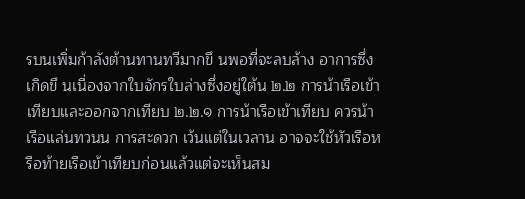รบนเพิ่มก้าลังต้านทานทวีมากขึ นพอที่จะลบล้าง อาการซึ่งเกิดขึ นเนื่องจากใบจักรใบล่างซึ่งอยู่ใต้น ๒.๒ การน้าเรือเข้าเทียบและออกจากเทียบ ๒.๒.๑ การน้าเรือเข้าเทียบ ควรน้าเรือแล่นทวนน การสะดวก เว้นแต่ในเวลาน อาจจะใช้หัวเรือหรือท้ายเรือเข้าเทียบก่อนแล้วแต่จะเห็นสม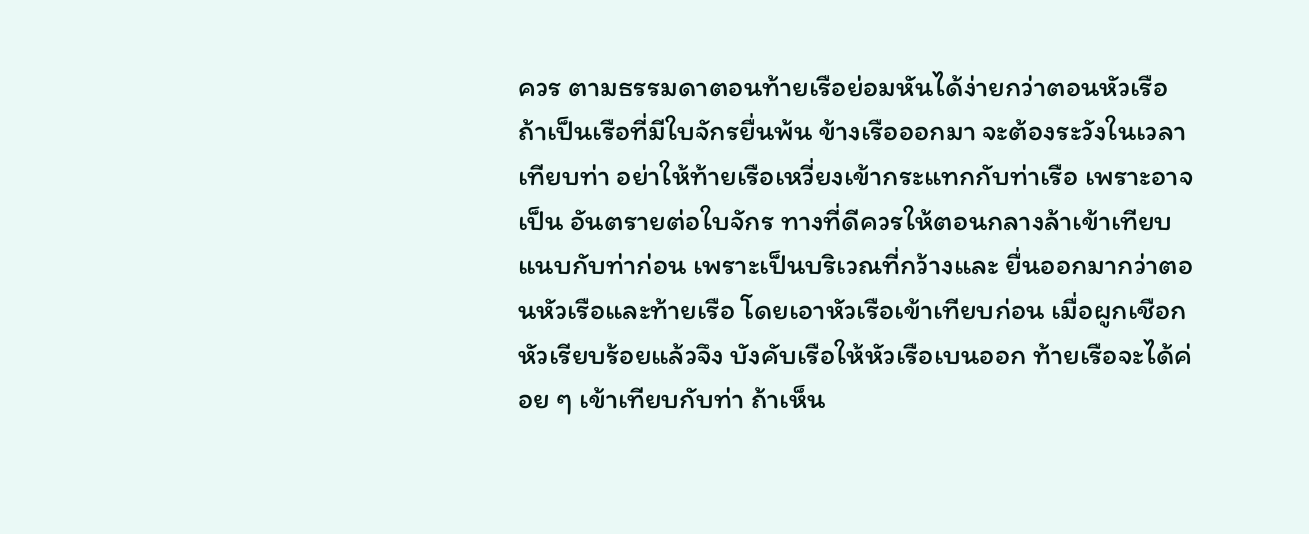ควร ตามธรรมดาตอนท้ายเรือย่อมหันได้ง่ายกว่าตอนหัวเรือ ถ้าเป็นเรือที่มีใบจักรยื่นพ้น ข้างเรือออกมา จะต้องระวังในเวลาเทียบท่า อย่าให้ท้ายเรือเหวี่ยงเข้ากระแทกกับท่าเรือ เพราะอาจเป็น อันตรายต่อใบจักร ทางที่ดีควรให้ตอนกลางล้าเข้าเทียบแนบกับท่าก่อน เพราะเป็นบริเวณที่กว้างและ ยื่นออกมากว่าตอนหัวเรือและท้ายเรือ โดยเอาหัวเรือเข้าเทียบก่อน เมื่อผูกเชือกหัวเรียบร้อยแล้วจึง บังคับเรือให้หัวเรือเบนออก ท้ายเรือจะได้ค่อย ๆ เข้าเทียบกับท่า ถ้าเห็น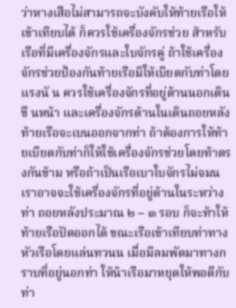ว่าหางเสือไม่สามารถจะบังคับให้ท้ายเรือให้เข้าเทียบได้ ก็ควรใช้เครื่องจักรช่วย ส้าหรับเรือที่มีเครื่องจักรและใบจักรคู่ ถ้าใช้เครื่องจักรช่วยป้องกันท้ายเรือมิให้เบียดกับท่าโดยแรงนั น ควรใช้เครื่องจักรที่อยู่ด้านนอกเดินขึ นหน้า และเครื่องจักรด้านในเดินถอยหลัง ท้ายเรือจะเบนออกจากท่า ถ้าต้องการให้ท้ายเบียดกับท่าก็ให้ใช้เครื่องจักรช่วยโดยท้าตรงกันข้าม หรือถ้าเป็นเรือเบาใบจักรไม่จมน เราอาจจะใช้เครื่องจักรที่อยู่ด้านในระหว่างท่า ถอยหลังประมาณ ๒ – ๓ รอบ ก็จะท้าให้ท้ายเรือปัดออกได้ ขณะเรือเข้าเทียบท่าทางหัวเรือโดยแล่นทวนน เมื่อมีลมพัดมาทางกราบที่อยู่นอกท่า ให้น้าเรือมาหยุดให้พอดีกับท่า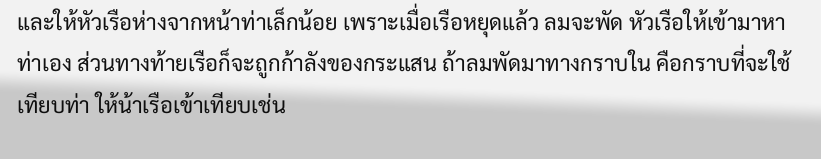และให้หัวเรือห่างจากหน้าท่าเล็กน้อย เพราะเมื่อเรือหยุดแล้ว ลมจะพัด หัวเรือให้เข้ามาหาท่าเอง ส่วนทางท้ายเรือก็จะถูกก้าลังของกระแสน ถ้าลมพัดมาทางกราบใน คือกราบที่จะใช้เทียบท่า ให้น้าเรือเข้าเทียบเช่น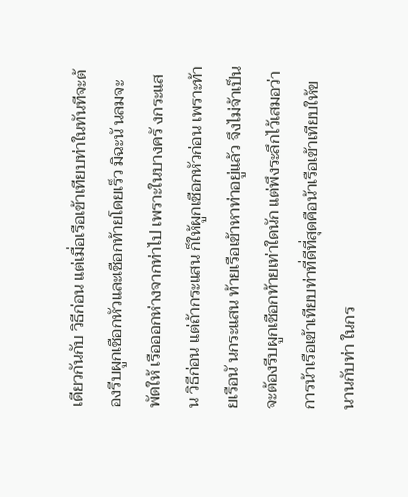เดียวกันกับ วิธีก่อน แต่เมื่อเรือเข้าเทียบท่าในทันทีจะต้องรีบผูกเชือกหัวและเชือกท้ายโดยเร็ว มิฉะนั นลมจะพัดให้ เรือออกห่างจากท่าไป เพราะในบางครั งกระแสน วิธีก่อน แต่ถ้ากระแสน ก็ให้ผูกเชือกหัวก่อน เพราะท้ายเรือนั นกระแสน ท้ายเรือเข้าหาท่าอยู่แล้ว จึงไม่จ้าเป็นจะต้องรีบผูกเชือกท้ายเท่าใดนัก แต่พึงระลึกไว้เสมอว่า การน้าเรือเข้าเทียบท่าที่ดีที่สุดคือน้าเรือเข้าเทียบให้ขนานกับท่า ในกร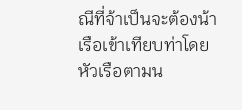ณีที่จ้าเป็นจะต้องน้าเรือเข้าเทียบท่าโดยหัวเรือตามน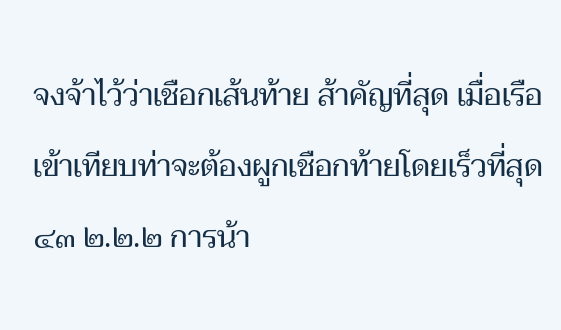จงจ้าไว้ว่าเชือกเส้นท้าย ส้าคัญที่สุด เมื่อเรือเข้าเทียบท่าจะต้องผูกเชือกท้ายโดยเร็วที่สุด
๔๓ ๒.๒.๒ การน้า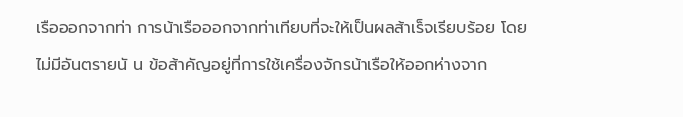เรือออกจากท่า การน้าเรือออกจากท่าเทียบที่จะให้เป็นผลส้าเร็จเรียบร้อย โดยไม่มีอันตรายนั น ข้อส้าคัญอยู่ที่การใช้เครื่องจักรน้าเรือให้ออกห่างจาก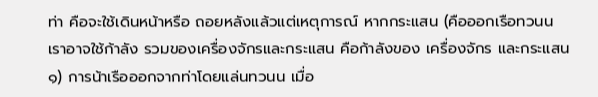ท่า คือจะใช้เดินหน้าหรือ ถอยหลังแล้วแต่เหตุการณ์ หากกระแสน (คือออกเรือทวนน เราอาจใช้ก้าลัง รวมของเครื่องจักรและกระแสน คือก้าลังของ เครื่องจักร และกระแสน ๑) การน้าเรือออกจากท่าโดยแล่นทวนน เมื่อ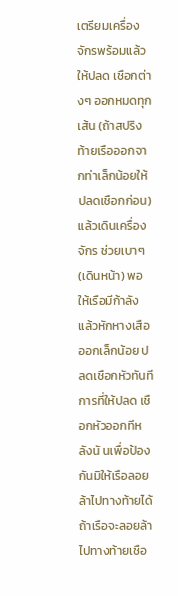เตรียมเครื่องจักรพร้อมแล้วให้ปลด เชือกต่างๆ ออกหมดทุกเส้น (ถ้าสปริงท้ายเรือออกจากท่าเล็กน้อยให้ปลดเชือกก่อน) แล้วเดินเครื่องจักร ช่วยเบาๆ (เดินหน้า) พอให้เรือมีก้าลัง แล้วหักหางเสือออกเล็กน้อย ปลดเชือกหัวทันที การที่ให้ปลด เชือกหัวออกทีหลังนั นเพื่อป้องกันมิให้เรือลอยล้าไปทางท้ายได้ ถ้าเรือจะลอยล้าไปทางท้ายเชือ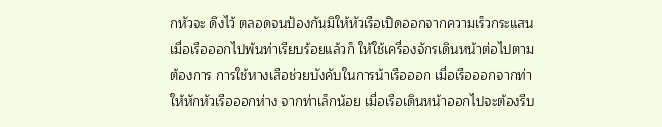กหัวจะ ดึงไว้ ตลอดจนป้องกันมิให้หัวเรือเปิดออกจากความเร็วกระแสน เมื่อเรือออกไปพ้นท่าเรียบร้อยแล้วก็ ให้ใช้เครื่องจักรเดินหน้าต่อไปตามต้องการ การใช้หางเสือช่วยบังคับในการน้าเรือออก เมื่อเรือออกจากท่าให้หักหัวเรือออกห่าง จากท่าเล็กน้อย เมื่อเรือเดินหน้าออกไปจะต้องรีบ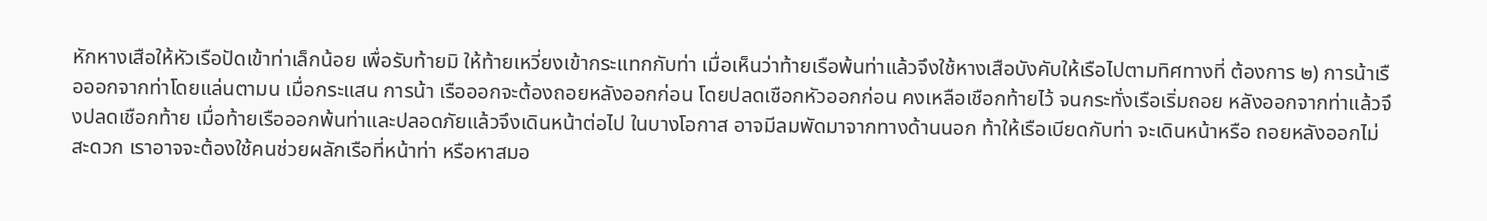หักหางเสือให้หัวเรือปัดเข้าท่าเล็กน้อย เพื่อรับท้ายมิ ให้ท้ายเหวี่ยงเข้ากระแทกกับท่า เมื่อเห็นว่าท้ายเรือพ้นท่าแล้วจึงใช้หางเสือบังคับให้เรือไปตามทิศทางที่ ต้องการ ๒) การน้าเรือออกจากท่าโดยแล่นตามน เมื่อกระแสน การน้า เรือออกจะต้องถอยหลังออกก่อน โดยปลดเชือกหัวออกก่อน คงเหลือเชือกท้ายไว้ จนกระทั่งเรือเริ่มถอย หลังออกจากท่าแล้วจึงปลดเชือกท้าย เมื่อท้ายเรือออกพ้นท่าและปลอดภัยแล้วจึงเดินหน้าต่อไป ในบางโอกาส อาจมีลมพัดมาจากทางด้านนอก ท้าให้เรือเบียดกับท่า จะเดินหน้าหรือ ถอยหลังออกไม่สะดวก เราอาจจะต้องใช้คนช่วยผลักเรือที่หน้าท่า หรือหาสมอ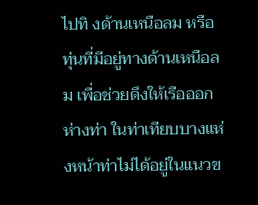ไปทิ งด้านเหนือลม หรือ ทุ่นที่มีอยู่ทางด้านเหนือลม เพื่อช่วยดึงให้เรือออกห่างท่า ในท่าเทียบบางแห่งหน้าท่าไม่ได้อยู่ในแนวข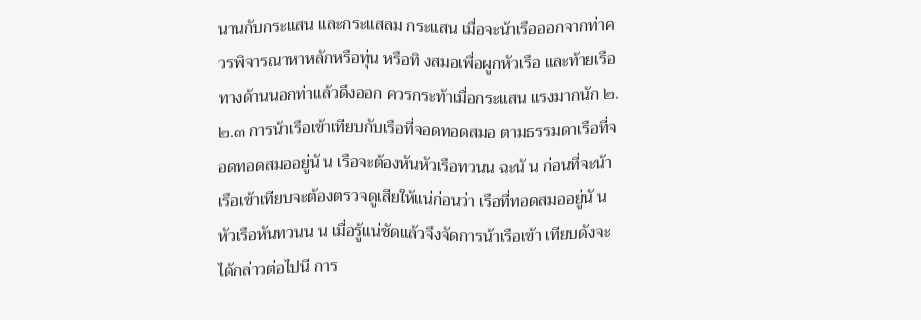นานกับกระแสน และกระแสลม กระแสน เมื่อจะน้าเรือออกจากท่าควรพิจารณาหาหลักหรือทุ่น หรือทิ งสมอเพื่อผูกหัวเรือ และท้ายเรือทางด้านนอกท่าแล้วดึงออก ควรกระท้าเมื่อกระแสน แรงมากนัก ๒.๒.๓ การน้าเรือเข้าเทียบกับเรือที่จอดทอดสมอ ตามธรรมดาเรือที่จอดทอดสมออยู่นั น เรือจะต้องหันหัวเรือทวนน ฉะนั น ก่อนที่จะน้าเรือเข้าเทียบจะต้องตรวจดูเสียให้แน่ก่อนว่า เรือที่ทอดสมออยู่นั น หัวเรือหันทวนน น เมื่อรู้แน่ชัดแล้วจึงจัดการน้าเรือเข้า เทียบดังจะได้กล่าวต่อไปนี การ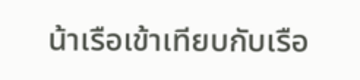น้าเรือเข้าเทียบกับเรือ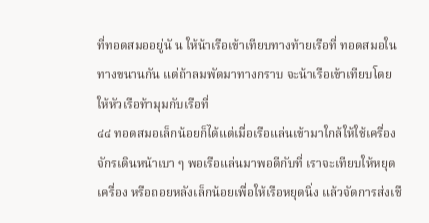ที่ทอดสมออยู่นั น ให้น้าเรือเข้าเทียบทางท้ายเรือที่ ทอดสมอในทางขนานกัน แต่ถ้าลมพัดมาทางกราบ จะน้าเรือเข้าเทียบโดยให้หัวเรือท้ามุมกับเรือที่
๔๔ ทอดสมอเล็กน้อยก็ได้แต่เมื่อเรือแล่นเข้ามาใกล้ให้ใช้เครื่องจักรเดินหน้าเบา ๆ พอเรือแล่นมาพอดีกับที่ เราจะเทียบให้หยุดเครื่อง หรือถอยหลังเล็กน้อยเพื่อให้เรือหยุดนิ่ง แล้วจัดการส่งเชื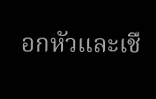อกหัวและเชื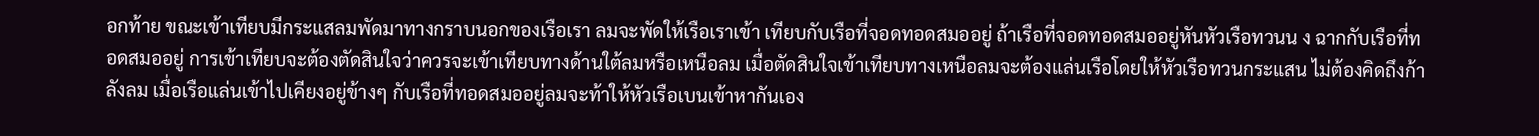อกท้าย ขณะเข้าเทียบมีกระแสลมพัดมาทางกราบนอกของเรือเรา ลมจะพัดให้เรือเราเข้า เทียบกับเรือที่จอดทอดสมออยู่ ถ้าเรือที่จอดทอดสมออยู่หันหัวเรือทวนน ง ฉากกับเรือที่ทอดสมออยู่ การเข้าเทียบจะต้องตัดสินใจว่าควรจะเข้าเทียบทางด้านใต้ลมหรือเหนือลม เมื่อตัดสินใจเข้าเทียบทางเหนือลมจะต้องแล่นเรือโดยให้หัวเรือทวนกระแสน ไม่ต้องคิดถึงก้าลังลม เมื่อเรือแล่นเข้าไปเคียงอยู่ข้างๆ กับเรือที่ทอดสมออยู่ลมจะท้าให้หัวเรือเบนเข้าหากันเอง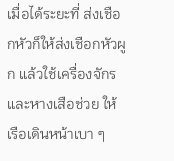เมื่อได้ระยะที่ ส่งเชือกหัวก็ให้ส่งเชือกหัวผูก แล้วใช้เครื่องจักรและหางเสือช่วย ให้เรือเดินหน้าเบา ๆ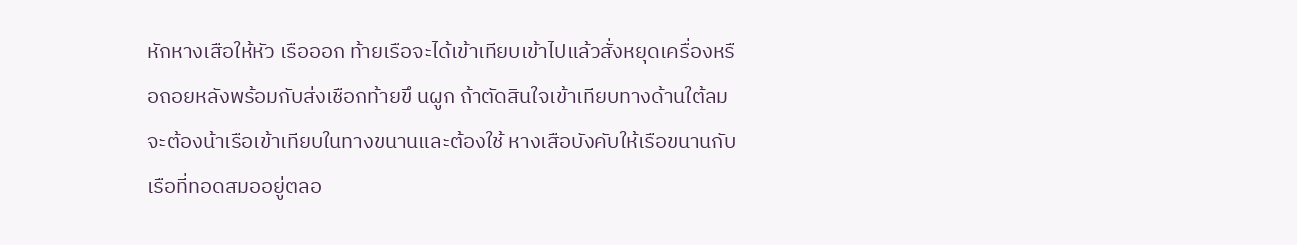หักหางเสือให้หัว เรือออก ท้ายเรือจะได้เข้าเทียบเข้าไปแล้วสั่งหยุดเครื่องหรือถอยหลังพร้อมกับส่งเชือกท้ายขึ นผูก ถ้าตัดสินใจเข้าเทียบทางด้านใต้ลม จะต้องน้าเรือเข้าเทียบในทางขนานและต้องใช้ หางเสือบังคับให้เรือขนานกับเรือที่ทอดสมออยู่ตลอ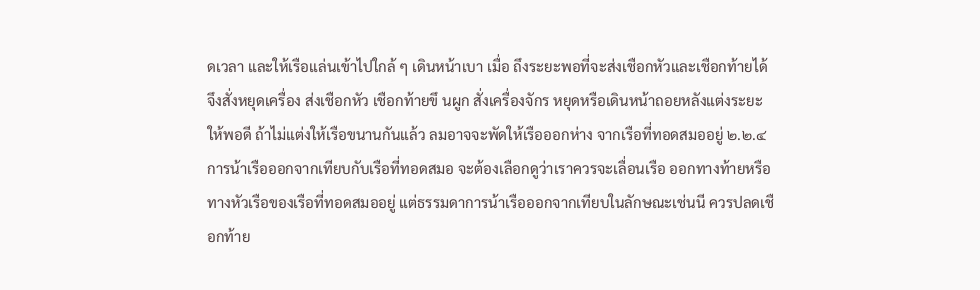ดเวลา และให้เรือแล่นเข้าไปใกล้ ๆ เดินหน้าเบา เมื่อ ถึงระยะพอที่จะส่งเชือกหัวและเชือกท้ายได้จึงสั่งหยุดเครื่อง ส่งเชือกหัว เชือกท้ายขึ นผูก สั่งเครื่องจักร หยุดหรือเดินหน้าถอยหลังแต่งระยะให้พอดี ถ้าไม่แต่งให้เรือขนานกันแล้ว ลมอาจจะพัดให้เรือออกห่าง จากเรือที่ทอดสมออยู่ ๒.๒.๔ การน้าเรือออกจากเทียบกับเรือที่ทอดสมอ จะต้องเลือกดูว่าเราควรจะเลื่อนเรือ ออกทางท้ายหรือทางหัวเรือของเรือที่ทอดสมออยู่ แต่ธรรมดาการน้าเรือออกจากเทียบในลักษณะเช่นนี ควรปลดเชือกท้าย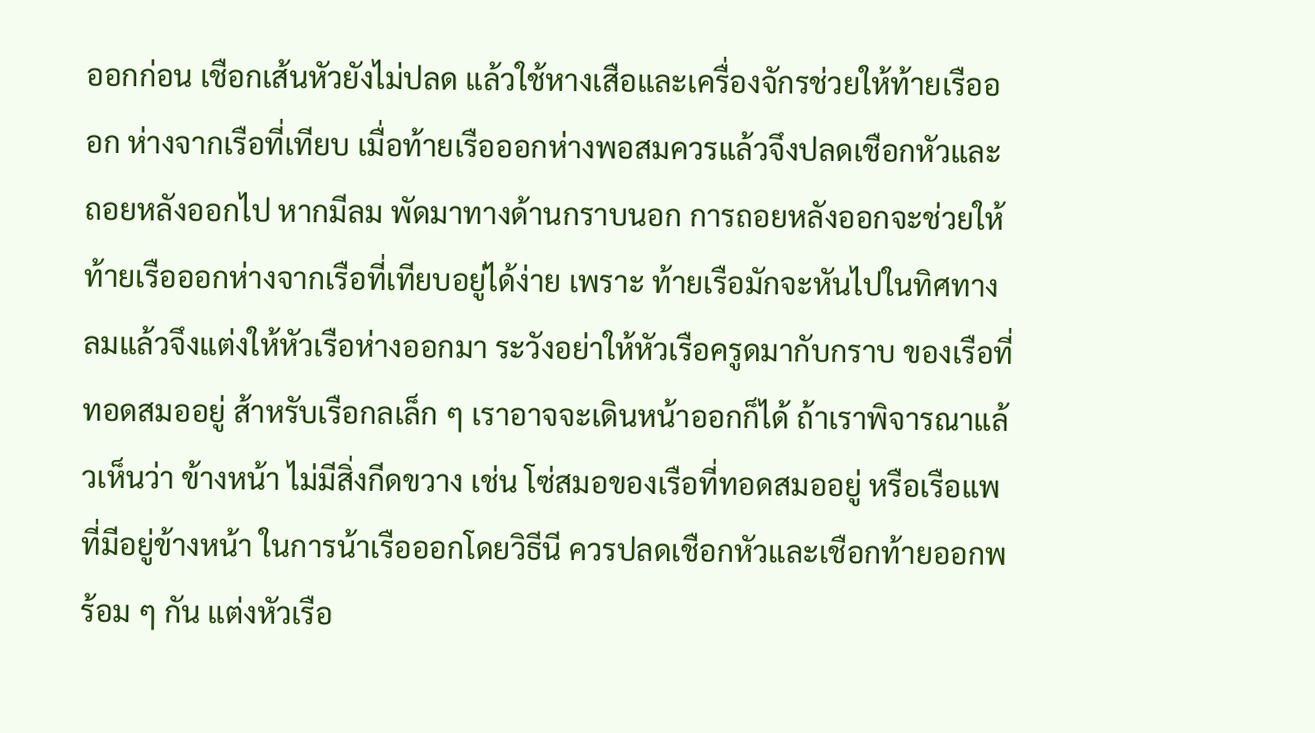ออกก่อน เชือกเส้นหัวยังไม่ปลด แล้วใช้หางเสือและเครื่องจักรช่วยให้ท้ายเรือออก ห่างจากเรือที่เทียบ เมื่อท้ายเรือออกห่างพอสมควรแล้วจึงปลดเชือกหัวและถอยหลังออกไป หากมีลม พัดมาทางด้านกราบนอก การถอยหลังออกจะช่วยให้ท้ายเรือออกห่างจากเรือที่เทียบอยู่ได้ง่าย เพราะ ท้ายเรือมักจะหันไปในทิศทางลมแล้วจึงแต่งให้หัวเรือห่างออกมา ระวังอย่าให้หัวเรือครูดมากับกราบ ของเรือที่ทอดสมออยู่ ส้าหรับเรือกลเล็ก ๆ เราอาจจะเดินหน้าออกก็ได้ ถ้าเราพิจารณาแล้วเห็นว่า ข้างหน้า ไม่มีสิ่งกีดขวาง เช่น โซ่สมอของเรือที่ทอดสมออยู่ หรือเรือแพที่มีอยู่ข้างหน้า ในการน้าเรือออกโดยวิธีนี ควรปลดเชือกหัวและเชือกท้ายออกพร้อม ๆ กัน แต่งหัวเรือ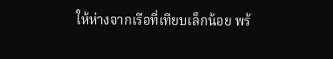ให้ห่างจากเรือที่เทียบเล็กน้อย พร้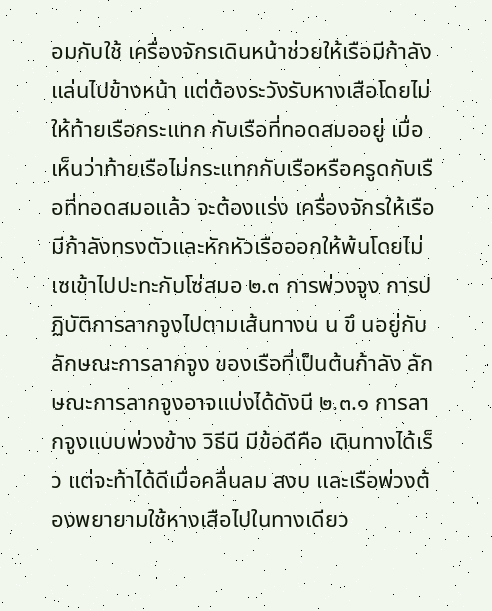อมกับใช้ เครื่องจักรเดินหน้าช่วยให้เรือมีก้าลังแล่นไปข้างหน้า แต่ต้องระวังรับหางเสือโดยไม่ให้ท้ายเรือกระแทก กับเรือที่ทอดสมออยู่ เมื่อเห็นว่าท้ายเรือไม่กระแทกกับเรือหรือครูดกับเรือที่ทอดสมอแล้ว จะต้องแร่ง เครื่องจักรให้เรือมีก้าลังทรงตัวและหักหัวเรือออกให้พ้นโดยไม่เซเข้าไปปะทะกับโซ่สมอ ๒.๓ การพ่วงจูง การปฏิบัติการลากจูงไปตามเส้นทางน น ขึ นอยู่กับลักษณะการลากจูง ของเรือที่เป็นต้นก้าลัง ลักษณะการลากจูงอาจแบ่งได้ดังนี ๒.๓.๑ การลากจูงแบบพ่วงข้าง วิธีนี มีข้อดีคือ เดินทางได้เร็ว แต่จะท้าได้ดีเมื่อคลื่นลม สงบ และเรือพ่วงต้องพยายามใช้หางเสือไปในทางเดียว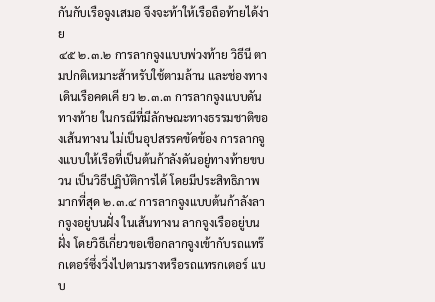กันกับเรือจูงเสมอ จึงจะท้าให้เรือถือท้ายได้ง่าย
๔๕ ๒.๓.๒ การลากจูงแบบพ่วงท้าย วิธีนี ตามปกติเหมาะส้าหรับใช้ตามล้าน และช่องทางเดินเรือคดเคี ยว ๒.๓.๓ การลากจูงแบบดันทางท้าย ในกรณีที่มีลักษณะทางธรรมชาติของเส้นทางน ไม่เป็นอุปสรรคขัดข้อง การลากจูงแบบให้เรือที่เป็นต้นก้าลังดันอยู่ทางท้ายขบวน เป็นวิธีปฏิบัติการได้ โดยมีประสิทธิภาพมากที่สุด ๒.๓.๔ การลากจูงแบบต้นก้าลังลากจูงอยู่บนฝั่ง ในเส้นทางน ลากจูงเรืออยู่บนฝั่ง โดยวิธีเกี่ยวขอเชือกลากจูงเข้ากับรถแทร๊กเตอร์ซึ่งวิ่งไปตามรางหรือรถแทรกเตอร์ แบบ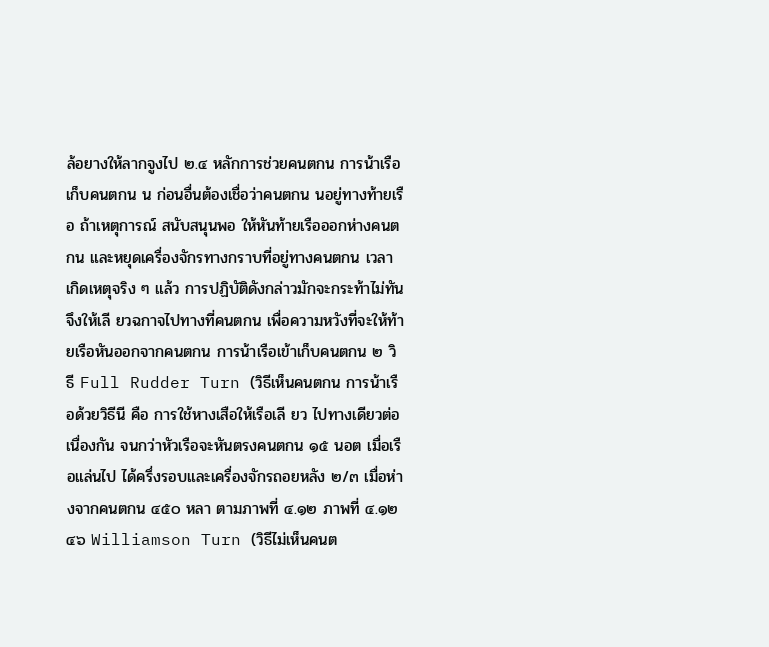ล้อยางให้ลากจูงไป ๒.๔ หลักการช่วยคนตกน การน้าเรือเก็บคนตกน น ก่อนอื่นต้องเชื่อว่าคนตกน นอยู่ทางท้ายเรือ ถ้าเหตุการณ์ สนับสนุนพอ ให้หันท้ายเรือออกห่างคนตกน และหยุดเครื่องจักรทางกราบที่อยู่ทางคนตกน เวลาเกิดเหตุจริง ๆ แล้ว การปฏิบัติดังกล่าวมักจะกระท้าไม่ทัน จึงให้เลี ยวฉกาจไปทางที่คนตกน เพื่อความหวังที่จะให้ท้ายเรือหันออกจากคนตกน การน้าเรือเข้าเก็บคนตกน ๒ วิธี Full Rudder Turn (วิธีเห็นคนตกน การน้าเรือด้วยวิธีนี คือ การใช้หางเสือให้เรือเลี ยว ไปทางเดียวต่อเนื่องกัน จนกว่าหัวเรือจะหันตรงคนตกน ๑๕ นอต เมื่อเรือแล่นไป ได้ครึ่งรอบและเครื่องจักรถอยหลัง ๒/๓ เมื่อห่างจากคนตกน ๔๕๐ หลา ตามภาพที่ ๔.๑๒ ภาพที่ ๔.๑๒
๔๖ Williamson Turn (วิธีไม่เห็นคนต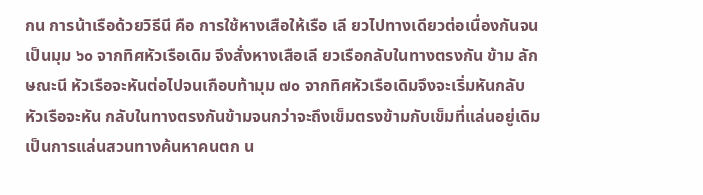กน การน้าเรือด้วยวิธีนี คือ การใช้หางเสือให้เรือ เลี ยวไปทางเดียวต่อเนื่องกันจนเป็นมุม ๖๐ จากทิศหัวเรือเดิม จึงสั่งหางเสือเลี ยวเรือกลับในทางตรงกัน ข้าม ลักษณะนี หัวเรือจะหันต่อไปจนเกือบท้ามุม ๗๐ จากทิศหัวเรือเดิมจึงจะเริ่มหันกลับ หัวเรือจะหัน กลับในทางตรงกันข้ามจนกว่าจะถึงเข็มตรงข้ามกับเข็มที่แล่นอยู่เดิมเป็นการแล่นสวนทางค้นหาคนตก น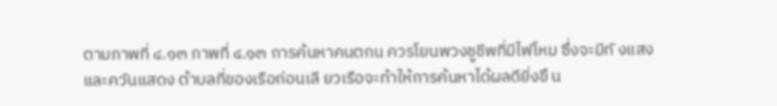ตามภาพที่ ๔.๑๓ ภาพที่ ๔.๑๓ การค้นหาคนตกน ควรโยนพวงชูชีพที่มีไฟโหม ซึ่งจะมีทั งแสงและควันแสดง ต้าบลที่ของเรือก่อนเลี ยวเรือจะท้าให้การค้นหาได้ผลดียิ่งขึ น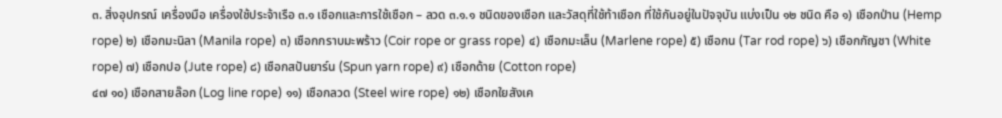๓. สิ่งอุปกรณ์ เครื่องมือ เครื่องใช้ประจ้าเรือ ๓.๑ เชือกและการใช้เชือก – ลวด ๓.๑.๑ ชนิดของเชือก และวัสดุที่ใช้ท้าเชือก ที่ใช้กันอยู่ในปัจจุบัน แบ่งเป็น ๑๒ ชนิด คือ ๑) เชือกป่าน (Hemp rope) ๒) เชือกมะนิลา (Manila rope) ๓) เชือกกราบมะพร้าว (Coir rope or grass rope) ๔) เชือกมะเล็น (Marlene rope) ๕) เชือกน (Tar rod rope) ๖) เชือกกัญชา (White rope) ๗) เชือกปอ (Jute rope) ๘) เชือกสปันยาร์น (Spun yarn rope) ๙) เชือกด้าย (Cotton rope)
๔๗ ๑๐) เชือกสายล๊อก (Log line rope) ๑๑) เชือกลวด (Steel wire rope) ๑๒) เชือกใยสังเค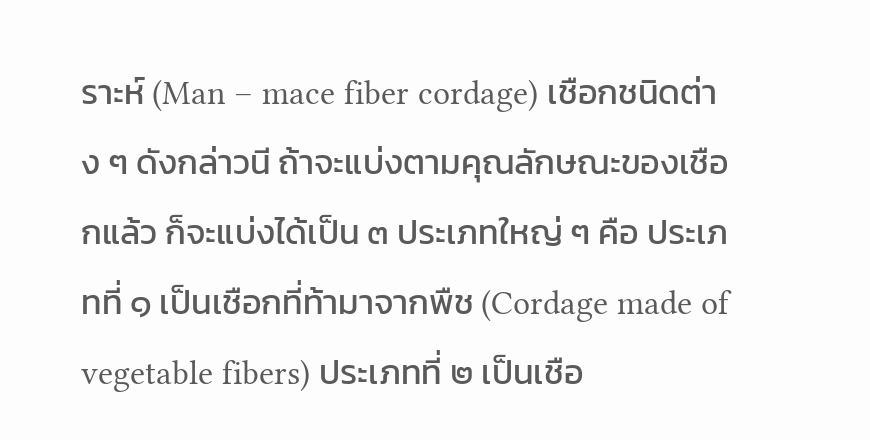ราะห์ (Man – mace fiber cordage) เชือกชนิดต่าง ๆ ดังกล่าวนี ถ้าจะแบ่งตามคุณลักษณะของเชือกแล้ว ก็จะแบ่งได้เป็น ๓ ประเภทใหญ่ ๆ คือ ประเภทที่ ๑ เป็นเชือกที่ท้ามาจากพืช (Cordage made of vegetable fibers) ประเภทที่ ๒ เป็นเชือ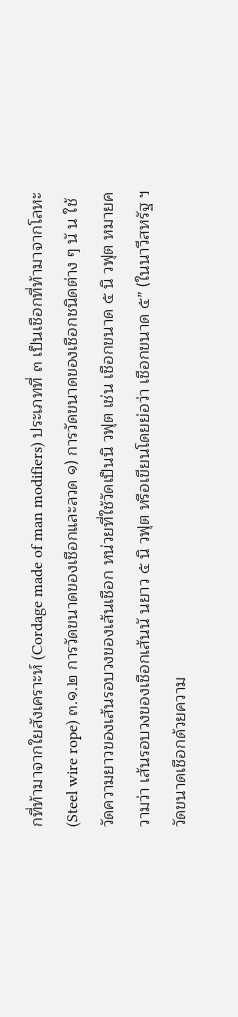กที่ท้ามาจากใยสังเคราะห์ (Cordage made of man modifiers) ประเภทที่ ๓ เป็นเชือกที่ท้ามาจากโลหะ (Steel wire rope) ๓.๑.๒ การวัดขนาดของเชือกและลวด ๑) การวัดขนาดของเชือกชนิดต่าง ๆ นั น ใช้วัดความยาวของเส้นรอบวงของเส้นเชือก หน่วยที่ใช้วัดเป็นนิ วฟุต เช่น เชือกขนาด ๕ นิ วฟุต หมายความว่า เส้นรอบวงของเชือกเส้นนั นยาว ๕ นิ วฟุต หรือเขียนโดยย่อว่า เชือกขนาด ๕” (ในนาวีสหรัฐ ฯ วัดขนาดเชือกด้วยความ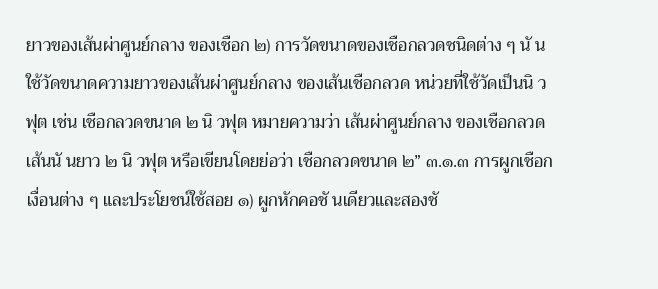ยาวของเส้นผ่าศูนย์กลาง ของเชือก ๒) การวัดขนาดของเชือกลวดชนิดต่าง ๆ นั น ใช้วัดขนาดความยาวของเส้นผ่าศูนย์กลาง ของเส้นเชือกลวด หน่วยที่ใช้วัดเป็นนิ วฟุต เช่น เชือกลวดขนาด ๒ นิ วฟุต หมายความว่า เส้นผ่าศูนย์กลาง ของเชือกลวดเส้นนั นยาว ๒ นิ วฟุต หรือเขียนโดยย่อว่า เชือกลวดขนาด ๒” ๓.๑.๓ การผูกเชือกเงื่อนต่าง ๆ และประโยชน์ใช้สอย ๑) ผูกหักคอชั นเดียวและสองชั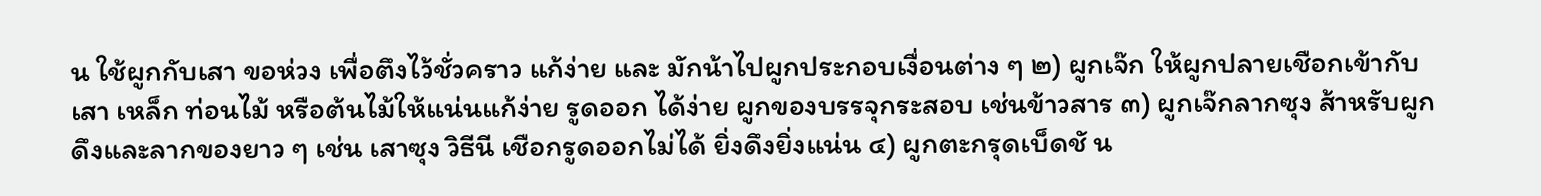น ใช้ผูกกับเสา ขอห่วง เพื่อตึงไว้ชั่วคราว แก้ง่าย และ มักน้าไปผูกประกอบเงื่อนต่าง ๆ ๒) ผูกเจ๊ก ให้ผูกปลายเชือกเข้ากับเสา เหล็ก ท่อนไม้ หรือต้นไม้ให้แน่นแก้ง่าย รูดออก ได้ง่าย ผูกของบรรจุกระสอบ เช่นข้าวสาร ๓) ผูกเจ๊กลากซุง ส้าหรับผูกดึงและลากของยาว ๆ เช่น เสาซุง วิธีนี เชือกรูดออกไม่ได้ ยิ่งดึงยิ่งแน่น ๔) ผูกตะกรุดเบ็ดชั น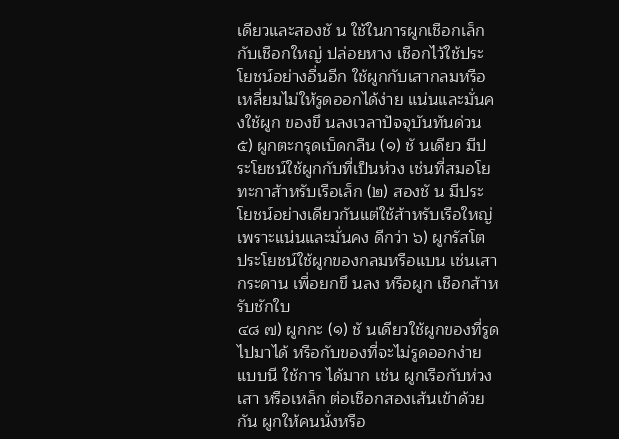เดียวและสองชั น ใช้ในการผูกเชือกเล็กกับเชือกใหญ่ ปล่อยหาง เชือกไว้ใช้ประโยชน์อย่างอื่นอีก ใช้ผูกกับเสากลมหรือเหลี่ยมไม่ให้รูดออกได้ง่าย แน่นและมั่นคงใช้ผูก ของขึ นลงเวลาปัจจุบันทันด่วน ๕) ผูกตะกรุดเบ็ดกลืน (๑) ชั นเดียว มีประโยชน์ใช้ผูกกับที่เป็นห่วง เช่นที่สมอโยทะกาส้าหรับเรือเล็ก (๒) สองชั น มีประโยชน์อย่างเดียวกันแต่ใช้ส้าหรับเรือใหญ่ เพราะแน่นและมั่นคง ดีกว่า ๖) ผูกรัสโต ประโยชน์ใช้ผูกของกลมหรือแบน เช่นเสากระดาน เพื่อยกขึ นลง หรือผูก เชือกส้าหรับชักใบ
๔๘ ๗) ผูกกะ (๑) ชั นเดียวใช้ผูกของที่รูดไปมาได้ หรือกับของที่จะไม่รูดออกง่าย แบบนี ใช้การ ได้มาก เช่น ผูกเรือกับห่วง เสา หรือเหล็ก ต่อเชือกสองเส้นเข้าด้วยกัน ผูกให้คนนั่งหรือ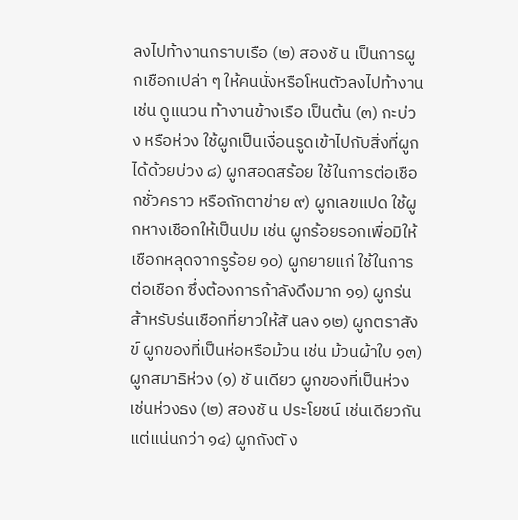ลงไปท้างานกราบเรือ (๒) สองชั น เป็นการผูกเชือกเปล่า ๆ ให้คนนั่งหรือโหนตัวลงไปท้างาน เช่น ดูแนวน ท้างานข้างเรือ เป็นต้น (๓) กะบ่วง หรือห่วง ใช้ผูกเป็นเงื่อนรูดเข้าไปกับสิ่งที่ผูกได้ด้วยบ่วง ๘) ผูกสอดสร้อย ใช้ในการต่อเชือกชั่วคราว หรือถักตาข่าย ๙) ผูกเลขแปด ใช้ผูกหางเชือกให้เป็นปม เช่น ผูกร้อยรอกเพื่อมิให้เชือกหลุดจากรูร้อย ๑๐) ผูกยายแก่ ใช้ในการต่อเชือก ซึ่งต้องการก้าลังดึงมาก ๑๑) ผูกร่น ส้าหรับร่นเชือกที่ยาวให้สั นลง ๑๒) ผูกตราสังข์ ผูกของที่เป็นห่อหรือม้วน เช่น ม้วนผ้าใบ ๑๓) ผูกสมาธิห่วง (๑) ชั นเดียว ผูกของที่เป็นห่วง เช่นห่วงธง (๒) สองชั น ประโยชน์ เช่นเดียวกันแต่แน่นกว่า ๑๔) ผูกถังตั ง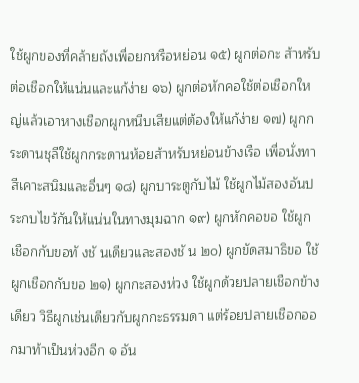ใช้ผูกของที่คล้ายถังเพื่อยกหรือหย่อน ๑๕) ผูกต่อกะ ส้าหรับต่อเชือกให้แน่นและแก้ง่าย ๑๖) ผูกต่อหักคอใช้ต่อเชือกใหญ่แล้วเอาหางเชือกผูกหนีบเสียแต่ต้องให้แก้ง่าย ๑๗) ผูกกระดานชุลีใช้ผูกกระดานห้อยส้าหรับหย่อนข้างเรือ เพื่อนั่งทาสีเคาะสนิมและอื่นๆ ๑๘) ผูกบาระตูกับไม้ ใช้ผูกไม้สองอันประกบไขว้กันให้แน่นในทางมุมฉาก ๑๙) ผูกหักคอขอ ใช้ผูกเชือกกับขอทั งชั นเดียวและสองชั น ๒๐) ผูกขัดสมาธิขอ ใช้ผูกเชือกกับขอ ๒๑) ผูกกะสองห่วง ใช้ผูกด้วยปลายเชือกข้างเดียว วิธีผูกเช่นเดียวกับผูกกะธรรมดา แต่ร้อยปลายเชือกออกมาท้าเป็นห่วงอีก ๑ อัน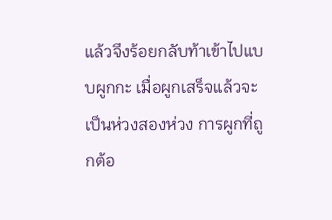แล้วจึงร้อยกลับท้าเข้าไปแบบผูกกะ เมื่อผูกเสร็จแล้วจะ เป็นห่วงสองห่วง การผูกที่ถูกต้อ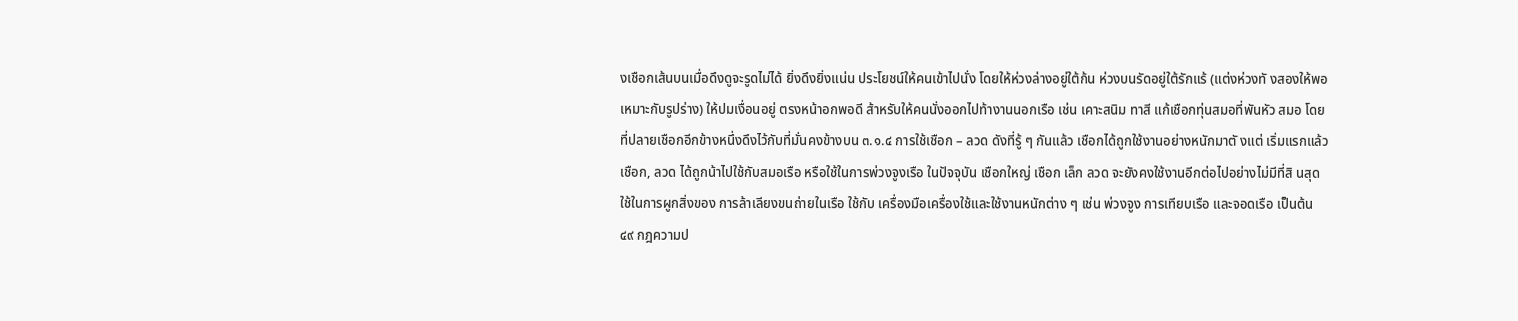งเชือกเส้นบนเมื่อดึงดูจะรูดไม่ได้ ยิ่งดึงยิ่งแน่น ประโยชน์ให้คนเข้าไปนั่ง โดยให้ห่วงล่างอยู่ใต้ก้น ห่วงบนรัดอยู่ใต้รักแร้ (แต่งห่วงทั งสองให้พอเหมาะกับรูปร่าง) ให้ปมเงื่อนอยู่ ตรงหน้าอกพอดี ส้าหรับให้คนนั่งออกไปท้างานนอกเรือ เช่น เคาะสนิม ทาสี แก้เชือกทุ่นสมอที่พันหัว สมอ โดยที่ปลายเชือกอีกข้างหนึ่งดึงไว้กับที่มั่นคงข้างบน ๓.๑.๔ การใช้เชือก – ลวด ดังที่รู้ ๆ กันแล้ว เชือกได้ถูกใช้งานอย่างหนักมาตั งแต่ เริ่มแรกแล้ว เชือก, ลวด ได้ถูกน้าไปใช้กับสมอเรือ หรือใช้ในการพ่วงจูงเรือ ในปัจจุบัน เชือกใหญ่ เชือก เล็ก ลวด จะยังคงใช้งานอีกต่อไปอย่างไม่มีที่สิ นสุด ใช้ในการผูกสิ่งของ การล้าเลียงขนถ่ายในเรือ ใช้กับ เครื่องมือเครื่องใช้และใช้งานหนักต่าง ๆ เช่น พ่วงจูง การเทียบเรือ และจอดเรือ เป็นต้น
๔๙ กฎความป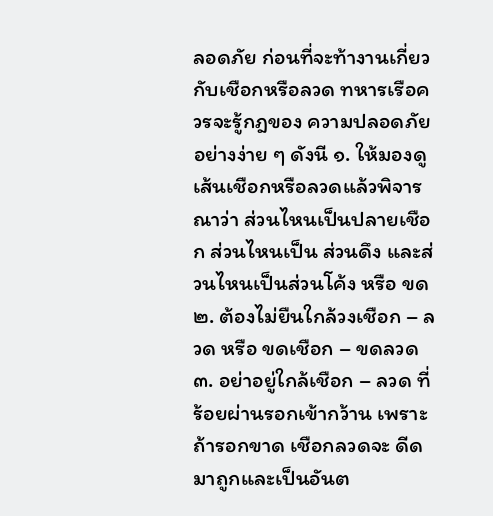ลอดภัย ก่อนที่จะท้างานเกี่ยวกับเชือกหรือลวด ทหารเรือควรจะรู้กฎของ ความปลอดภัยอย่างง่าย ๆ ดังนี ๑. ให้มองดูเส้นเชือกหรือลวดแล้วพิจารณาว่า ส่วนไหนเป็นปลายเชือก ส่วนไหนเป็น ส่วนดึง และส่วนไหนเป็นส่วนโค้ง หรือ ขด ๒. ต้องไม่ยืนใกล้วงเชือก – ลวด หรือ ขดเชือก – ขดลวด ๓. อย่าอยู่ใกล้เชือก – ลวด ที่ร้อยผ่านรอกเข้ากว้าน เพราะถ้ารอกขาด เชือกลวดจะ ดีดมาถูกและเป็นอันต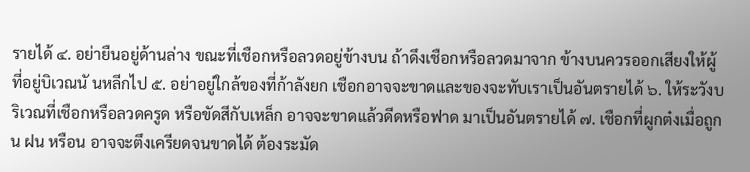รายได้ ๔. อย่ายืนอยู่ด้านล่าง ขณะที่เชือกหรือลวดอยู่ข้างบน ถ้าดึงเชือกหรือลวดมาจาก ข้างบนควรออกเสียงให้ผู้ที่อยู่บิเวณนั นหลีกไป ๕. อย่าอยู่ใกล้ของที่ก้าลังยก เชือกอาจจะขาดและของจะทับเราเป็นอันตรายได้ ๖. ให้ระวังบริเวณที่เชือกหรือลวดครูด หรือขัดสีกับเหล็ก อาจจะขาดแล้วดีดหรือฟาด มาเป็นอันตรายได้ ๗. เชือกที่ผูกต๋งเมื่อถูกน ฝน หรือน อาจจะตึงเครียดจนขาดได้ ต้องระมัด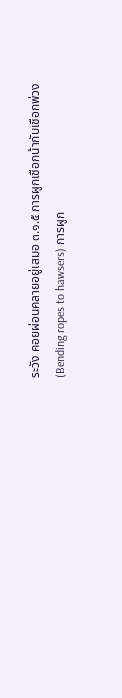ระวัง คอยผ่อนคลายอยู่เสมอ ๓.๑.๕ การผูกเชือกน้ากับเชือกพ่วง (Bending ropes to hawsers) การผูก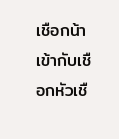เชือกน้าเข้ากับเชือกหัวเชื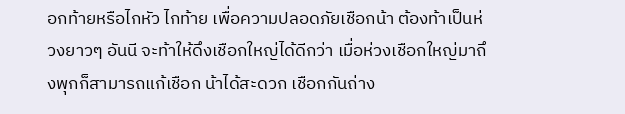อกท้ายหรือไกหัว ไกท้าย เพื่อความปลอดภัยเชือกน้า ต้องท้าเป็นห่วงยาวๆ อันนี จะท้าให้ดึงเชือกใหญ่ได้ดีกว่า เมื่อห่วงเชือกใหญ่มาถึงพุกก็สามารถแก้เชือก น้าได้สะดวก เชือกกันถ่าง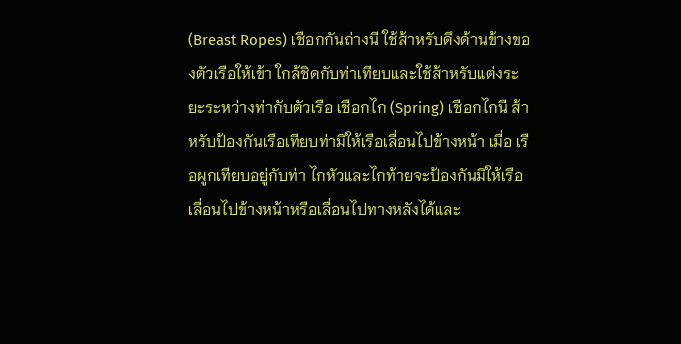(Breast Ropes) เชือกกันถ่างนี ใช้ส้าหรับดึงด้านข้างของตัวเรือให้เข้า ใกล้ชิดกับท่าเทียบและใช้ส้าหรับแต่งระยะระหว่างท่ากับตัวเรือ เชือกไก (Spring) เชือกไกนี ส้าหรับป้องกันเรือเทียบท่ามิให้เรือเลื่อนไปข้างหน้า เมื่อ เรือผูกเทียบอยู่กับท่า ไกหัวและไกท้ายจะป้องกันมิให้เรือเลื่อนไปข้างหน้าหรือเลื่อนไปทางหลังได้และ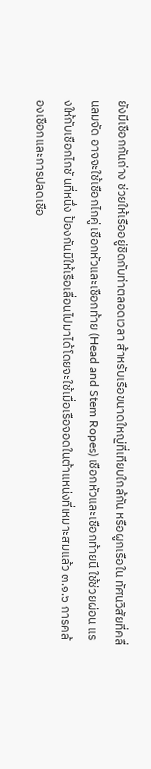ยังมีเชือกกันถ่าง ช่วยให้เรืออยู่ชิดกับท่าตลอดเวลา ส้าหรับเรือขนาดใหญ่ที่เทียบใกล้กัน หรือผูกเรือใน ทัศนวิสัยที่คลื่นลมจัด อาจจะใช้เชือกไกคู่ เชือกหัวและเชือกท้าย (Head and Stem Ropes) เชือกหัวและเชือกท้ายนี ใช้ช่วยผ่อน แรงให้กับเชือกไกชั นที่หนึ่ง ป้องกันมิให้เรือเลื่อนไปมาได้โดยจะใช้เมื่อเรือจอดในต้าแหน่งที่เหมาะสมแล้ว ๓.๑.๖ การคล้องเชือกและการปลดเชือ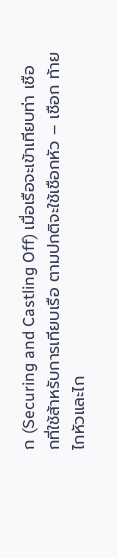ก (Securing and Castling Off) เมื่อเรือจะเข้าเทียบท่า เชือกที่ใช้ส้าหรับการเทียบเรือ ตามปกติจะใช้เชือกหัว – เชือก ท้าย ไกหัวและไก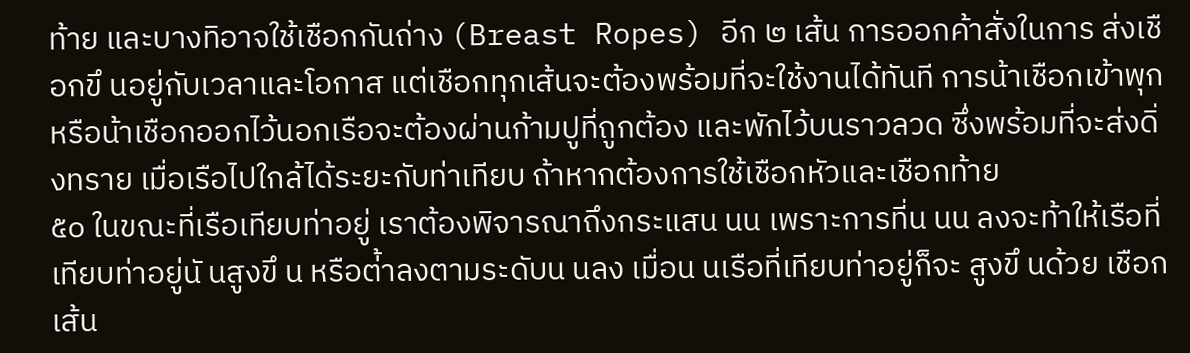ท้าย และบางทิอาจใช้เชือกกันถ่าง (Breast Ropes) อีก ๒ เส้น การออกค้าสั่งในการ ส่งเชือกขึ นอยู่กับเวลาและโอกาส แต่เชือกทุกเส้นจะต้องพร้อมที่จะใช้งานได้ทันที การน้าเชือกเข้าพุก หรือน้าเชือกออกไว้นอกเรือจะต้องผ่านก้ามปูที่ถูกต้อง และพักไว้บนราวลวด ซึ่งพร้อมที่จะส่งดิ่งทราย เมื่อเรือไปใกล้ได้ระยะกับท่าเทียบ ถ้าหากต้องการใช้เชือกหัวและเชือกท้าย
๕๐ ในขณะที่เรือเทียบท่าอยู่ เราต้องพิจารณาถึงกระแสน นน เพราะการที่น นน ลงจะท้าให้เรือที่เทียบท่าอยู่นั นสูงขึ น หรือต่้าลงตามระดับน นลง เมื่อน นเรือที่เทียบท่าอยู่ก็จะ สูงขึ นด้วย เชือกเส้น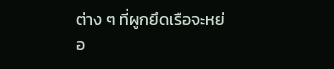ต่าง ๆ ที่ผูกยึดเรือจะหย่อ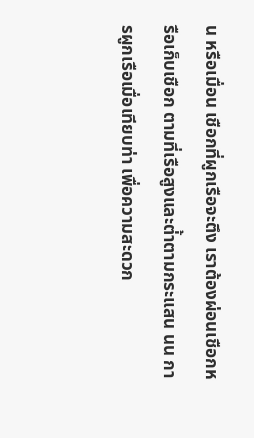น หรือเมื่อน เชือกที่ผูกเรือจะตึง เราต้องผ่อนเชือกหรือเก็บเชือก ตามที่เรือสูงและต่้าตามกระแสน นน การผูกเรือเมื่อเทียบท่า เพื่อความสะดวก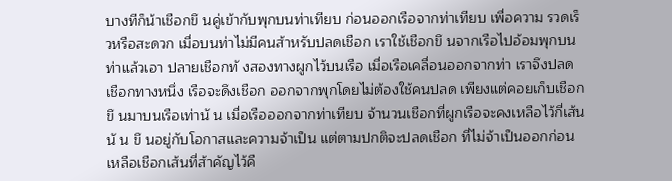บางทีก็น้าเชือกขึ นคู่เข้ากับพุกบนท่าเทียบ ก่อนออกเรือจากท่าเทียบ เพื่อความ รวดเร็วหรือสะดวก เมื่อบนท่าไม่มีคนส้าหรับปลดเชือก เราใช้เชือกขึ นจากเรือไปอ้อมพุกบนท่าแล้วเอา ปลายเชือกทั งสองทางผูกไว้บนเรือ เมื่อเรือเคลื่อนออกจากท่า เราจึงปลดเชือกทางหนึ่ง เรือจะดึงเชือก ออกจากพุกโดยไม่ต้องใช้คนปลด เพียงแต่คอยเก็บเชือกขึ นมาบนเรือเท่านั น เมื่อเรือออกจากท่าเทียบ จ้านวนเชือกที่ผูกเรือจะคงเหลือไว้กี่เส้นนั น ขึ นอยู่กับโอกาสและความจ้าเป็น แต่ตามปกติจะปลดเชือก ที่ไม่จ้าเป็นออกก่อน เหลือเชือกเส้นที่ส้าคัญไว้คื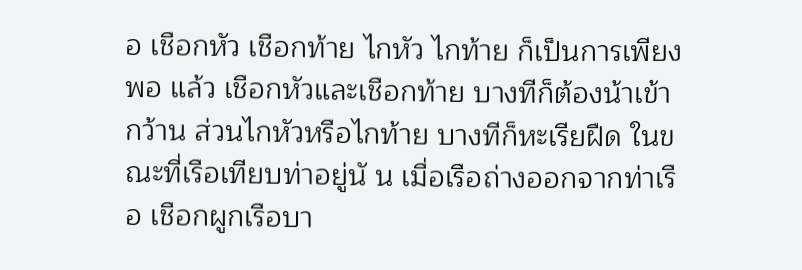อ เชือกหัว เชือกท้าย ไกหัว ไกท้าย ก็เป็นการเพียงพอ แล้ว เชือกหัวและเชือกท้าย บางทีก็ต้องน้าเข้ากว้าน ส่วนไกหัวหรือไกท้าย บางทีก็หะเรียฝืด ในขณะที่เรือเทียบท่าอยู่นั น เมื่อเรือถ่างออกจากท่าเรือ เชือกผูกเรือบา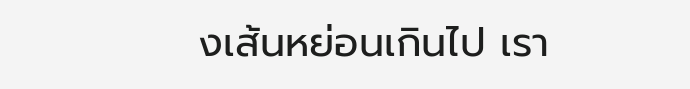งเส้นหย่อนเกินไป เรา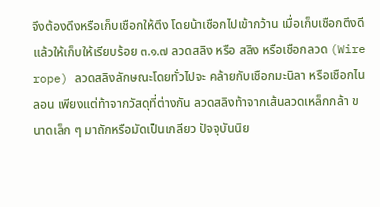จึงต้องดึงหรือเก็บเชือกให้ตึง โดยน้าเชือกไปเข้ากว้าน เมื่อเก็บเชือกตึงดีแล้วให้เก็บให้เรียบร้อย ๓.๑.๗ ลวดสลิง หรือ สลิง หรือเชือกลวด (Wire rope) ลวดสลิงลักษณะโดยทั่วไปจะ คล้ายกับเชือกมะนิลา หรือเชือกไนลอน เพียงแต่ท้าจากวัสดุที่ต่างกัน ลวดสลิงท้าจากเส้นลวดเหล็กกล้า ขนาดเล็ก ๆ มาถักหรือมัดเป็นเกลียว ปัจจุบันนิย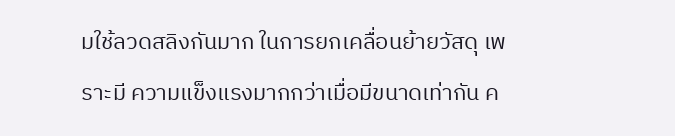มใช้ลวดสลิงกันมาก ในการยกเคลื่อนย้ายวัสดุ เพราะมี ความแข็งแรงมากกว่าเมื่อมีขนาดเท่ากัน ค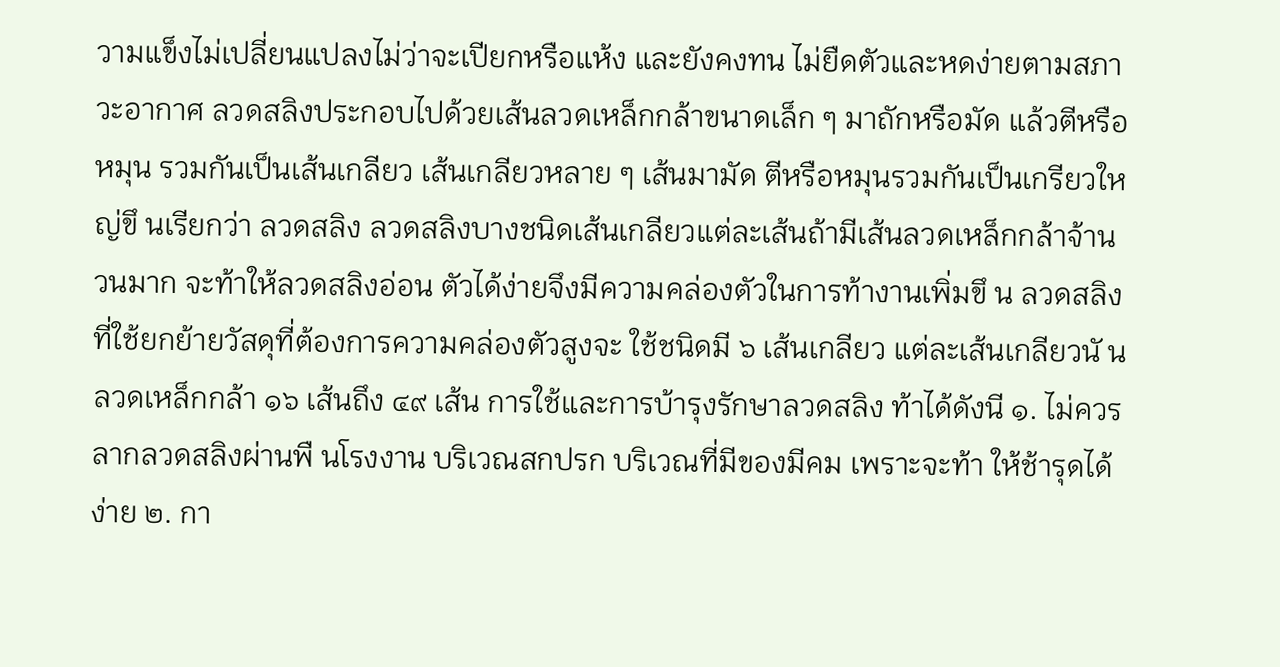วามแข็งไม่เปลี่ยนแปลงไม่ว่าจะเปียกหรือแห้ง และยังคงทน ไม่ยืดตัวและหดง่ายตามสภาวะอากาศ ลวดสลิงประกอบไปด้วยเส้นลวดเหล็กกล้าขนาดเล็ก ๆ มาถักหรือมัด แล้วตีหรือหมุน รวมกันเป็นเส้นเกลียว เส้นเกลียวหลาย ๆ เส้นมามัด ตีหรือหมุนรวมกันเป็นเกรียวใหญ่ขึ นเรียกว่า ลวดสลิง ลวดสลิงบางชนิดเส้นเกลียวแต่ละเส้นถ้ามีเส้นลวดเหล็กกล้าจ้านวนมาก จะท้าให้ลวดสลิงอ่อน ตัวได้ง่ายจึงมีความคล่องตัวในการท้างานเพิ่มขึ น ลวดสลิงที่ใช้ยกย้ายวัสดุที่ต้องการความคล่องตัวสูงจะ ใช้ชนิดมี ๖ เส้นเกลียว แต่ละเส้นเกลียวนั นลวดเหล็กกล้า ๑๖ เส้นถึง ๔๙ เส้น การใช้และการบ้ารุงรักษาลวดสลิง ท้าได้ดังนี ๑. ไม่ควรลากลวดสลิงผ่านพื นโรงงาน บริเวณสกปรก บริเวณที่มีของมีคม เพราะจะท้า ให้ช้ารุดได้ง่าย ๒. กา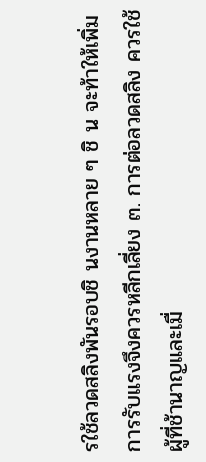รใช้ลวดสลิงพันรอบชิ นงานหลาย ๆ ชิ น จะท้าให้เพิ่มการรับแรงจึงควรหลีกเลี่ยง ๓. การต่อลวดสลิง ควรใช้ผู้ที่ช้านาญและเมื่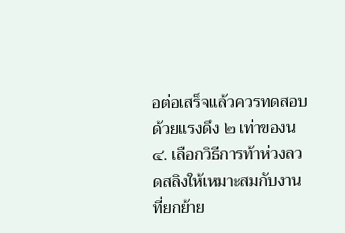อต่อเสร็จแล้วควรทดสอบด้วยแรงดึง ๒ เท่าของน ๔. เลือกวิธีการท้าห่วงลวดสลิงให้เหมาะสมกับงานที่ยกย้าย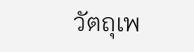วัตถุเพ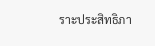ราะประสิทธิภา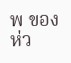พ ของห่ว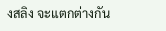งสลิง จะแตกต่างกัน